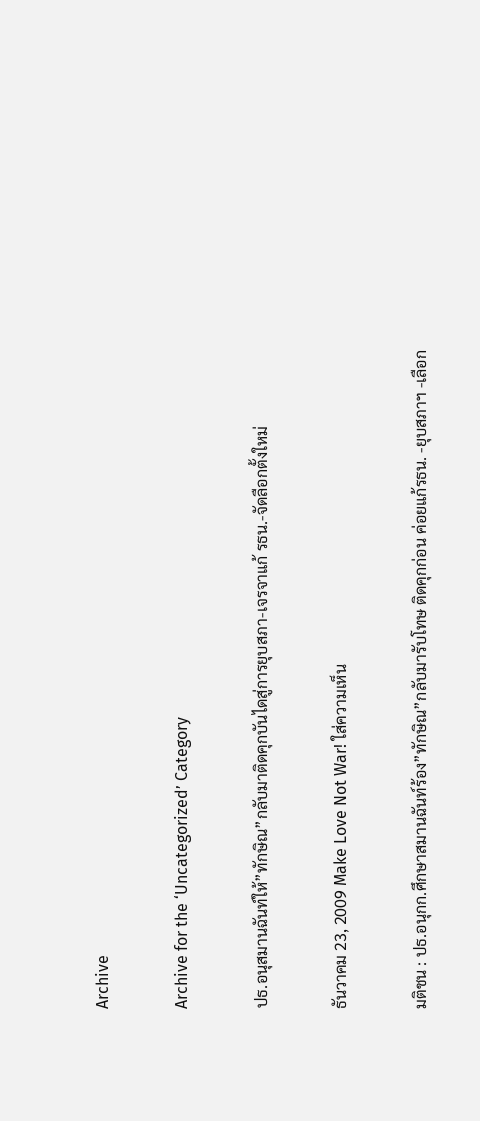Archive

Archive for the ‘Uncategorized’ Category

ปธ.อนุสมานฉันท์ให้”ทักษิณ”กลับมาติดคุกบันไดสู่การยุบสภา-เจรจาแก้ รธน.-จัดลือกตั้งใหม่

ธันวาคม 23, 2009 Make Love Not War! ใส่ความเห็น

มติชน : ปธ.อนุกก.ศึกษาสมานฉันท์ร้อง”ทักษิณ”กลับมารับโทษ ติดคุกก่อน ค่อยแก้รธน. -ยุบสภาฯ -เลือก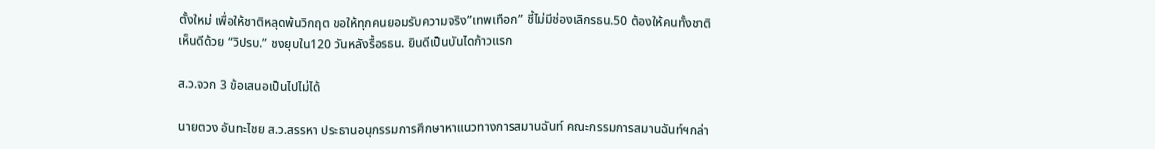ตั้งใหม่ เพื่อให้ชาติหลุดพ้นวิกฤต ขอให้ทุกคนยอมรับความจริง”เทพเทือก” ชี้ไม่มีช่องเลิกรธน.50 ต้องให้คนทั้งชาติเห็นดีด้วย “วิปรบ.” ชงยุบใน120 วันหลังรื้อรธน. ยินดีเป็นบันไดก้าวแรก

ส.ว.จวก 3 ข้อเสนอเป็นไปไม่ได้

นายตวง อันทะไชย ส.ว.สรรหา ประธานอนุกรรมการศึกษาหาแนวทางการสมานฉันท์ คณะกรรมการสมานฉันท์ฯกล่า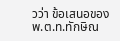วว่า ข้อเสนอของ พ.ต.ท.ทักษิณ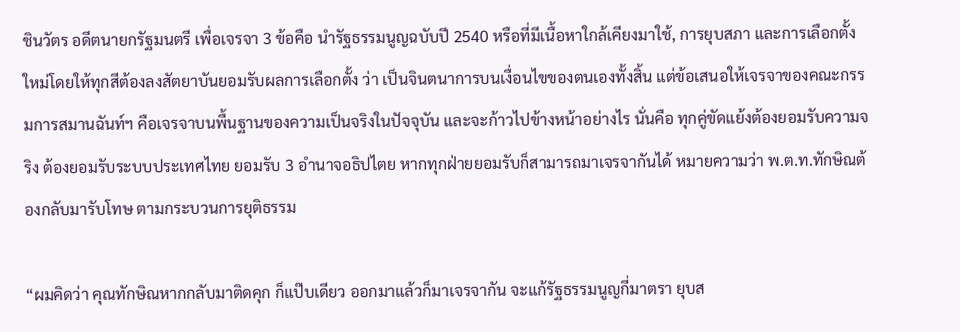ชินวัตร อดีตนายกรัฐมนตรี เพื่อเจรจา 3 ข้อคือ นำรัฐธรรมนูญฉบับปี 2540 หรือที่มีเนื้อหาใกล้เคียงมาใช้, การยุบสภา และการเลือกตั้งใหม่โดยให้ทุกสีต้องลงสัตยาบันยอมรับผลการเลือกตั้ง ว่า เป็นจินตนาการบนเงื่อนไขของตนเองทั้งสิ้น แต่ข้อเสนอให้เจรจาของคณะกรรมการสมานฉันท์ฯ คือเจรจาบนพื้นฐานของความเป็นจริงในปัจจุบัน และจะก้าวไปข้างหน้าอย่างไร นั่นคือ ทุกคู่ขัดแย้งต้องยอมรับความจริง ต้องยอมรับระบบประเทศไทย ยอมรับ 3 อำนาจอธิปไตย หากทุกฝ่ายยอมรับก็สามารถมาเจรจากันได้ หมายความว่า พ.ต.ท.ทักษิณต้องกลับมารับโทษ ตามกระบวนการยุติธรรม

“ผมคิดว่า คุณทักษิณหากกลับมาติดคุก ก็แป๊บเดียว ออกมาแล้วก็มาเจรจากัน จะแก้รัฐธรรมนูญกี่มาตรา ยุบส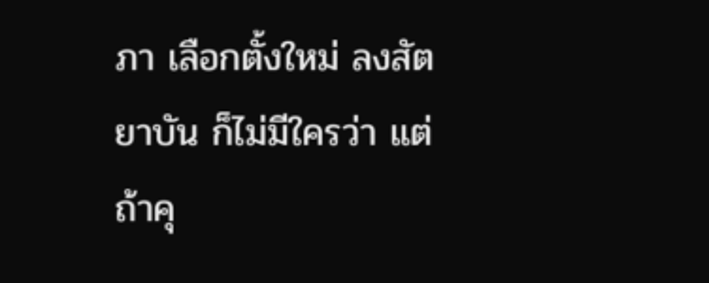ภา เลือกตั้งใหม่ ลงสัตยาบัน ก็ไม่มีใครว่า แต่ถ้าคุ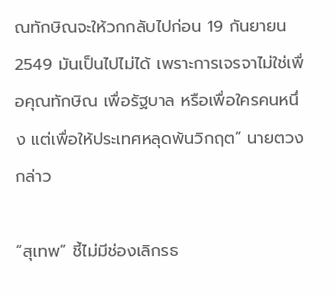ณทักษิณจะให้วกกลับไปก่อน 19 กันยายน 2549 มันเป็นไปไม่ได้ เพราะการเจรจาไม่ใช่เพื่อคุณทักษิณ เพื่อรัฐบาล หรือเพื่อใครคนหนึ่ง แต่เพื่อให้ประเทศหลุดพ้นวิกฤต” นายตวงกล่าว

“สุเทพ” ชี้ไม่มีช่องเลิกรธ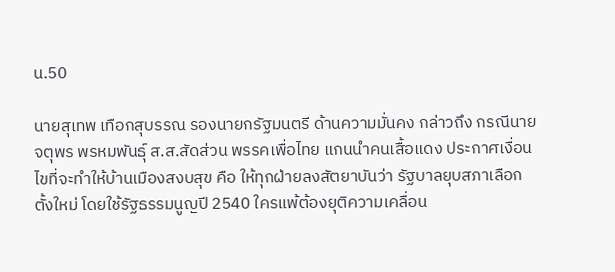น.50

นายสุเทพ เทือกสุบรรณ รองนายกรัฐมนตรี ด้านความมั่นคง กล่าวถึง กรณีนายจตุพร พรหมพันธุ์ ส.ส.สัดส่วน พรรคเพื่อไทย แกนนำคนเสื้อแดง ประกาศเงื่อนไขที่จะทำให้บ้านเมืองสงบสุข คือ ให้ทุกฝ่ายลงสัตยาบันว่า รัฐบาลยุบสภาเลือกตั้งใหม่ โดยใช้รัฐธรรมนูญปี 2540 ใครแพ้ต้องยุติความเคลื่อน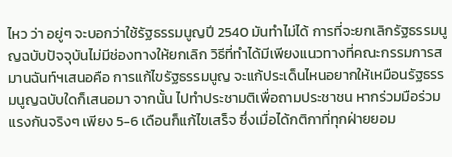ไหว ว่า อยู่ๆ จะบอกว่าใช้รัฐธรรมนูญปี 2540 มันทำไม่ได้ การที่จะยกเลิกรัฐธรรมนูญฉบับปัจจุบันไม่มีช่องทางให้ยกเลิก วิธีที่ทำได้มีเพียงแนวทางที่คณะกรรมการสมานฉันท์ฯเสนอคือ การแก้ไขรัฐธรรมนูญ จะแก้ประเด็นไหนอยากให้เหมือนรัฐธรรมนูญฉบับใดก็เสนอมา จากนั้น ไปทำประชามติเพื่อถามประชาชน หากร่วมมือร่วมแรงกันจริงๆ เพียง 5-6 เดือนก็แก้ไขเสร็จ ซึ่งเมื่อได้กติกาที่ทุกฝ่ายยอม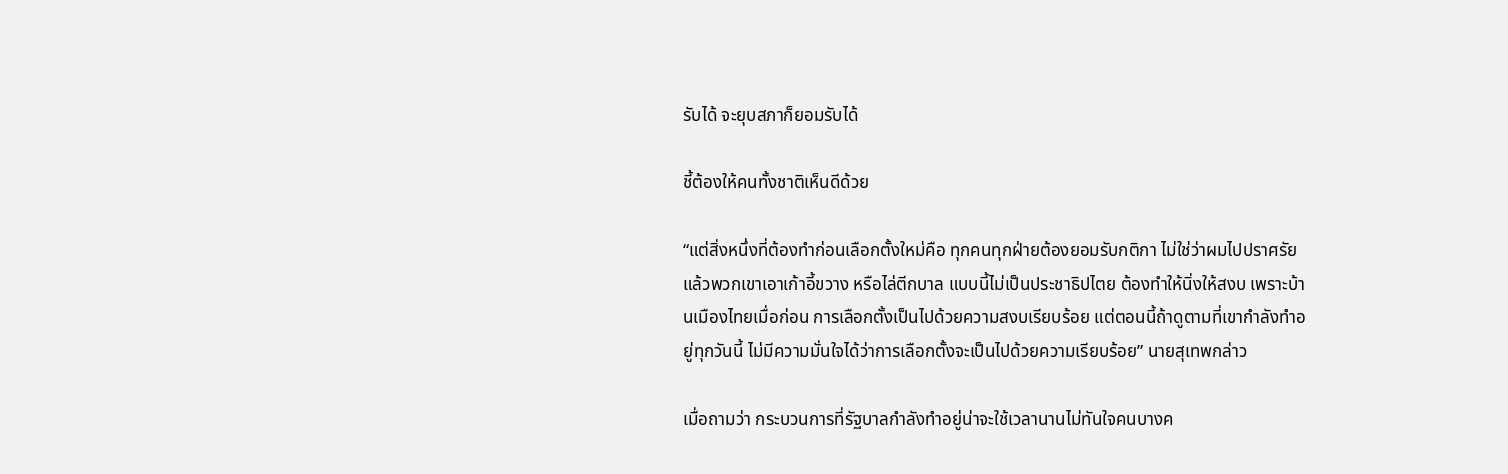รับได้ จะยุบสภาก็ยอมรับได้

ชี้ต้องให้คนทั้งชาติเห็นดีด้วย

“แต่สิ่งหนึ่งที่ต้องทำก่อนเลือกตั้งใหม่คือ ทุกคนทุกฝ่ายต้องยอมรับกติกา ไม่ใช่ว่าผมไปปราศรัยแล้วพวกเขาเอาเก้าอี้ขวาง หรือไล่ตีกบาล แบบนี้ไม่เป็นประชาธิปไตย ต้องทำให้นิ่งให้สงบ เพราะบ้านเมืองไทยเมื่อก่อน การเลือกตั้งเป็นไปด้วยความสงบเรียบร้อย แต่ตอนนี้ถ้าดูตามที่เขากำลังทำอยู่ทุกวันนี้ ไม่มีความมั่นใจได้ว่าการเลือกตั้งจะเป็นไปด้วยความเรียบร้อย” นายสุเทพกล่าว

เมื่อถามว่า กระบวนการที่รัฐบาลกำลังทำอยู่น่าจะใช้เวลานานไม่ทันใจคนบางค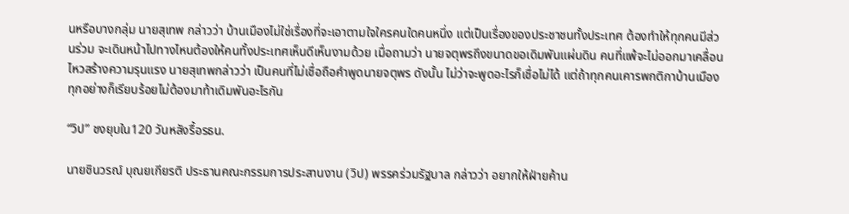นหรือบางกลุ่ม นายสุเทพ กล่าวว่า บ้านเมืองไม่ใช่เรื่องที่จะเอาตามใจใครคนใดคนหนึ่ง แต่เป็นเรื่องของประชาชนทั้งประเทศ ต้องทำให้ทุกคนมีส่วนร่วม จะเดินหน้าไปทางไหนต้องให้คนทั้งประเทศเห็นดีเห็นงามด้วย เมื่อถามว่า นายจตุพรถึงขนาดขอเดิมพันแผ่นดิน คนที่แพ้จะไม่ออกมาเคลื่อนไหวสร้างความรุนแรง นายสุเทพกล่าวว่า เป็นคนที่ไม่เชื่อถือคำพูดนายจตุพร ดังนั้น ไม่ว่าจะพูดอะไรก็เชื่อไม่ได้ แต่ถ้าทุกคนเคารพกติกาบ้านเมือง ทุกอย่างก็เรียบร้อยไม่ต้องมาท้าเดิมพันอะไรกัน

“วิป” ชงยุบใน120 วันหลังรื้อรธน.

นายชินวรณ์ บุณยเกียรติ ประธานคณะกรรมการประสานงาน (วิป) พรรคร่วมรัฐบาล กล่าวว่า อยากให้ฝ่ายค้าน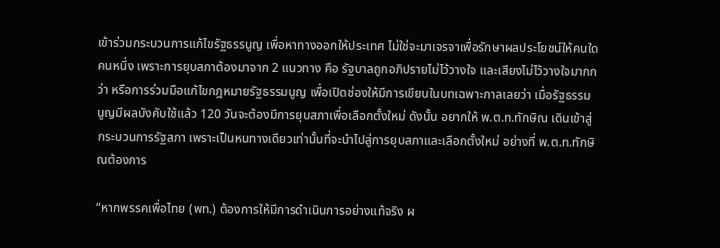เข้าร่วมกระบวนการแก้ไขรัฐธรรนูญ เพื่อหาทางออกให้ประเทศ ไม่ใช่จะมาเจรจาเพื่อรักษาผลประโยชน์ให้คนใดคนหนึ่ง เพราะการยุบสภาต้องมาจาก 2 แนวทาง คือ รัฐบาลถูกอภิปรายไม่ไว้วางใจ และเสียงไม่ไว้วางใจมากกว่า หรือการร่วมมือแก้ไขกฎหมายรัฐธรรมนูญ เพื่อเปิดช่องให้มีการเขียนในบทเฉพาะกาลเลยว่า เมื่อรัฐธรรมนูญมีผลบังคับใช้แล้ว 120 วันจะต้องมีการยุบสภาเพื่อเลือกตั้งใหม่ ดังนั้น อยากให้ พ.ต.ท.ทักษิณ เดินเข้าสู่กระบวนการรัฐสภา เพราะเป็นหนทางเดียวเท่านั้นที่จะนำไปสู่การยุบสภาและเลือกตั้งใหม่ อย่างที่ พ.ต.ท.ทักษิณต้องการ

“หากพรรคเพื่อไทย (พท.) ต้องการให้มีการดำเนินการอย่างแท้จริง ผ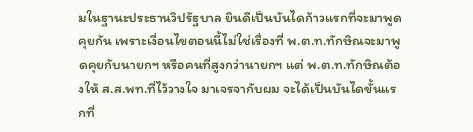มในฐานะประธานวิปรัฐบาล ยินดีเป็นบันไดก้าวแรกที่จะมาพูดคุยกัน เพราะเงื่อนไขตอนนี้ไม่ใช่เรื่องที่ พ.ต.ท.ทักษิณจะมาพูดคุยกับนายกฯ หรือคนที่สูงกว่านายกฯ แต่ พ.ต.ท.ทักษิณต้องให้ ส.ส.พท.ที่ไว้วางใจ มาเจรจากับผม จะได้เป็นบันไดขั้นแรกที่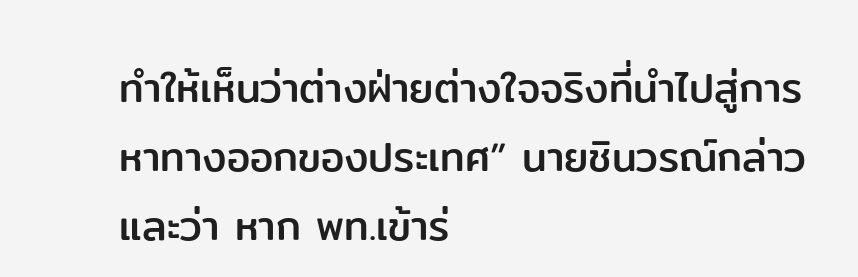ทำให้เห็นว่าต่างฝ่ายต่างใจจริงที่นำไปสู่การหาทางออกของประเทศ” นายชินวรณ์กล่าว และว่า หาก พท.เข้าร่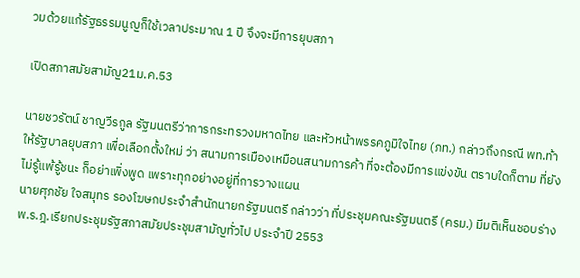วมด้วยแก้รัฐธรรมนูญก็ใช้เวลาประมาณ 1 ปี จึงจะมีการยุบสภา

เปิดสภาสมัยสามัญ21ม.ค.53

นายชวรัตน์ ชาญวีรกูล รัฐมนตรีว่าการกระทรวงมหาดไทย และหัวหน้าพรรคภูมิใจไทย (ภท.) กล่าวถึงกรณี พท.ท้าให้รัฐบาลยุบสภา เพื่อเลือกตั้งใหม่ ว่า สนามการเมืองเหมือนสนามการค้า ที่จะต้องมีการแข่งขัน ตราบใดก็ตาม ที่ยังไม่รู้แพ้รู้ชนะ ก็อย่าเพิ่งพูด เพราะทุกอย่างอยู่ที่การวางแผน
นายศุภชัย ใจสมุทร รองโฆษกประจำสำนักนายกรัฐมนตรี กล่าวว่า ที่ประชุมคณะรัฐมนตรี (ครม.) มีมติเห็นชอบร่าง พ.ร.ฎ.เรียกประชุมรัฐสภาสมัยประชุมสามัญทั่วไป ประจำปี 2553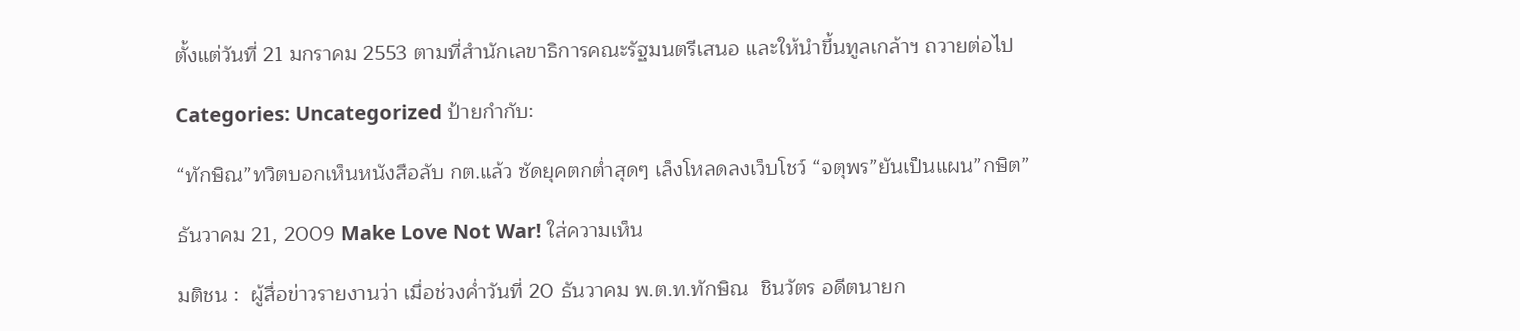ตั้งแต่วันที่ 21 มกราคม 2553 ตามที่สำนักเลขาธิการคณะรัฐมนตรีเสนอ และให้นำขึ้นทูลเกล้าฯ ถวายต่อไป

Categories: Uncategorized ป้ายกำกับ:

“ทักษิณ”ทวิตบอกเห็นหนังสือลับ กต.แล้ว ซัดยุคตกต่ำสุดๆ เล็งโหลดลงเว็บโชว์ “จตุพร”ยันเป็นแผน”กษิต”

ธันวาคม 21, 2009 Make Love Not War! ใส่ความเห็น

มติชน :  ผู้สื่อข่าวรายงานว่า เมื่อช่วงค่ำวันที่ 20 ธันวาคม พ.ต.ท.ทักษิณ  ชินวัตร อดีตนายก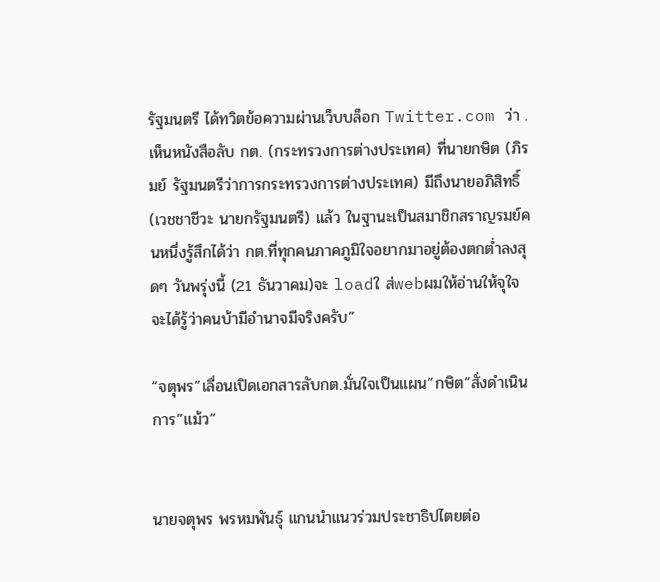รัฐมนตรี ได้ทวิตข้อความผ่านเว็บบล็อก Twitter.com ว่า .เห็นหนังสือลับ กต. (กระทรวงการต่างประเทศ) ที่นายกษิต (ภิรมย์ รัฐมนตรีว่าการกระทรวงการต่างประเทศ) มีถึงนายอภิสิทธิ์ (เวชชาชีวะ นายกรัฐมนตรี) แล้ว ในฐานะเป็นสมาชิกสราญรมย์คนหนึ่งรู้สึกได้ว่า กต.ที่ทุกคนภาคภูมิใจอยากมาอยู่ต้องตกต่ำลงสุดๆ วันพรุ่งนี้ (21 ธันวาคม)จะ loadใ ส่webผมให้อ่านให้จุใจ จะได้รู้ว่าคนบ้ามีอำนาจมีจริงครับ”

“จตุพร”เลื่อนเปิดเอกสารลับกต.มั่นใจเป็นแผน”กษิต”สั่งดำเนินการ”แม้ว”


นายจตุพร พรหมพันธุ์ แกนนำแนวร่วมประชาธิปไตยต่อ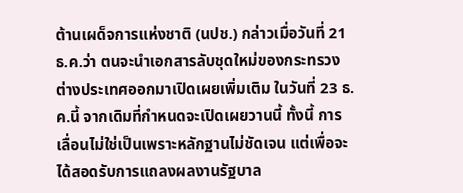ต้านเผด็จการแห่งชาติ (นปช.) กล่าวเมื่อวันที่ 21 ธ.ค.ว่า ตนจะนำเอกสารลับชุดใหม่ของกระทรวงต่างประเทศออกมาเปิดเผยเพิ่มเติม ในวันที่ 23 ธ.ค.นี้ จากเดิมที่กำหนดจะเปิดเผยวานนี้ ทั้งนี้ การเลื่อนไม่ใช่เป็นเพราะหลักฐานไม่ชัดเจน แต่เพื่อจะได้สอดรับการแถลงผลงานรัฐบาล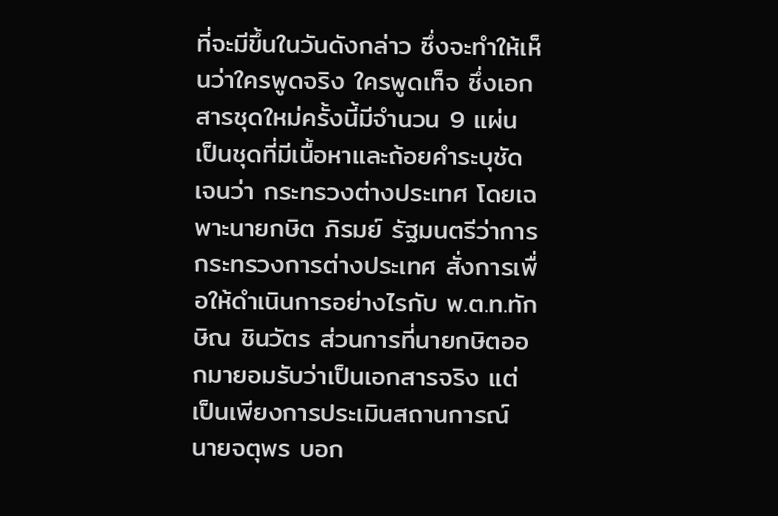ที่จะมีขึ้นในวันดังกล่าว ซึ่งจะทำให้เห็นว่าใครพูดจริง ใครพูดเท็จ ซึ่งเอกสารชุดใหม่ครั้งนี้มีจำนวน 9 แผ่น เป็นชุดที่มีเนื้อหาและถ้อยคำระบุชัดเจนว่า กระทรวงต่างประเทศ โดยเฉพาะนายกษิต ภิรมย์ รัฐมนตรีว่าการกระทรวงการต่างประเทศ สั่งการเพื่อให้ดำเนินการอย่างไรกับ พ.ต.ท.ทักษิณ ชินวัตร ส่วนการที่นายกษิตออกมายอมรับว่าเป็นเอกสารจริง แต่เป็นเพียงการประเมินสถานการณ์ นายจตุพร บอก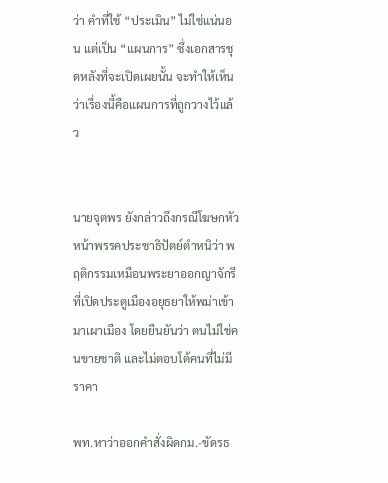ว่า คำที่ใช้ “ประเมิน” ไม่ใช่แน่นอน แต่เป็น “แผนการ” ซึ่งเอกสารชุดหลังที่จะเปิดเผยนั้น จะทำให้เห็นว่าเรื่องนี้คือแผนการที่ถูกวางไว้แล้ว


นายจุตพร ยังกล่าวถึงกรณีโฆษกหัวหน้าพรรคประชาธิปัตย์ตำหนิว่า พฤติกรรมเหมือนพระยาออกญาจักรีที่เปิดประตูเมืองอยุธยาให้พม่าเข้ามาเผาเมือง โดยยืนยันว่า ตนไม่ใช่คนขายชาติ และไม่ตอบโต้คนที่ไม่มีราคา

พท.หาว่าออกคำสั่งผิดกม.-ขัดรธ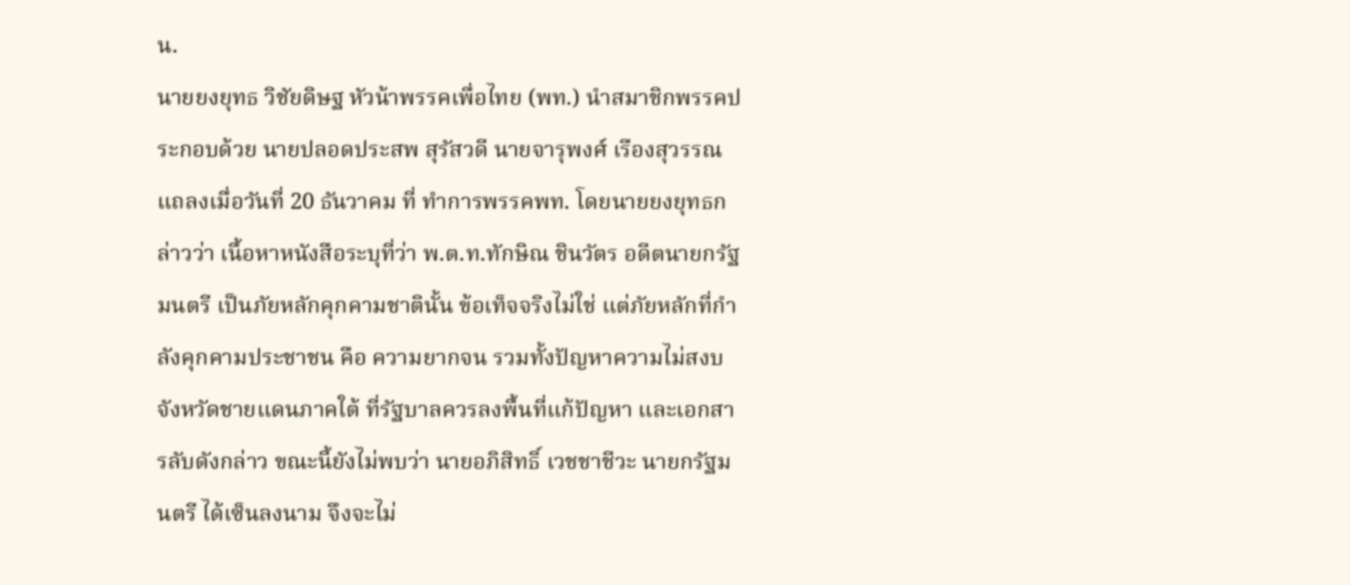น.
นายยงยุทธ วิชัยดิษฐ หัวน้าพรรคเพื่อไทย (พท.) นำสมาชิกพรรคประกอบด้วย นายปลอดประสพ สุรัสวดี นายจารุพงศ์ เรืองสุวรรณ แถลงเมื่อวันที่ 20 ธันวาคม ที่ ทำการพรรคพท. โดยนายยงยุทธกล่าวว่า เนื้อหาหนังสือระบุที่ว่า พ.ต.ท.ทักษิณ ชินวัตร อดีตนายกรัฐมนตรี เป็นภัยหลักคุกคามชาตินั้น ข้อเท็จจริงไม่ใช่ แต่ภัยหลักที่กำลังคุกคามประชาชน คือ ความยากจน รวมทั้งปัญหาความไม่สงบจังหวัดชายแดนภาคใต้ ที่รัฐบาลควรลงพื้นที่แก้ปัญหา และเอกสารลับดังกล่าว ขณะนี้ยังไม่พบว่า นายอภิสิทธิ์ เวชชาชีวะ นายกรัฐมนตรี ได้เซ็นลงนาม จึงจะไม่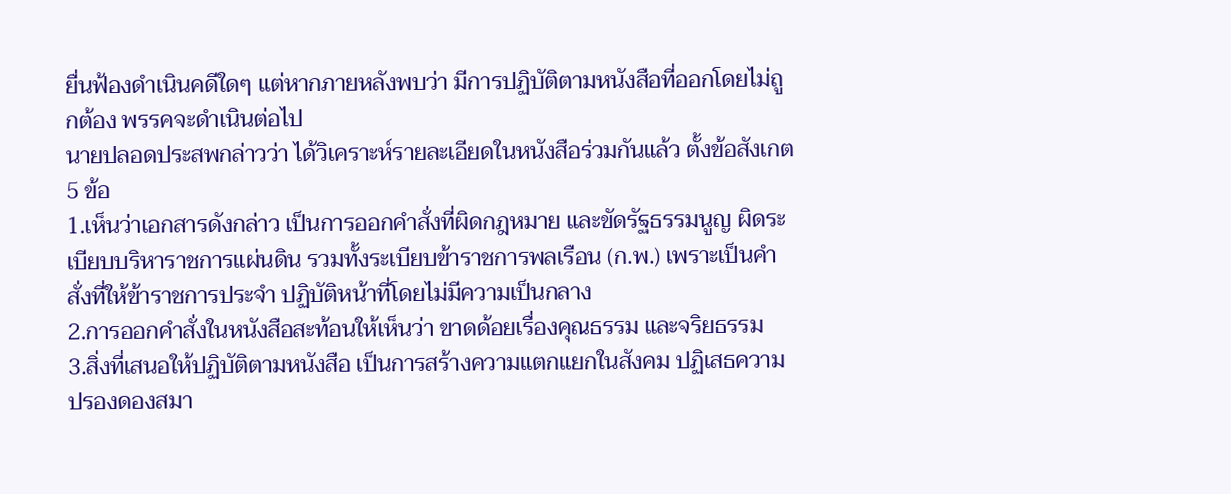ยื่นฟ้องดำเนินคดีใดๆ แต่หากภายหลังพบว่า มีการปฏิบัติตามหนังสือที่ออกโดยไม่ถูกต้อง พรรคจะดำเนินต่อไป
นายปลอดประสพกล่าวว่า ได้วิเคราะห์รายละเอียดในหนังสือร่วมกันแล้ว ตั้งข้อสังเกต 5 ข้อ
1.เห็นว่าเอกสารดังกล่าว เป็นการออกคำสั่งที่ผิดกฎหมาย และขัดรัฐธรรมนูญ ผิดระเบียบบริหาราชการแผ่นดิน รวมทั้งระเบียบข้าราชการพลเรือน (ก.พ.) เพราะเป็นคำสั่งที่ให้ข้าราชการประจำ ปฏิบัติหน้าที่โดยไม่มีความเป็นกลาง
2.การออกคำสั่งในหนังสือสะท้อนให้เห็นว่า ขาดด้อยเรื่องคุณธรรม และจริยธรรม
3.สิ่งที่เสนอให้ปฏิบัติตามหนังสือ เป็นการสร้างความแตกแยกในสังคม ปฏิเสธความปรองดองสมา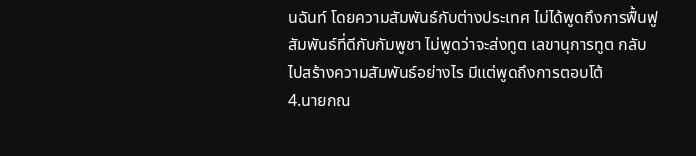นฉันท์ โดยความสัมพันธ์กับต่างประเทศ ไม่ได้พูดถึงการฟื้นฟูสัมพันธ์ที่ดีกับกัมพูชา ไม่พูดว่าจะส่งทูต เลขานุการทูต กลับไปสร้างความสัมพันธ์อย่างไร มีแต่พูดถึงการตอบโต้
4.นายกณ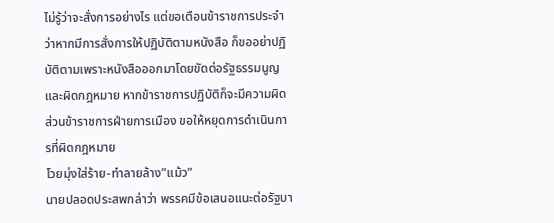ไม่รู้ว่าจะสั่งการอย่างไร แต่ขอเตือนข้าราชการประจำว่าหากมีการสั่งการให้ปฏิบัติตามหนังสือ ก็ขออย่าปฏิบัติตามเพราะหนังสือออกมาโดยขัดต่อรัฐธรรมนูญและผิดกฎหมาย หากข้าราชการปฏิบัติก็จะมีความผิด ส่วนข้าราชการฝ่ายการเมือง ขอให้หยุดการดำเนินการที่ผิดกฎหมาย
โวยมุ่งใส่ร้าย-ทำลายล้าง”แม้ว”
นายปลอดประสพกล่าว่า พรรคมีข้อเสนอแนะต่อรัฐบา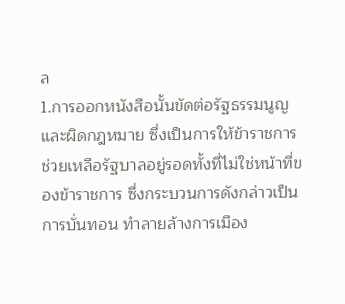ล
1.การออกหนังสือนั้นขัดต่อรัฐธรรมนูญ และผิดกฎหมาย ซึ่งเป็นการให้ข้าราชการ ช่วยเหลือรัฐบาลอยู่รอดทั้งที่ไม่ใช่หน้าที่ของข้าราชการ ซึ่งกระบวนการดังกล่าวเป็นการบั่นทอน ทำลายล้างการเมือง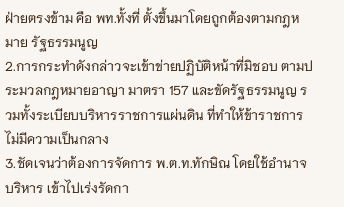ฝ่ายตรงข้าม คือ พท.ทั้งที่ ตั้งขึ้นมาโดยถูกต้องตามกฎหมาย รัฐธรรมนูญ
2.การกระทำดังกล่าวจะเข้าข่ายปฏิบัติหน้าที่มิชอบ ตามประมวลกฎหมายอาญา มาตรา 157 และขัดรัฐธรรมนูญ รวมทั้งระเบียบบริหารราชการแผ่นดิน ที่ทำให้ข้าราชการไม่มีความเป็นกลาง
3.ชัดเจนว่าต้องการจัดการ พ.ต.ท.ทักษิณ โดยใช้อำนาจบริหาร เข้าไปเร่งรัดกา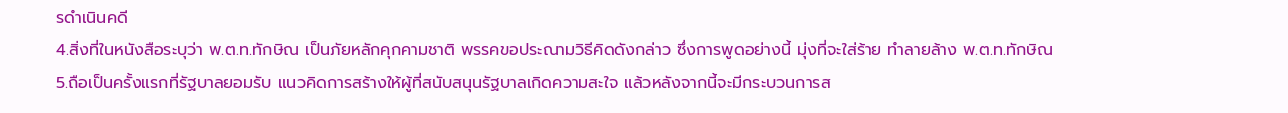รดำเนินคดี
4.สิ่งที่ในหนังสือระบุว่า พ.ต.ท.ทักษิณ เป็นภัยหลักคุกคามชาติ พรรคขอประณามวิธีคิดดังกล่าว ซึ่งการพูดอย่างนี้ มุ่งที่จะใส่ร้าย ทำลายล้าง พ.ต.ท.ทักษิณ
5.ถือเป็นครั้งแรกที่รัฐบาลยอมรับ แนวคิดการสร้างให้ผู้ที่สนับสนุนรัฐบาลเกิดความสะใจ แล้วหลังจากนี้จะมีกระบวนการส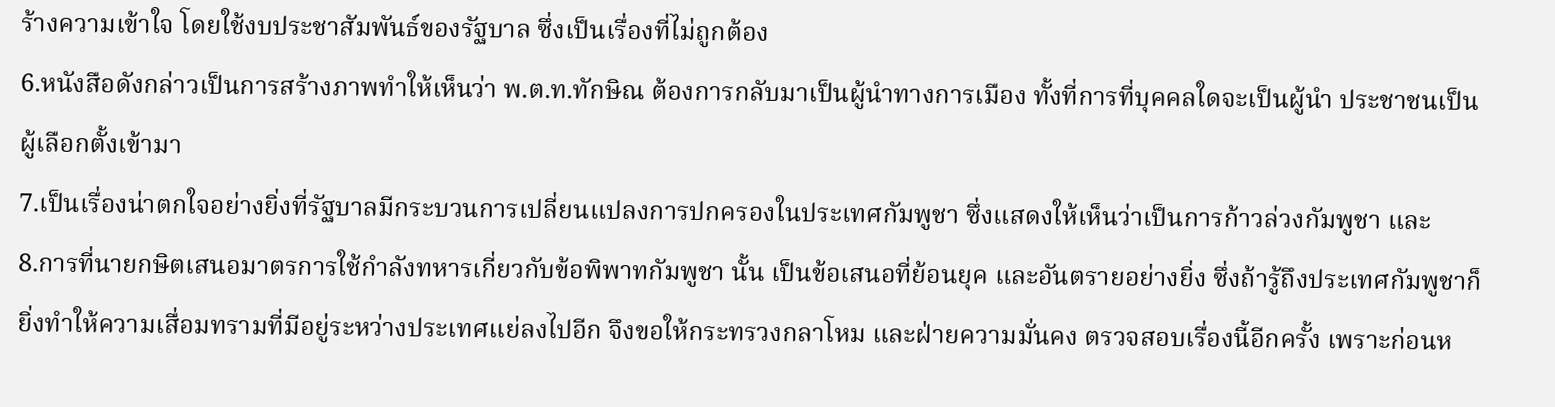ร้างความเข้าใจ โดยใช้งบประชาสัมพันธ์ของรัฐบาล ซึ่งเป็นเรื่องที่ไม่ถูกต้อง
6.หนังสือดังกล่าวเป็นการสร้างภาพทำให้เห็นว่า พ.ต.ท.ทักษิณ ต้องการกลับมาเป็นผู้นำทางการเมือง ทั้งที่การที่บุคคลใดจะเป็นผู้นำ ประชาชนเป็นผู้เลือกตั้งเข้ามา
7.เป็นเรื่องน่าตกใจอย่างยิ่งที่รัฐบาลมีกระบวนการเปลี่ยนแปลงการปกครองในประเทศกัมพูชา ซึ่งแสดงให้เห็นว่าเป็นการก้าวล่วงกัมพูชา และ
8.การที่นายกษิตเสนอมาตรการใช้กำลังทหารเกี่ยวกับข้อพิพาทกัมพูชา นั้น เป็นข้อเสนอที่ย้อนยุค และอันตรายอย่างยิ่ง ซึ่งถ้ารู้ถึงประเทศกัมพูชาก็ยิ่งทำให้ความเสื่อมทรามที่มีอยู่ระหว่างประเทศแย่ลงไปอีก จึงขอให้กระทรวงกลาโหม และฝ่ายความมั่นคง ตรวจสอบเรื่องนี้อีกครั้ง เพราะก่อนห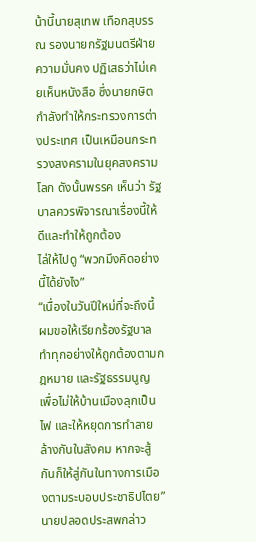น้านี้นายสุเทพ เทือกสุบรรณ รองนายกรัฐมนตรีฝ่ายความมั่นคง ปฏิเสธว่าไม่เคยเห็นหนังสือ ซึ่งนายกษิตกำลังทำให้กระทรวงการต่างประเทศ เป็นเหมือนกระทรวงสงครามในยุคสงครามโลก ดังนั้นพรรค เห็นว่า รัฐบาลควรพิจารณาเรื่องนี้ให้ดีและทำให้ถูกต้อง
ไล่ให้ไปดู “พวกมึงคิดอย่างนี้ได้ยังไง”
“เนื่องในวันปีใหม่ที่จะถึงนี้ ผมขอให้เรียกร้องรัฐบาล ทำทุกอย่างให้ถูกต้องตามกฎหมาย และรัฐธรรมนูญ เพื่อไม่ให้บ้านเมืองลุกเป็นไฟ และให้หยุดการทำลายล้างกันในสังคม หากจะสู้กันก็ให้สู่กันในทางการเมืองตามระบอบประชาธิปไตย” นายปลอดประสพกล่าว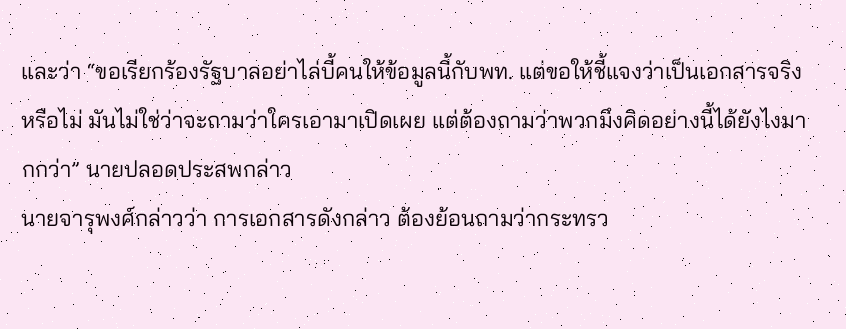และว่า “ขอเรียกร้องรัฐบาลอย่าไล่บี้คนให้ข้อมูลนี้กับพท. แต่ขอให้ชี้แจงว่าเป็นเอกสารจริงหรือไม่ มันไม่ใช่ว่าจะถามว่าใครเอามาเปิดเผย แต่ต้องถามว่าพวกมึงคิดอย่างนี้ได้ยังไงมากกว่า” นายปลอดประสพกล่าว
นายจารุพงศ์กล่าวว่า การเอกสารดังกล่าว ต้องย้อนถามว่ากระทรว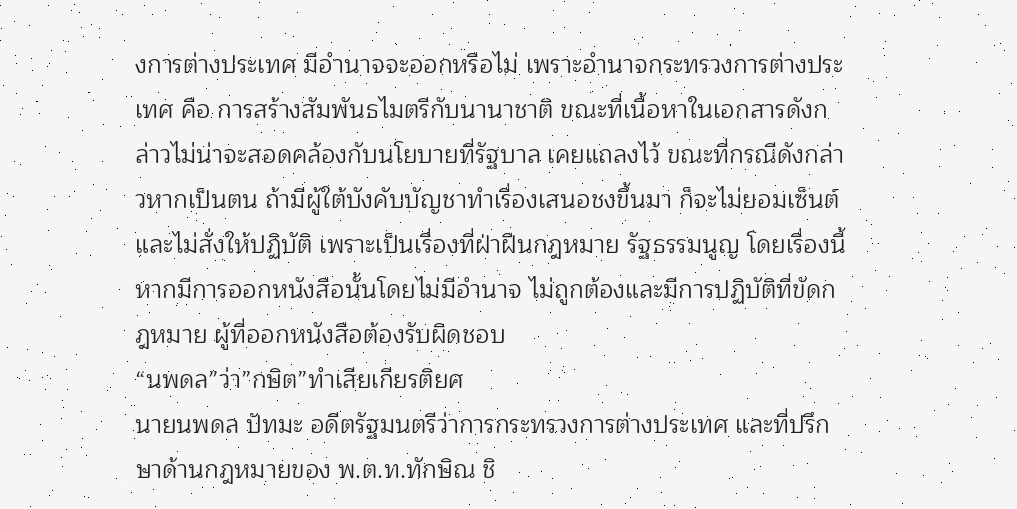งการต่างประเทศ มีอำนาจจะออกหรือไม่ เพราะอำนาจกระทรวงการต่างประเทศ คือ การสร้างสัมพันธไมตรีกับนานาชาติ ขณะที่เนื้อหาในเอกสารดังกล่าวไม่น่าจะสอดคล้องกับนโยบายที่รัฐบาล เคยแถลงไว้ ขณะที่กรณีดังกล่าวหากเป็นตน ถ้ามีผู้ใต้บังคับบัญชาทำเรื่องเสนอชงขึ้นมา ก็จะไม่ยอมเซ็นต์และไม่สั่งให้ปฏิบัติ เพราะเป็นเรื่องที่ฝ่าฝืนกฎหมาย รัฐธรรมนูญ โดยเรื่องนี้หากมีการออกหนังสือนั้นโดยไม่มีอำนาจ ไม่ถูกต้องและมีการปฏิบัติที่ขัดกฎหมาย ผู้ที่ออกหนังสือต้องรับผิดชอบ
“นพดล”ว่า”กษิต”ทำเสียเกียรติยศ
นายนพดล ปัทมะ อดีตรัฐมนตรีว่าการกระทรวงการต่างประเทศ และที่ปรึกษาด้านกฎหมายของ พ.ต.ท.ทักษิณ ชิ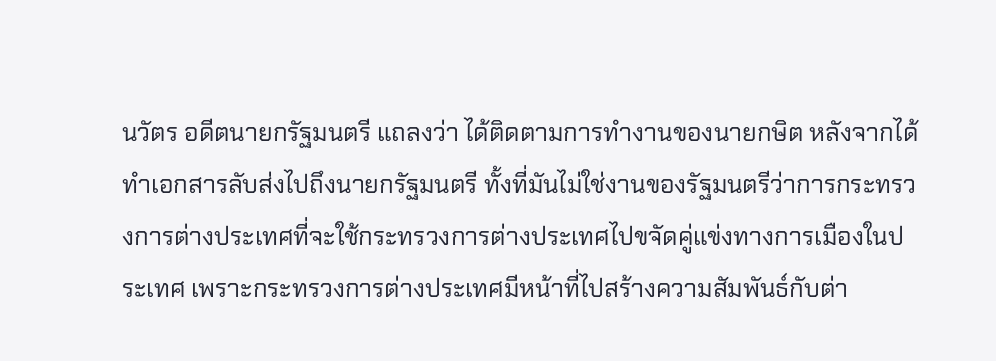นวัตร อดีตนายกรัฐมนตรี แถลงว่า ได้ติดตามการทำงานของนายกษิต หลังจากได้ทำเอกสารลับส่งไปถึงนายกรัฐมนตรี ทั้งที่มันไม่ใช่งานของรัฐมนตรีว่าการกระทรวงการต่างประเทศที่จะใช้กระทรวงการต่างประเทศไปขจัดคู่แข่งทางการเมืองในประเทศ เพราะกระทรวงการต่างประเทศมีหน้าที่ไปสร้างความสัมพันธ์กับต่า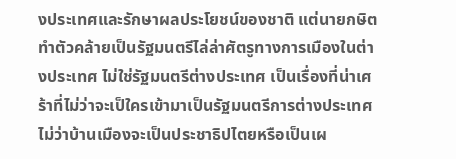งประเทศและรักษาผลประโยชน์ของชาติ แต่นายกษิตทำตัวคล้ายเป็นรัฐมนตรีไล่ล่าศัตรูทางการเมืองในต่างประเทศ ไม่ใช่รัฐมนตรีต่างประเทศ เป็นเรื่องที่น่าเศร้าที่ไม่ว่าจะเป็ใครเข้ามาเป็นรัฐมนตรีการต่างประเทศ ไม่ว่าบ้านเมืองจะเป็นประชาธิปไตยหรือเป็นเผ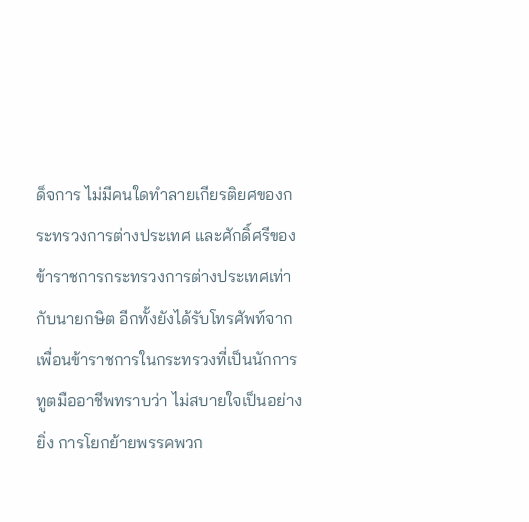ด็จการ ไม่มีคนใดทำลายเกียรติยศของกระทรวงการต่างประเทศ และศักดิ์ศรีของข้าราชการกระทรวงการต่างประเทศเท่ากับนายกษิต อีกทั้งยังได้รับโทรศัพท์จากเพื่อนข้าราชการในกระทรวงที่เป็นนักการทูตมืออาชีพทราบว่า ไม่สบายใจเป็นอย่างยิ่ง การโยกย้ายพรรคพวก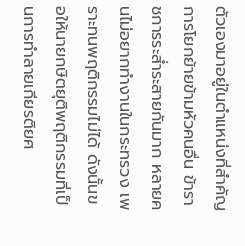ตัวเองมาอยู่ในตำแหน่งที่สำคัญ การโยกย้ายข้ามหัวคนอื่น ข้าราชการระส่ำระสายกันมาก หลายคนไม่อยากทำงานในกระทรวง เพราะทนพฤติกรรมไม่ได้ ดังนั้นขอให้นายกษิตยุติพฤติกรรมที่เป็นการทำลายเกียรติยศ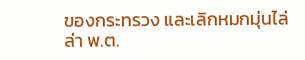ของกระทรวง และเลิกหมกมุ่นไล่ล่า พ.ต.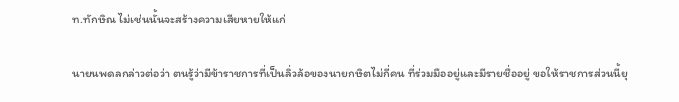ท.ทักษิณ ไม่เช่นนั้นจะสร้างความเสียหายให้แก่

นายนพดลกล่าวต่อว่า ตนรู้ว่ามีข้าราชการที่เป็นลิ่วล้อของนายกษิตไม่กี่คน ที่ร่วมมืออยู่และมีรายชื่ออยู่ ขอให้ราชการส่วนนี้ยุ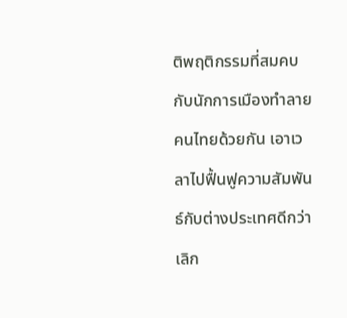ติพฤติกรรมที่สมคบกับนักการเมืองทำลายคนไทยด้วยกัน เอาเวลาไปฟื้นฟูความสัมพันธ์กับต่างประเทศดีกว่า เลิก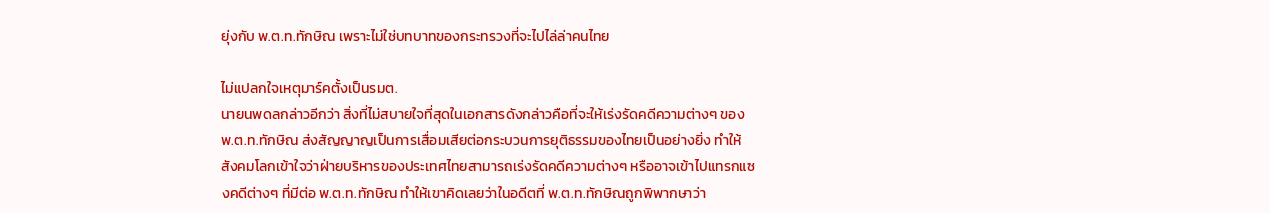ยุ่งกับ พ.ต.ท.ทักษิณ เพราะไม่ใช่บทบาทของกระทรวงที่จะไปไล่ล่าคนไทย

ไม่แปลกใจเหตุมาร์คตั้งเป็นรมต.
นายนพดลกล่าวอีกว่า สิ่งที่ไม่สบายใจที่สุดในเอกสารดังกล่าวคือที่จะให้เร่งรัดคดีความต่างๆ ของ พ.ต.ท.ทักษิณ ส่งสัญญาญเป็นการเสื่อมเสียต่อกระบวนการยุติธรรมของไทยเป็นอย่างยิ่ง ทำให้สังคมโลกเข้าใจว่าฝ่ายบริหารของประเทศไทยสามารถเร่งรัดคดีความต่างๆ หรืออาจเข้าไปแทรกแซงคดีต่างๆ ที่มีต่อ พ.ต.ท.ทักษิณ ทำให้เขาคิดเลยว่าในอดีตที่ พ.ต.ท.ทักษิณถูกพิพากษาว่า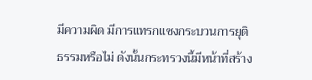มีความผิด มีการแทรกแซงกระบวนการยุติธรรมหรือไม่ ดังนั้นกระทรวงนี้มีหน้าที่สร้าง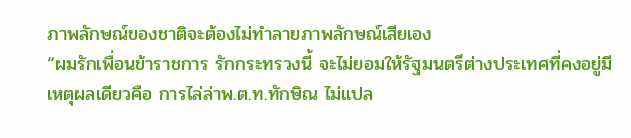ภาพลักษณ์ของชาติจะต้องไม่ทำลายภาพลักษณ์เสียเอง
“ผมรักเพื่อนข้าราชการ รักกระทรวงนี้ จะไม่ยอมให้รัฐมนตรีต่างประเทศที่คงอยู่มีเหตุผลเดียวคือ การไล่ล่าพ.ต.ท.ทักษิณ ไม่แปล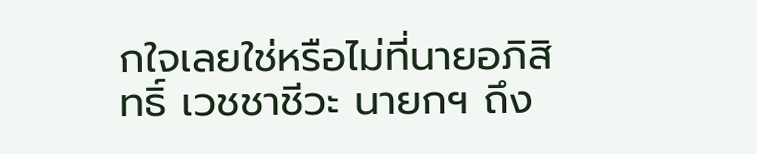กใจเลยใช่หรือไม่ที่นายอภิสิทธิ์ เวชชาชีวะ นายกฯ ถึง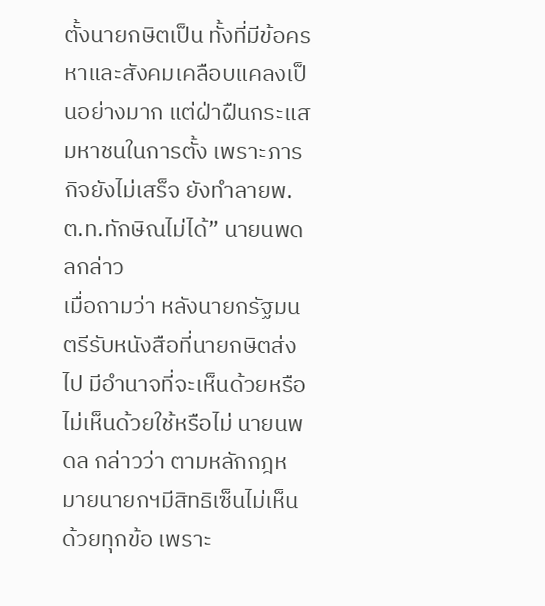ตั้งนายกษิตเป็น ทั้งที่มีข้อครหาและสังคมเคลือบแคลงเป็นอย่างมาก แต่ฝ่าฝืนกระแสมหาชนในการตั้ง เพราะภารกิจยังไม่เสร็จ ยังทำลายพ.ต.ท.ทักษิณไม่ได้” นายนพดลกล่าว
เมื่อถามว่า หลังนายกรัฐมนตรีรับหนังสือที่นายกษิตส่งไป มีอำนาจที่จะเห็นด้วยหรือไม่เห็นด้วยใช้หรือไม่ นายนพดล กล่าวว่า ตามหลักกฎหมายนายกฯมีสิทธิเซ็นไม่เห็นด้วยทุกข้อ เพราะ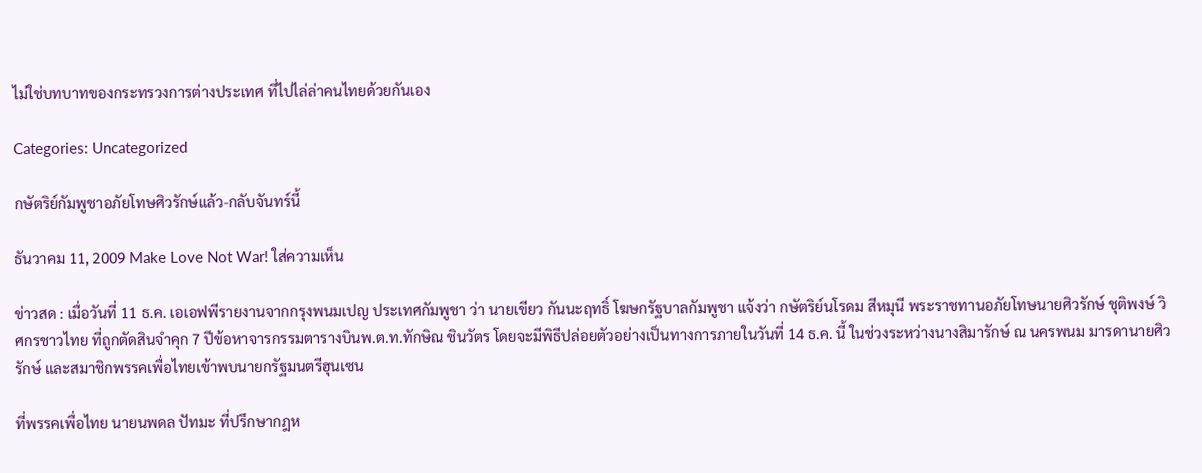ไม่ใช่บทบาทของกระทรวงการต่างประเทศ ที่ไปไล่ล่าคนไทยด้วยกันเอง

Categories: Uncategorized

กษัตริย์กัมพูชาอภัยโทษศิวรักษ์แล้ว-กลับจันทร์นี้

ธันวาคม 11, 2009 Make Love Not War! ใส่ความเห็น

ข่าวสด : เมื่อวันที่ 11 ธ.ค. เอเอฟพีรายงานจากกรุงพนมเปญ ประเทศกัมพูชา ว่า นายเขียว กันนะฤทธิ์ โฆษกรัฐบาลกัมพูชา แจ้งว่า กษัตริย์นโรดม สีหมุนี พระราชทานอภัยโทษนายศิวรักษ์ ชุติพงษ์ วิศกรชาวไทย ที่ถูกตัดสินจำคุก 7 ปีข้อหาจารกรรมตารางบินพ.ต.ท.ทักษิณ ชินวัตร โดยจะมีพิธีปล่อยตัวอย่างเป็นทางการภายในวันที่ 14 ธ.ค. นี้ ในช่วงระหว่างนางสิมารักษ์ ณ นครพนม มารดานายศิวรักษ์ และสมาชิกพรรคเพื่อไทยเข้าพบนายกรัฐมนตรีฮุนเซน

ที่พรรคเพื่อไทย นายนพดล ปัทมะ ที่ปรึกษากฎห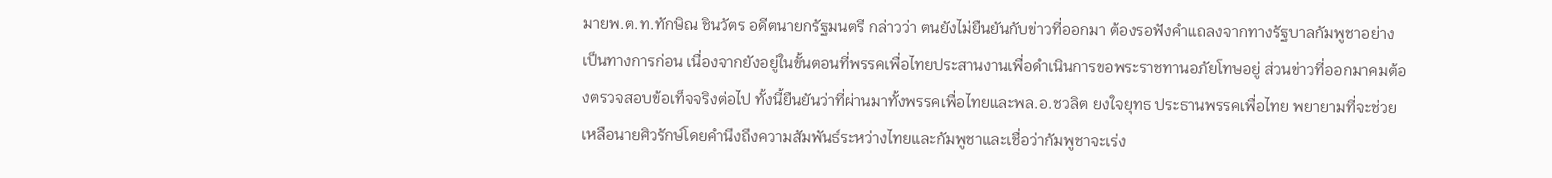มายพ.ต.ท.ทักษิณ ชินวัตร อดีตนายกรัฐมนตรี กล่าวว่า ตนยังไม่ยืนยันกับข่าวที่ออกมา ต้องรอฟังคำแถลงจากทางรัฐบาลกัมพูชาอย่างเป็นทางการก่อน เนื่องจากยังอยู่ในขั้นตอนที่พรรคเพื่อไทยประสานงานเพื่อดำเนินการขอพระราชทานอภัยโทษอยู่ ส่วนข่าวที่ออกมาคมต้องตรวจสอบข้อเท็จจริงต่อไป ทั้งนี้ยืนยันว่าที่ผ่านมาทั้งพรรคเพื่อไทยและพล.อ.ชวลิต ยงใจยุทธ ประธานพรรคเพื่อไทย พยายามที่จะช่วยเหลือนายศิวรักษ์โดยคำนึงถึงความสัมพันธ์ระหว่างไทยและกัมพูชาและเชื่อว่ากัมพูชาจะเร่ง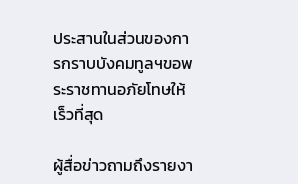ประสานในส่วนของการกราบบังคมทูลฯขอพระราชทานอภัยโทษให้เร็วที่สุด

ผู้สื่อข่าวถามถึงรายงา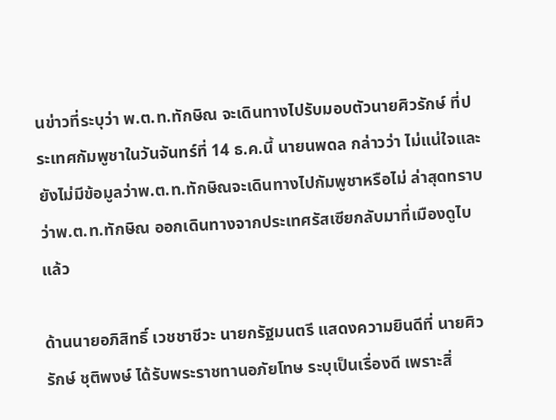นข่าวที่ระบุว่า พ.ต.ท.ทักษิณ จะเดินทางไปรับมอบตัวนายศิวรักษ์ ที่ประเทศกัมพูชาในวันจันทร์ที่ 14 ธ.ค.นี้ นายนพดล กล่าวว่า ไม่แน่ใจและยังไม่มีข้อมูลว่าพ.ต.ท.ทักษิณจะเดินทางไปกัมพูชาหรือไม่ ล่าสุดทราบว่าพ.ต.ท.ทักษิณ ออกเดินทางจากประเทศรัสเซียกลับมาที่เมืองดูไบแล้ว

ด้านนายอภิสิทธิ์ เวชชาชีวะ นายกรัฐมนตรี แสดงความยินดีที่ นายศิวรักษ์ ชุติพงษ์ ได้รับพระราชทานอภัยโทษ ระบุเป็นเรื่องดี เพราะสิ่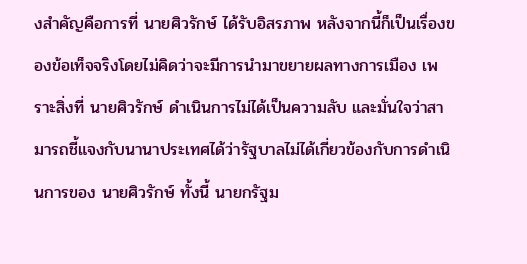งสำคัญคือการที่ นายศิวรักษ์ ได้รับอิสรภาพ หลังจากนี้ก็เป็นเรื่องของข้อเท็จจริงโดยไม่คิดว่าจะมีการนำมาขยายผลทางการเมือง เพราะสิ่งที่ นายศิวรักษ์ ดำเนินการไม่ได้เป็นความลับ และมั่นใจว่าสามารถชี้แจงกับนานาประเทศได้ว่ารัฐบาลไม่ได้เกี่ยวข้องกับการดำเนินการของ นายศิวรักษ์ ทั้งนี้ นายกรัฐม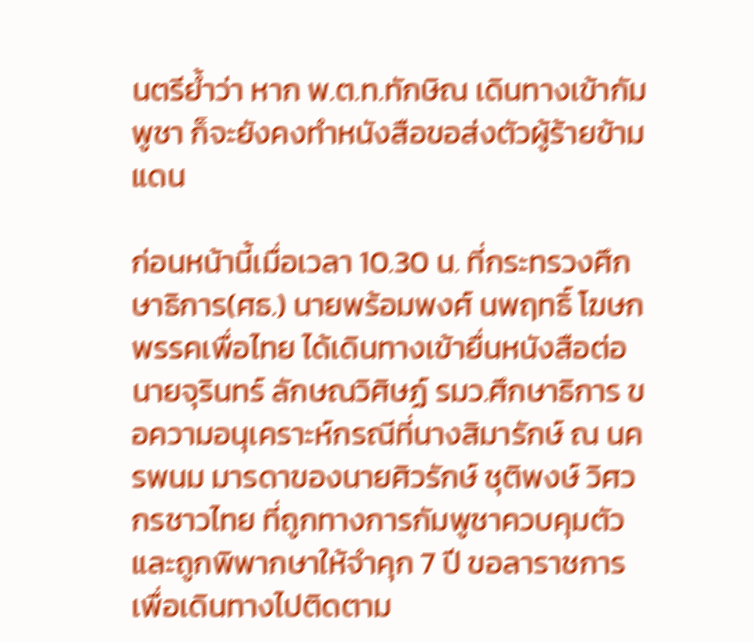นตรีย้ำว่า หาก พ.ต.ท.ทักษิณ เดินทางเข้ากัมพูชา ก็จะยังคงทำหนังสือขอส่งตัวผู้ร้ายข้ามแดน

ก่อนหน้านี้เมื่อเวลา 10.30 น. ที่กระทรวงศึกษาธิการ(ศธ.) นายพร้อมพงศ์ นพฤทธิ์ โฆษกพรรคเพื่อไทย ได้เดินทางเข้ายื่นหนังสือต่อ นายจุรินทร์ ลักษณวิศิษฏ์ รมว.ศึกษาธิการ ขอความอนุเคราะห์กรณีที่นางสิมารักษ์ ณ นครพนม มารดาของนายศิวรักษ์ ชุติพงษ์ วิศวกรชาวไทย ที่ถูกทางการกัมพูชาควบคุมตัวและถูกพิพากษาให้จำคุก 7 ปี ขอลาราชการเพื่อเดินทางไปติดตาม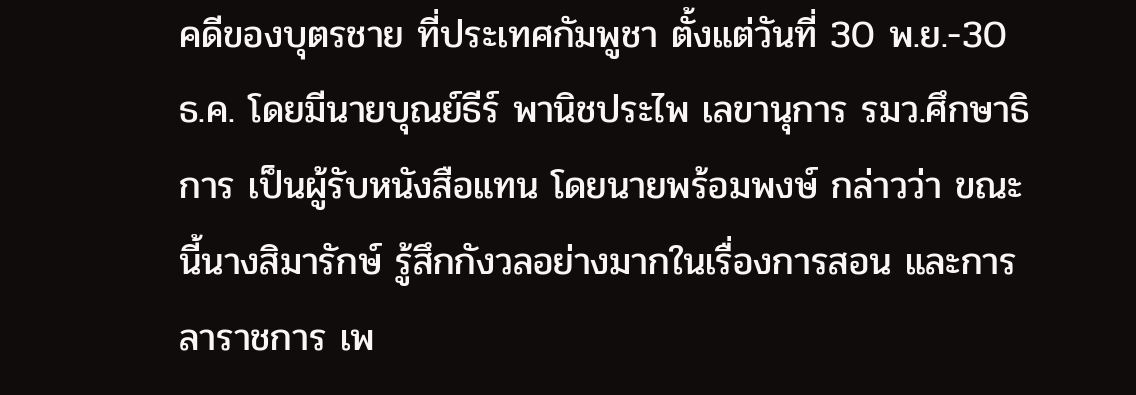คดีของบุตรชาย ที่ประเทศกัมพูชา ตั้งแต่วันที่ 30 พ.ย.-30 ธ.ค. โดยมีนายบุณย์ธีร์ พานิชประไพ เลขานุการ รมว.ศึกษาธิการ เป็นผู้รับหนังสือแทน โดยนายพร้อมพงษ์ กล่าวว่า ขณะนี้นางสิมารักษ์ รู้สึกกังวลอย่างมากในเรื่องการสอน และการลาราชการ เพ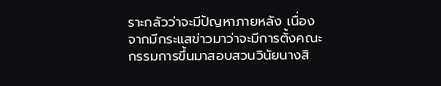ราะกลัวว่าจะมีปัญหาภายหลัง เนื่องจากมีกระแสข่าวมาว่าจะมีการตั้งคณะกรรมการขึ้นมาสอบสวนวินัยนางสิ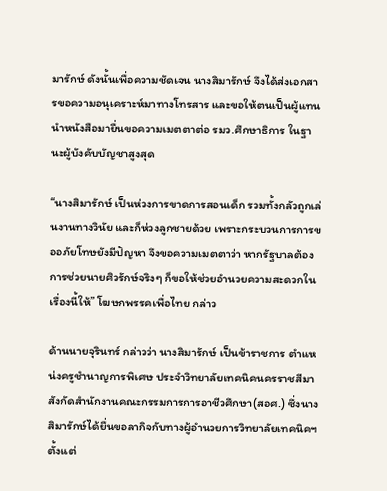มารักษ์ ดังนั้นเพื่อความชัดเจน นางสิมารักษ์ จึงได้ส่งเอกสารขอความอนุเคราะห์มาทางโทรสาร และขอให้ตนเป็นผู้แทนนำหนังสือมายื่นขอความเมตตาต่อ รมว.ศึกษาธิการ ในฐานะผู้บังคับบัญชาสูงสุด

“นางสิมารักษ์ เป็นห่วงการขาดการสอนเด็ก รวมทั้งกลัวถูกเล่นงานทางวินัย และก็ห่วงลูกชายด้วย เพราะกระบวนการการขออภัยโทษยังมีปัญหา จึงขอความเมตตาว่า หากรัฐบาลต้องการช่วยนายศิวรักษ์จริงๆ ก็ขอให้ช่วยอำนวยความสะดวกในเรื่องนี้ให้” โฆษกพรรคเพื่อไทย กล่าว

ด้านนายจุรินทร์ กล่าวว่า นางสิมารักษ์ เป็นข้าราชการ ตำแหน่งครูชำนาญการพิเศษ ประจำวิทยาลัยเทคนิคนครราชสีมา สังกัดสำนักงานคณะกรรมการการอาชีวศึกษา(สอศ.) ซึ่งนางสิมารักษ์ได้ยื่นขอลากิจกับทางผู้อำนวยการวิทยาลัยเทคนิคฯ ตั้งแต่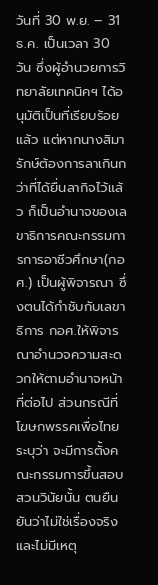วันที่ 30 พ.ย. – 31 ธ.ค. เป็นเวลา 30 วัน ซึ่งผู้อำนวยการวิทยาลัยเทคนิคฯ ได้อนุมัติเป็นที่เรียบร้อยแล้ว แต่หากนางสิมารักษ์ต้องการลาเกินกว่าที่ได้ยื่นลากิจไว้แล้ว ก็เป็นอำนาจของเลขาธิการคณะกรรมการการอาชีวศึกษา(กอศ.) เป็นผู้พิจารณา ซึ่งตนได้กำชับกับเลขาธิการ กอศ.ให้พิจารณาอำนวจความสะดวกให้ตามอำนาจหน้าที่ต่อไป ส่วนกรณีที่โฆษกพรรคเพื่อไทยระบุว่า จะมีการตั้งคณะกรรมการขึ้นสอบสวนวินัยนั้น ตนยืนยันว่าไม่ใช่เรื่องจริง และไม่มีเหตุ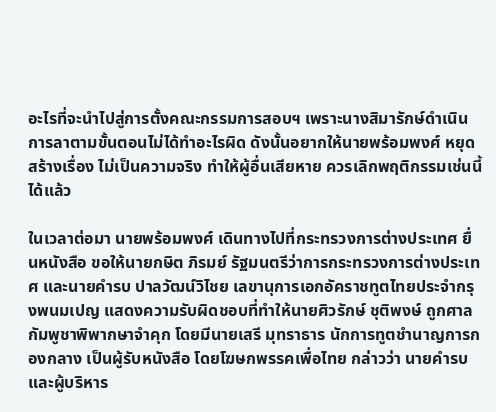อะไรที่จะนำไปสู่การตั้งคณะกรรมการสอบฯ เพราะนางสิมารักษ์ดำเนินการลาตามขั้นตอนไม่ได้ทำอะไรผิด ดังนั้นอยากให้นายพร้อมพงศ์ หยุดสร้างเรื่อง ไม่เป็นความจริง ทำให้ผู้อื่นเสียหาย ควรเลิกพฤติกรรมเช่นนี้ได้แล้ว

ในเวลาต่อมา นายพร้อมพงศ์ เดินทางไปที่กระทรวงการต่างประเทศ ยื่นหนังสือ ขอให้นายกษิต ภิรมย์ รัฐมนตรีว่าการกระทรวงการต่างประเทศ และนายคำรบ ปาลวัฒน์วิไชย เลขานุการเอกอัคราชทูตไทยประจำกรุงพนมเปญ แสดงความรับผิดชอบที่ทำให้นายศิวรักษ์ ชุติพงษ์ ถูกศาลกัมพูชาพิพากษาจำคุก โดยมีนายเสรี มุทราธาร นักการทูตชำนาญการกองกลาง เป็นผู้รับหนังสือ โดยโฆษกพรรคเพื่อไทย กล่าวว่า นายคำรบและผู้บริหาร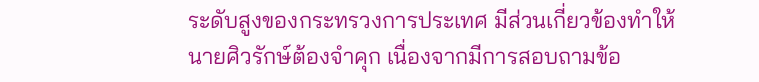ระดับสูงของกระทรวงการประเทศ มีส่วนเกี่ยวข้องทำให้นายศิวรักษ์ต้องจำคุก เนื่องจากมีการสอบถามข้อ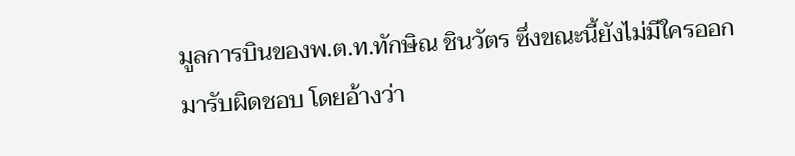มูลการบินของพ.ต.ท.ทักษิณ ชินวัตร ซึ่งขณะนี้ยังไม่มีใครออกมารับผิดชอบ โดยอ้างว่า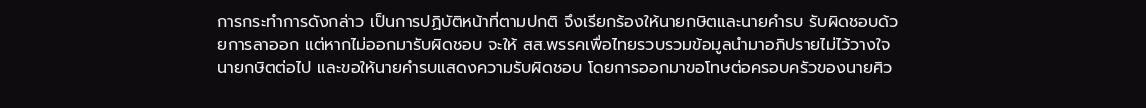การกระทำการดังกล่าว เป็นการปฏิบัติหน้าที่ตามปกติ จึงเรียกร้องให้นายกษิตและนายคำรบ รับผิดชอบด้วยการลาออก แต่หากไม่ออกมารับผิดชอบ จะให้ สส.พรรคเพื่อไทยรวบรวมข้อมูลนำมาอภิปรายไม่ไว้วางใจนายกษิตต่อไป และขอให้นายคำรบแสดงความรับผิดชอบ โดยการออกมาขอโทษต่อครอบครัวของนายศิว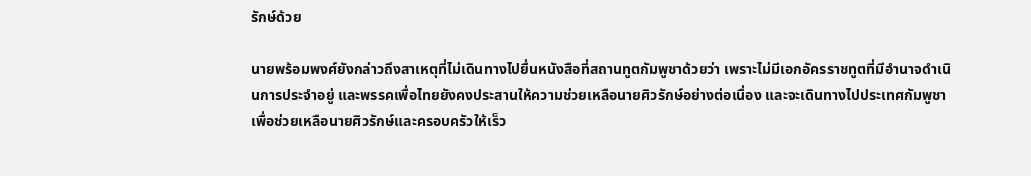รักษ์ด้วย

นายพร้อมพงศ์ยังกล่าวถึงสาเหตุที่ไม่เดินทางไปยื่นหนังสือที่สถานทูตกัมพูชาด้วยว่า เพราะไม่มีเอกอัครราชทูตที่มีอำนาจดำเนินการประจำอยู่ และพรรคเพื่อไทยยังคงประสานให้ความช่วยเหลือนายศิวรักษ์อย่างต่อเนื่อง และจะเดินทางไปประเทศกัมพูชา เพื่อช่วยเหลือนายศิวรักษ์และครอบครัวให้เร็ว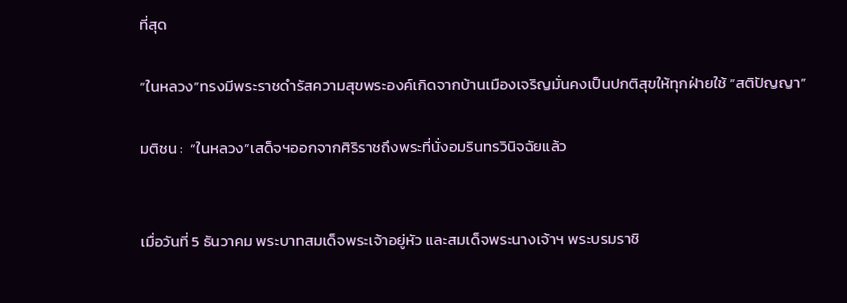ที่สุด

“ในหลวง”ทรงมีพระราชดำรัสความสุขพระองค์เกิดจากบ้านเมืองเจริญมั่นคงเป็นปกติสุขให้ทุกฝ่ายใช้ “สติปัญญา”

มติชน :  “ในหลวง”เสด็จฯออกจากศิริราชถึงพระที่นั่งอมรินทรวินิจฉัยแล้ว


เมื่อวันที่ 5 ธันวาคม พระบาทสมเด็จพระเจ้าอยู่หัว และสมเด็จพระนางเจ้าฯ พระบรมราชิ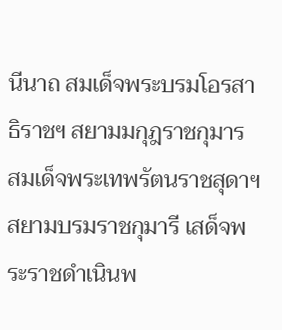นีนาถ สมเด็จพระบรมโอรสาธิราชฯ สยามมกุฎราชกุมาร สมเด็จพระเทพรัตนราชสุดาฯสยามบรมราชกุมารี เสด็จพระราชดำเนินพ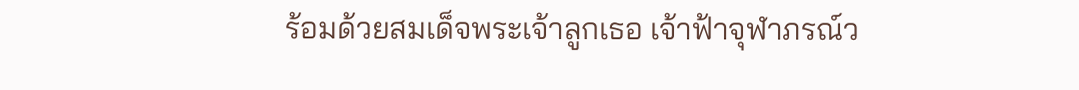ร้อมด้วยสมเด็จพระเจ้าลูกเธอ เจ้าฟ้าจุฬาภรณ์ว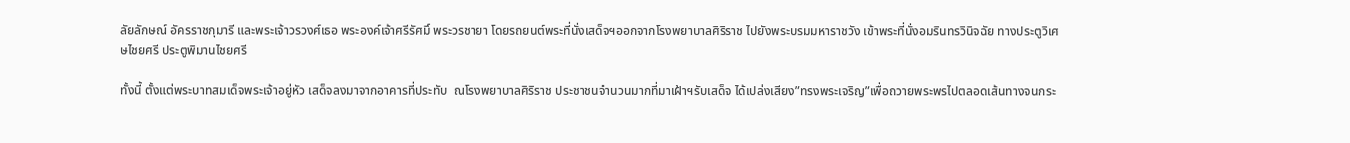ลัยลักษณ์ อัครราชกุมารี และพระเจ้าวรวงศ์เธอ พระองค์เจ้าศรีรัศมิ์ พระวรชายา โดยรถยนต์พระที่นั่งเสด็จฯออกจากโรงพยาบาลศิริราช ไปยังพระบรมมหาราชวัง เข้าพระที่นั่งอมรินทรวินิจฉัย ทางประตูวิเศษไชยศรี ประตูพิมานไชยศรี

ทั้งนี้ ตั้งแต่พระบาทสมเด็จพระเจ้าอยู่หัว เสด็จลงมาจากอาคารที่ประทับ  ณโรงพยาบาลศิริราช ประชาชนจำนวนมากที่มาเฝ้าฯรับเสด็จ ได้เปล่งเสียง”ทรงพระเจริญ”เพื่อถวายพระพรไปตลอดเส้นทางจนกระ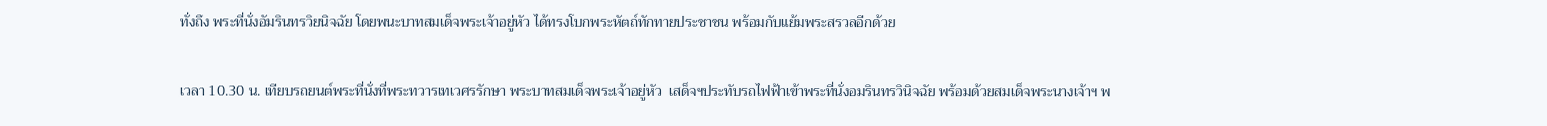ทั่งถึง พระที่นั่งอัมรินทรวิยนิจฉัย โดยพนะบาทสมเด็จพระเจ้าอยู่หัว ได้ทรงโบกพระหัตถ์ทักทายประชาชน พร้อมกับแย้มพระสรวลอีกด้วย

เวลา 10.30 น. เทียบรถยนต์พระที่นั่งที่พระทวารเทเวศรรักษา พระบาทสมเด็จพระเจ้าอยู่หัว  เสด็จฯประทับรถไฟฟ้าเข้าพระที่นั่งอมรินทรวินิจฉัย พร้อมด้วยสมเด็จพระนางเจ้าฯ พ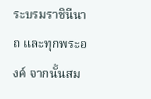ระบรมราชินีนาถ และทุกพระองค์ จากนั้นสม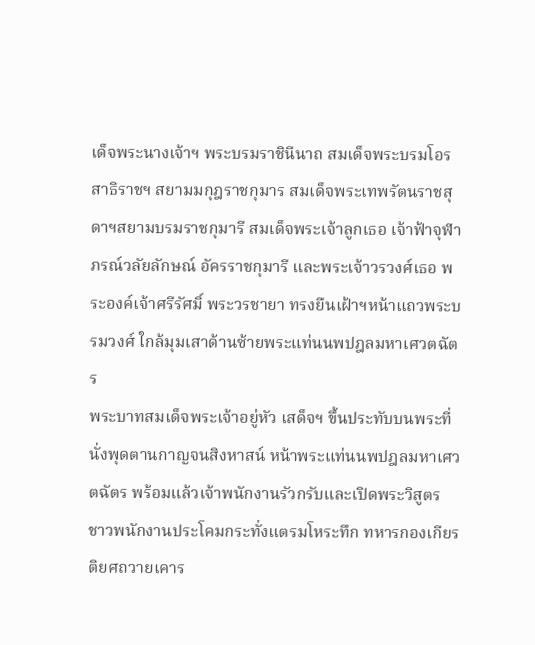เด็จพระนางเจ้าฯ พระบรมราชินีนาถ สมเด็จพระบรมโอรสาธิราชฯ สยามมกุฎราชกุมาร สมเด็จพระเทพรัตนราชสุดาฯสยามบรมราชกุมารี สมเด็จพระเจ้าลูกเธอ เจ้าฟ้าจุฬาภรณ์วลัยลักษณ์ อัครราชกุมารี และพระเจ้าวรวงศ์เธอ พระองค์เจ้าศรีรัศมิ์ พระวรชายา ทรงยืนเฝ้าฯหน้าแถวพระบรมวงศ์ ใกล้มุมเสาด้านซ้ายพระแท่นนพปฎลมหาเศวตฉัตร
พระบาทสมเด็จพระเจ้าอยู่หัว เสด็จฯ ขึ้นประทับบนพระที่นั่งพุดตานกาญจนสิงหาสน์ หน้าพระแท่นนพปฎลมหาเศวตฉัตร พร้อมแล้วเจ้าพนักงานรัวกรับและเปิดพระวิสูตร ชาวพนักงานประโคมกระทั่งแตรมโหระทึก ทหารกองเกียรติยศถวายเคาร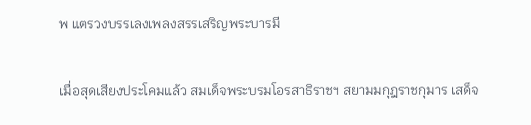พ แตรวงบรรเลงเพลงสรรเสริญพระบารมี

เมื่อสุดเสียงประโคมแล้ว สมเด็จพระบรมโอรสาธิราชฯ สยามมกุฎราชกุมาร เสด็จ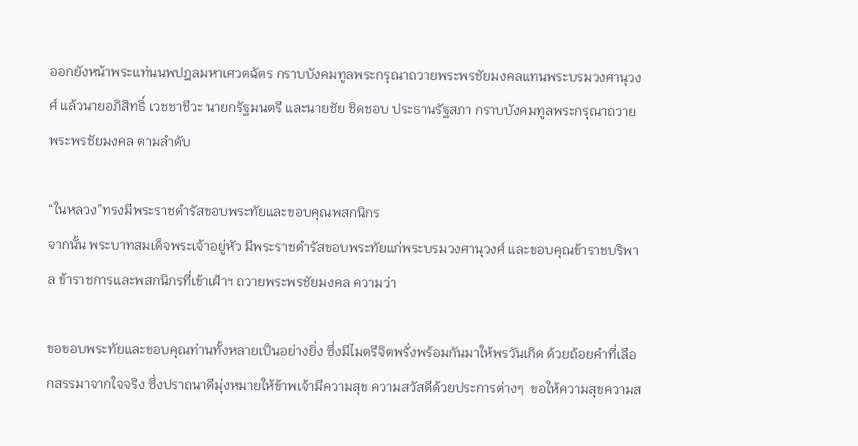ออกยังหน้าพระแท่นนพปฎลมหาเศวตฉัตร กราบบังคมทูลพระกรุณาถวายพระพรชัยมงคลแทนพระบรมวงศานุวงศ์ แล้วนายอภิสิทธิ์ เวชชาชีวะ นายกรัฐมนตรี และนายชัย ชิดชอบ ประธานรัฐสภา กราบบังคมทูลพระกรุณาถวายพระพรชัยมงคล ตามลำดับ

“ในหลวง”ทรงมีพระราชดำรัสขอบพระทัยและขอบคุณพสกนิกร
จากนั้น พระบาทสมเด็จพระเจ้าอยู่หัว มีพระราชดำรัสขอบพระทัยแก่พระบรมวงศานุวงศ์ และขอบคุณข้าราชบริพาล ข้าราชการและพสกนิกรที่เข้าเฝ้าฯ ถวายพระพรชัยมงคล ความว่า

ขอขอบพระทัยและขอบคุณท่านทั้งหลายเป็นอย่างยิ่ง ซึ่งมีไมตรีจิตพรั่งพร้อมกันมาให้พรวันเกิด ด้วยถ้อยคำที่เลือกสรรมาจากใจจริง ซึ่งปราถนาดีมุ่งหมายให้ข้าพเจ้ามีความสุข ความสวัสดีด้วยประการต่างๆ  ขอให้ความสุขความส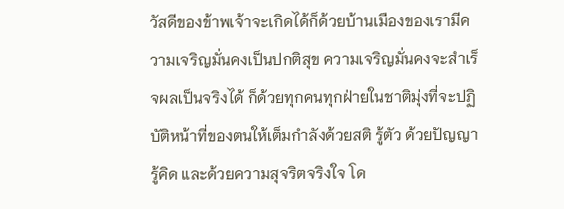วัสดีของข้าพเจ้าจะเกิดได้ก็ด้วยบ้านเมืองของเรามีความเจริญมั่นคงเป็นปกติสุข ความเจริญมั่นคงจะสำเร็จผลเป็นจริงได้ ก็ด้วยทุกคนทุกฝ่ายในชาติมุ่งที่จะปฏิบัติหน้าที่ของตนให้เต็มกำลังด้วยสติ รู้ตัว ด้วยปัญญา รู้คิด และด้วยความสุจริตจริงใจ โด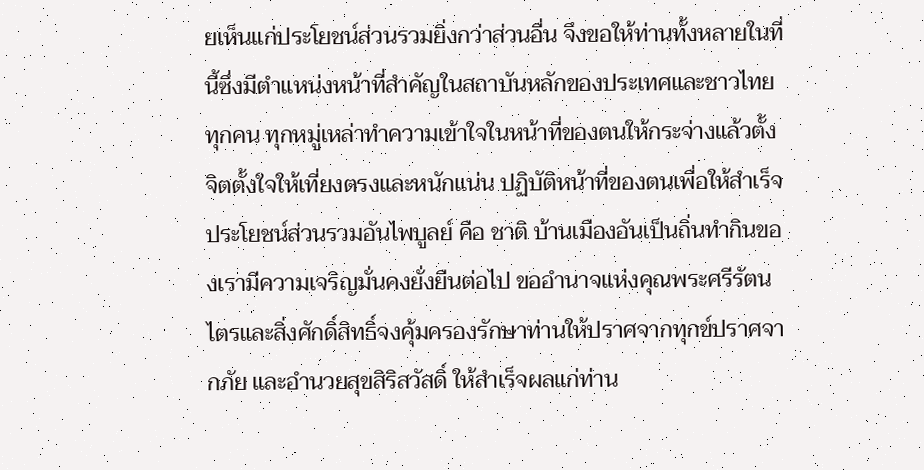ยเห็นแก่ประโยชน์ส่วนรวมยิ่งกว่าส่วนอื่น จึงขอให้ท่านทั้งหลายในที่นี้ซึ่งมีตำแหน่งหน้าที่สำคัญในสถาบันหลักของประเทศและชาวไทยทุกคน ทุกหมู่เหล่าทำความเข้าใจในหน้าที่ของตนให้กระจ่างแล้วตั้งจิตตั้งใจให้เที่ยงตรงและหนักแน่น ปฏิบัติหน้าที่ของตนเพื่อให้สำเร็จประโยชน์ส่วนรวมอันไพบูลย์ คือ ชาติ บ้านเมืองอันเป็นถิ่นทำกินของเรามีความเจริญมั่นคงยั่งยืนต่อไป ขออำนาจแห่งคุณพระศรีรัตนไตรและสิ่งศักดิ์สิทธิ์จงคุ้มครองรักษาท่านให้ปราศจากทุกข์ปราศจากภัย และอำนวยสุขสิริสวัสดิ์ ให้สำเร็จผลแก่ท่าน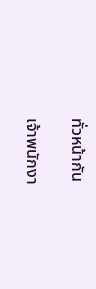ทั่วหน้ากัน

เจ้าพนักงา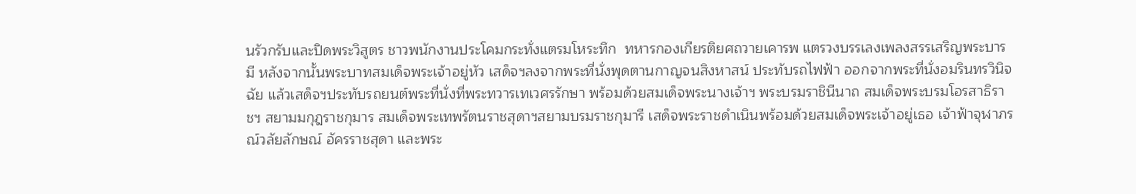นรัวกรับและปิดพระวิสูตร ชาวพนักงานประโคมกระทั่งแตรมโหระทึก  ทหารกองเกียรติยศถวายเคารพ แตรวงบรรเลงเพลงสรรเสริญพระบารมี หลังจากนั้นพระบาทสมเด็จพระเจ้าอยู่หัว เสด็จฯลงจากพระที่นั่งพุดตานกาญจนสิงหาสน์ ประทับรถไฟฟ้า ออกจากพระที่นั่งอมรินทรวินิจฉัย แล้วเสด็จฯประทับรถยนต์พระที่นั่งที่พระทวารเทเวศรรักษา พร้อมด้วยสมเด็จพระนางเจ้าฯ พระบรมราชินีนาถ สมเด็จพระบรมโอรสาธิราชฯ สยามมกุฎราชกุมาร สมเด็จพระเทพรัตนราชสุดาฯสยามบรมราชกุมารี เสด็จพระราชดำเนินพร้อมด้วยสมเด็จพระเจ้าอยู่เธอ เจ้าฟ้าจุฬาภรณ์วลัยลักษณ์ อัครราชสุดา และพระ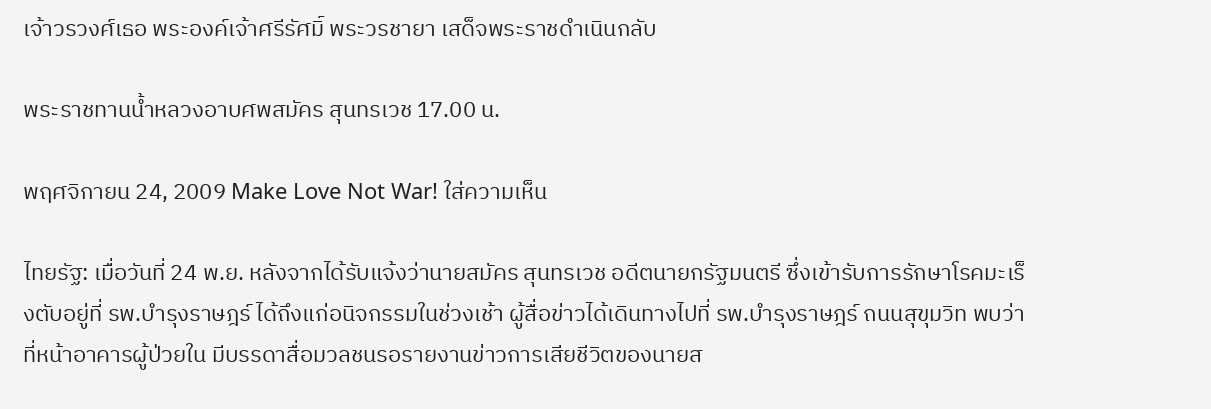เจ้าวรวงศ์เธอ พระองค์เจ้าศรีรัศมิ์ พระวรชายา เสด็จพระราชดำเนินกลับ

พระราชทานน้ำหลวงอาบศพสมัคร สุนทรเวช 17.00 น.

พฤศจิกายน 24, 2009 Make Love Not War! ใส่ความเห็น

ไทยรัฐ: เมื่อวันที่ 24 พ.ย. หลังจากได้รับแจ้งว่านายสมัคร สุนทรเวช อดีตนายกรัฐมนตรี ซึ่งเข้ารับการรักษาโรคมะเร็งตับอยู่ที่ รพ.บำรุงราษฎร์ ได้ถึงแก่อนิจกรรมในช่วงเช้า ผู้สื่อข่าวได้เดินทางไปที่ รพ.บำรุงราษฎร์ ถนนสุขุมวิท พบว่าที่หน้าอาคารผู้ป่วยใน มีบรรดาสื่อมวลชนรอรายงานข่าวการเสียชีวิตของนายส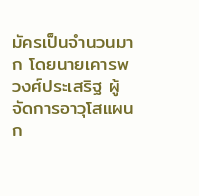มัครเป็นจำนวนมาก โดยนายเคารพ วงศ์ประเสริฐ ผู้จัดการอาวุโสแผนก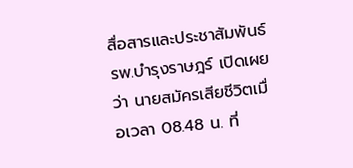สื่อสารและประชาสัมพันธ์ รพ.บำรุงราษฎร์ เปิดเผยว่า นายสมัครเสียชีวิตเมื่อเวลา 08.48 น. ที่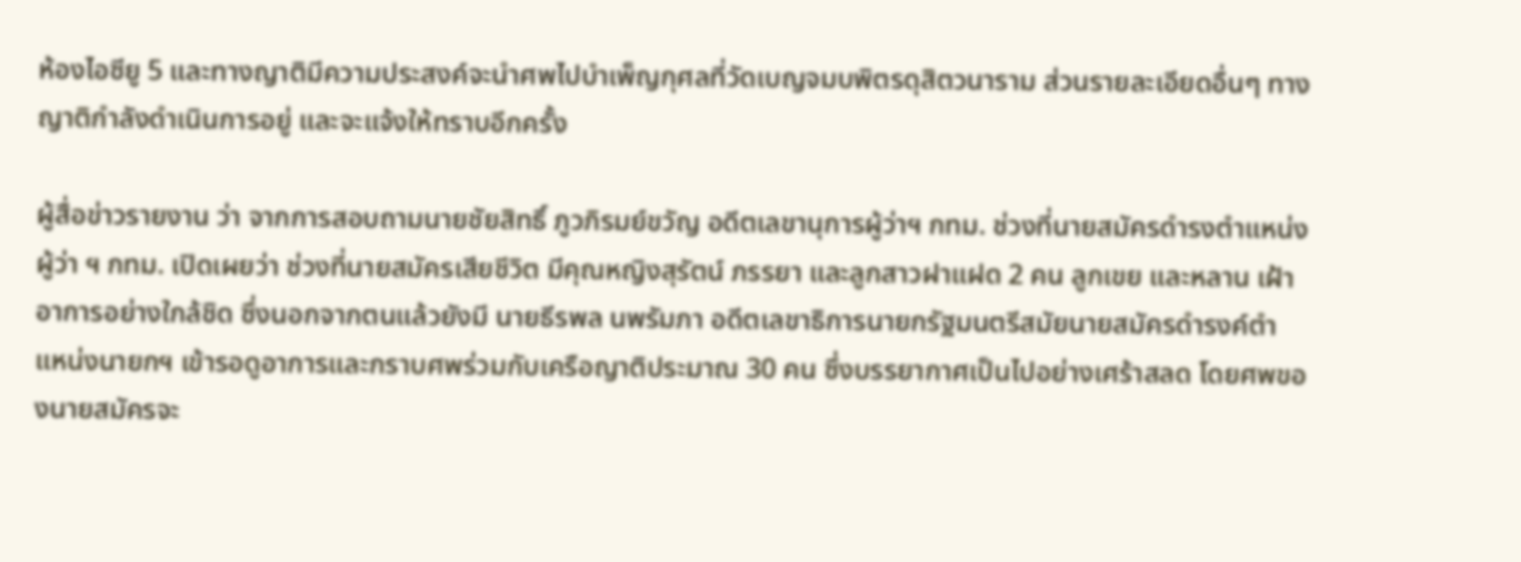ห้องไอซียู 5 และทางญาติมีความประสงค์จะนำศพไปบำเพ็ญกุศลที่วัดเบญจมบพิตรดุสิตวนาราม ส่วนรายละเอียดอื่นๆ ทางญาติกำลังดำเนินการอยู่ และจะแจ้งให้ทราบอีกครั้ง

ผู้สื่อข่าวรายงาน ว่า จากการสอบถามนายชัยสิทธิ์ ภูวภิรมย์ขวัญ อดีตเลขานุการผู้ว่าฯ กทม. ช่วงที่นายสมัครดำรงตำแหน่งผู้ว่า ฯ กทม. เปิดเผยว่า ช่วงที่นายสมัครเสียชีวิต มีคุณหญิงสุรัตน์ ภรรยา และลูกสาวฝาแฝด 2 คน ลูกเขย และหลาน เฝ้าอาการอย่างใกล้ชิด ซึ่งนอกจากตนแล้วยังมี นายธีรพล นพรัมภา อดีตเลขาธิการนายกรัฐมนตรีสมัยนายสมัครดำรงค์ตำแหน่งนายกฯ เข้ารอดูอาการและกราบศพร่วมกับเครือญาติประมาณ 30 คน ซึ่งบรรยากาศเป็นไปอย่างเศร้าสลด โดยศพของนายสมัครจะ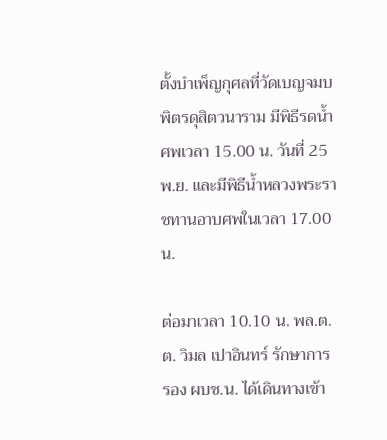ตั้งบำเพ็ญกุศลที่วัดเบญจมบพิตรดุสิตวนาราม มีพิธีรดน้ำศพเวลา 15.00 น. วันที่ 25 พ.ย. และมีพิธีน้ำหลวงพระราชทานอาบศพในเวลา 17.00 น.

ต่อมาเวลา 10.10 น. พล.ต.ต. วิมล เปาอินทร์ รักษาการ รอง ผบช.น. ได้เดินทางเข้า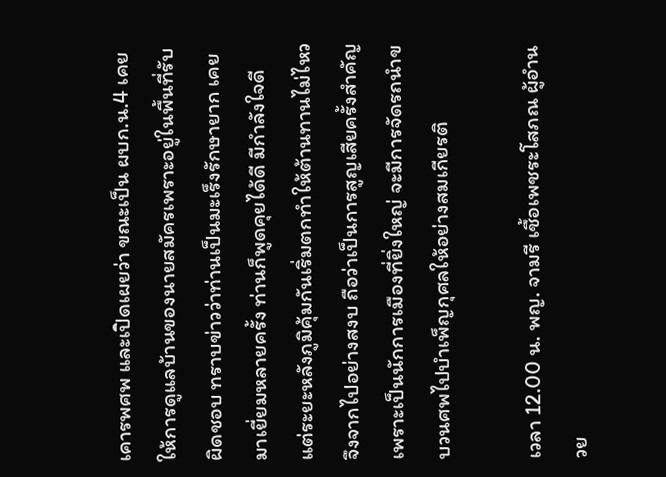เคารพศพ และเปิดเผยว่า ขณะเป็น ผบก.น.4 เคยให้การดูแลบ้านของนายสมัครเพราะอยู่ในพื้นที่รับผิดชอบ ทราบข่าวว่าท่านเป็นมะเร็งรักษายาก เคยมาเยี่ยมหลายครั้ง ท่านก็พูดคุยได้ดี มีกำลังใจดี แต่ระยะหลังภูมิคุ้มกันเริ่มตกทำให้ต้านทานไม่ไหวจึงจากไปอย่างสงบ ถือว่าเป็นการสูญเสียครั้งสำคัญ เพราะเป็นนักการเมืองที่ยิ่งใหญ่ จะมีการจัดรถนำขบวนศพไปบำเพ็ญกุศลให้อย่างสมเกียรติ

เวลา 12.00 น. พญ. จามรี เชื้อเพชระโสภณ ผู้อำนวย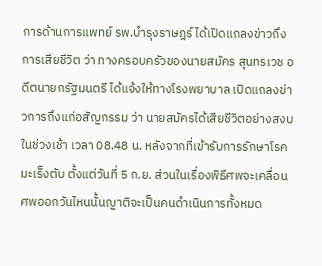การด้านการแพทย์ รพ.บำรุงราษฎร์ ได้เปิดแถลงข่าวถึงการเสียชีวิต ว่า ทางครอบครัวของนายสมัคร สุนทรเวช อดีตนายกรัฐมนตรี ได้แจ้งให้ทางโรงพยาบาล เปิดแถลงข่าวการถึงแก่อสัญกรรม ว่า นายสมัครได้เสียชีวิตอย่างสงบในช่วงเช้า เวลา 08.48 น. หลังจากที่เข้ารับการรักษาโรคมะเร็งตับ ตั้งแต่วันที่ 5 ก.ย. ส่วนในเรื่องพิธีศพจะเคลื่อนศพออกวันไหนนั้นญาติจะเป็นคนดำเนินการทั้งหมด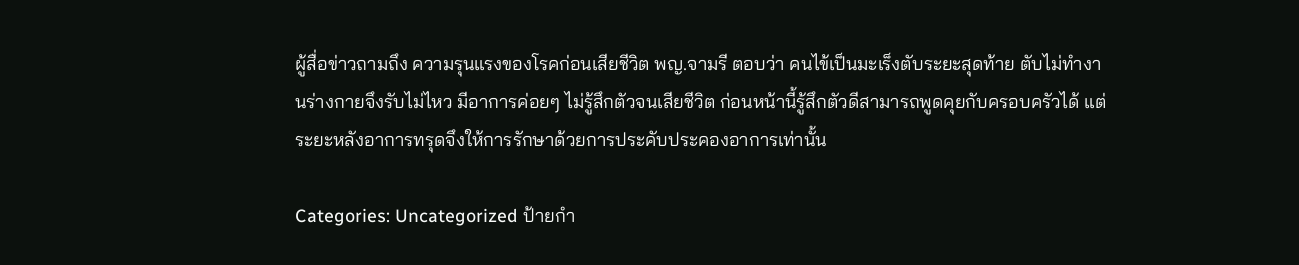ผู้สื่อข่าวถามถึง ความรุนแรงของโรคก่อนเสียชีวิต พญ.จามรี ตอบว่า คนไข้เป็นมะเร็งตับระยะสุดท้าย ตับไม่ทำงานร่างกายจึงรับไม่ไหว มีอาการค่อยๆ ไม่รู้สึกตัวจนเสียชีวิต ก่อนหน้านี้รู้สึกตัวดีสามารถพูดคุยกับครอบครัวได้ แต่ระยะหลังอาการทรุดจึงให้การรักษาด้วยการประคับประคองอาการเท่านั้น

Categories: Uncategorized ป้ายกำ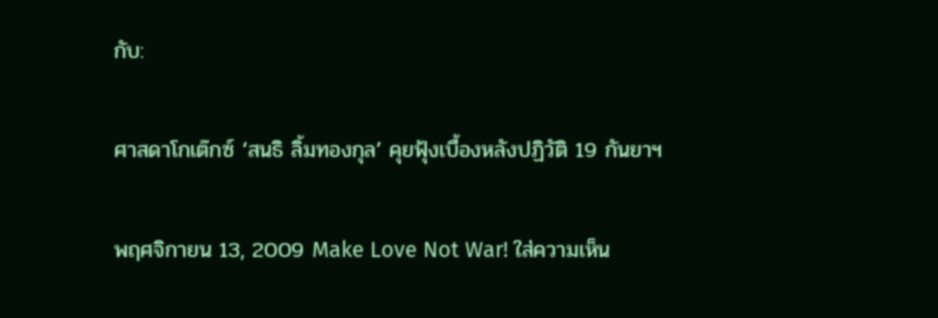กับ:

ศาสดาโกเต๊กซ์ ‘สนธิ ลิ้มทองกุล’ คุยฟุ้งเบื้องหลังปฏิวัติ 19 กันยาฯ

พฤศจิกายน 13, 2009 Make Love Not War! ใส่ความเห็น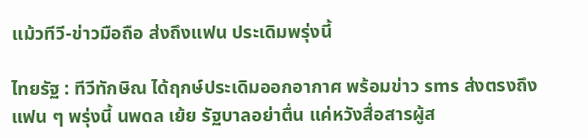แม้วทีวี-ข่าวมือถือ ส่งถึงแฟน ประเดิมพรุ่งนี้

ไทยรัฐ : ทีวีทักษิณ ได้ฤกษ์ประเดิมออกอากาศ พร้อมข่าว sms ส่งตรงถึงแฟน ๆ พรุ่งนี้ นพดล เย้ย รัฐบาลอย่าตื่น แค่หวังสื่อสารผู้ส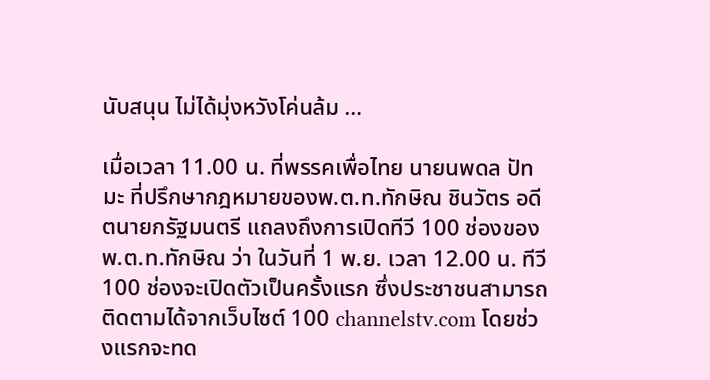นับสนุน ไม่ได้มุ่งหวังโค่นล้ม …

เมื่อเวลา 11.00 น. ที่พรรคเพื่อไทย นายนพดล ปัทมะ ที่ปรึกษากฎหมายของพ.ต.ท.ทักษิณ ชินวัตร อดีตนายกรัฐมนตรี แถลงถึงการเปิดทีวี 100 ช่องของพ.ต.ท.ทักษิณ ว่า ในวันที่ 1 พ.ย. เวลา 12.00 น. ทีวี 100 ช่องจะเปิดตัวเป็นครั้งแรก ซึ่งประชาชนสามารถติดตามได้จากเว็บไซต์ 100 channelstv.com โดยช่วงแรกจะทด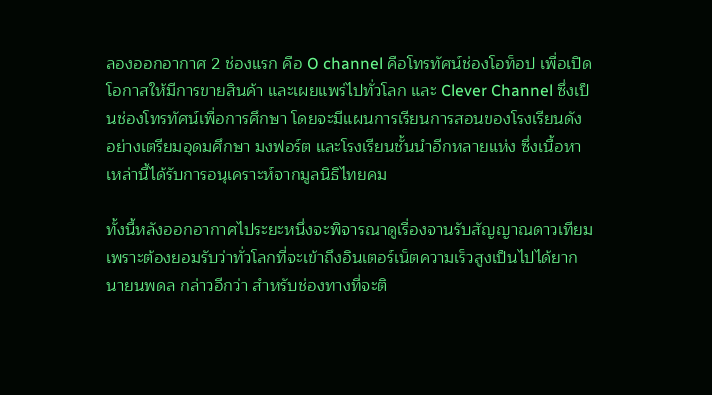ลองออกอากาศ 2 ช่องแรก คือ O channel คือโทรทัศน์ช่องโอท็อป เพื่อเปิดโอกาสให้มีการขายสินค้า และเผยแพร่ไปทั่วโลก และ Clever Channel ซึ่งเป็นช่องโทรทัศน์เพื่อการศึกษา โดยจะมีแผนการเรียนการสอนของโรงเรียนดัง อย่างเตรียมอุดมศึกษา มงฟอร์ต และโรงเรียนชั้นนำอีกหลายแห่ง ซึ่งเนื้อหาเหล่านี้ได้รับการอนุเคราะห์จากมูลนิธิไทยคม

ทั้งนี้หลังออกอากาศไประยะหนึ่งจะพิจารณาดูเรื่องจานรับสัญญาณดาวเทียม เพราะต้องยอมรับว่าทั่วโลกที่จะเข้าถึงอินเตอร์เน็ตความเร็วสูงเป็นไปได้ยาก นายนพดล กล่าวอีกว่า สำหรับช่องทางที่จะติ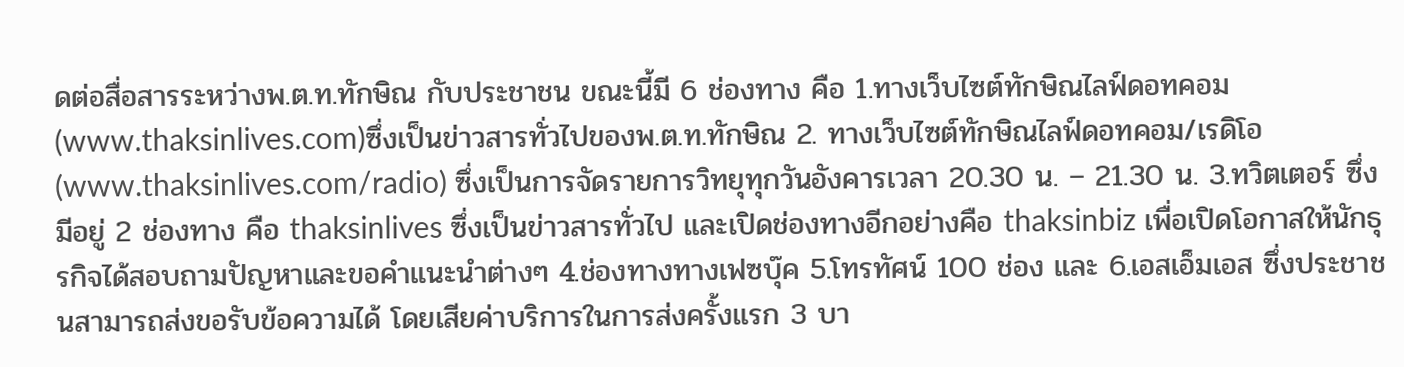ดต่อสื่อสารระหว่างพ.ต.ท.ทักษิณ กับประชาชน ขณะนี้มี 6 ช่องทาง คือ 1.ทางเว็บไซต์ทักษิณไลฟ์ดอทคอม (www.thaksinlives.com)ซึ่งเป็นข่าวสารทั่วไปของพ.ต.ท.ทักษิณ 2. ทางเว็บไซต์ทักษิณไลฟ์ดอทคอม/เรดิโอ (www.thaksinlives.com/radio) ซึ่งเป็นการจัดรายการวิทยุทุกวันอังคารเวลา 20.30 น. – 21.30 น. 3.ทวิตเตอร์ ซึ่งมีอยู่ 2 ช่องทาง คือ thaksinlives ซึ่งเป็นข่าวสารทั่วไป และเปิดช่องทางอีกอย่างคือ thaksinbiz เพื่อเปิดโอกาสให้นักธุรกิจได้สอบถามปัญหาและขอคำแนะนำต่างๆ 4.ช่องทางทางเฟซบุ๊ค 5.โทรทัศน์ 100 ช่อง และ 6.เอสเอ็มเอส ซึ่งประชาชนสามารถส่งขอรับข้อความได้ โดยเสียค่าบริการในการส่งครั้งแรก 3 บา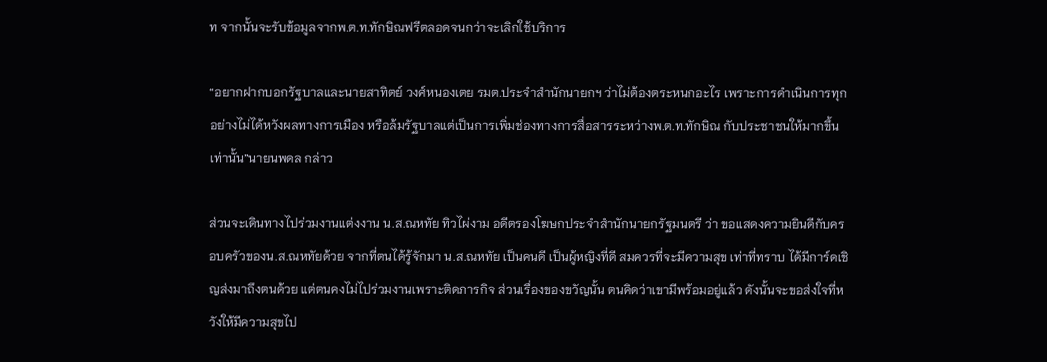ท จากนั้นจะรับข้อมูลจากพ.ต.ท.ทักษิณฟรีตลอดจนกว่าจะเลิกใช้บริการ

“อยากฝากบอกรัฐบาลและนายสาทิตย์ วงศ์หนองเตย รมต.ประจำสำนักนายกฯ ว่าไม่ต้องตระหนกอะไร เพราะการดำเนินการทุกอย่างไม่ได้หวังผลทางการเมือง หรือล้มรัฐบาลแต่เป็นการเพิ่มช่องทางการสื่อสารระหว่างพ.ต.ท.ทักษิณ กับประชาชนให้มากขึ้นเท่านั้น”นายนพดล กล่าว

ส่วนจะเดินทางไปร่วมงานแต่งงาน น.ส.ณหทัย ทิวไผ่งาม อดีตรองโฆษกประจำสำนักนายกรัฐมนตรี ว่า ขอแสดงความยินดีกับครอบครัวของน.ส.ณหทัยด้วย จากที่ตนได้รู้จักมา น.ส.ณหทัย เป็นคนดี เป็นผู้หญิงที่ดี สมควรที่จะมีความสุข เท่าที่ทราบ ได้มีการ์ดเชิญส่งมาถึงตนด้วย แต่ตนคงไม่ไปร่วมงานเพราะติดภารกิจ ส่วนเรื่องของขวัญนั้น ตนคิดว่าเขามีพร้อมอยู่แล้ว ดังนั้นจะขอส่งใจที่หวังให้มีความสุขไป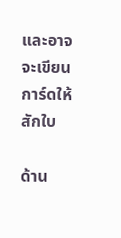และอาจจะเขียนการ์ดให้สักใบ

ด้าน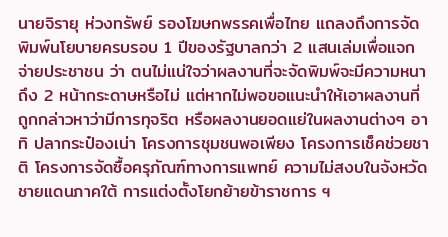นายจิรายุ ห่วงทรัพย์ รองโฆษกพรรคเพื่อไทย แถลงถึงการจัดพิมพ์นโยบายครบรอบ 1 ปีของรัฐบาลกว่า 2 แสนเล่มเพื่อแจกจ่ายประชาชน ว่า ตนไม่แน่ใจว่าผลงานที่จะจัดพิมพ์จะมีความหนาถึง 2 หน้ากระดาษหรือไม่ แต่หากไม่พอขอแนะนำให้เอาผลงานที่ถูกกล่าวหาว่ามีการทุจริต หรือผลงานยอดแย่ในผลงานต่างๆ อาทิ ปลากระป๋องเน่า โครงการชุมชนพอเพียง โครงการเช็คช่วยชาติ โครงการจัดซื้อครุภัณฑ์ทางการแพทย์ ความไม่สงบในจังหวัดชายแดนภาคใต้ การแต่งตั้งโยกย้ายข้าราชการ ฯ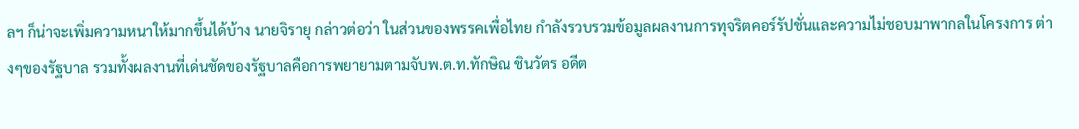ลฯ ก็น่าจะเพิ่มความหนาให้มากขึ้นได้บ้าง นายจิรายุ กล่าวต่อว่า ในส่วนของพรรคเพื่อไทย กำลังรวบรวมข้อมูลผลงานการทุจริตคอร์รัปชั่นและความไม่ชอบมาพากลในโครงการ ต่างๆของรัฐบาล รวมทั้งผลงานที่เด่นชัดของรัฐบาลคือการพยายามตามจับพ.ต.ท.ทักษิณ ชินวัตร อดีต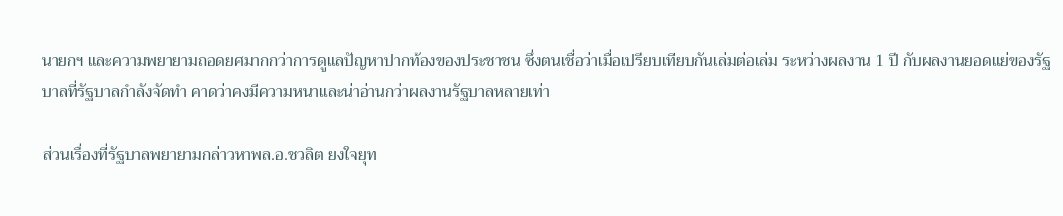นายกฯ และความพยายามถอดยศมากกว่าการดูแลปัญหาปากท้องของประชาชน ซึ่งตนเชื่อว่าเมื่อเปรียบเทียบกันเล่มต่อเล่ม ระหว่างผลงาน 1 ปี กับผลงานยอดแย่ของรัฐบาลที่รัฐบาลกำลังจัดทำ คาดว่าคงมีความหนาและน่าอ่านกว่าผลงานรัฐบาลหลายเท่า

ส่วนเรื่องที่รัฐบาลพยายามกล่าวหาพล.อ.ชวลิต ยงใจยุท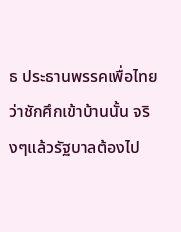ธ ประธานพรรคเพื่อไทย ว่าชักศึกเข้าบ้านนั้น จริงๆแล้วรัฐบาลต้องไป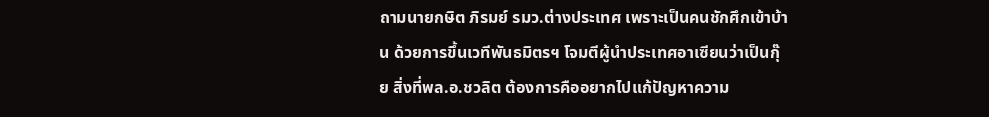ถามนายกษิต ภิรมย์ รมว.ต่างประเทศ เพราะเป็นคนชักศึกเข้าบ้าน ด้วยการขึ้นเวทีพันธมิตรฯ โจมตีผู้นำประเทศอาเซียนว่าเป็นกุ๊ย สิ่งที่พล.อ.ชวลิต ต้องการคืออยากไปแก้ปัญหาความ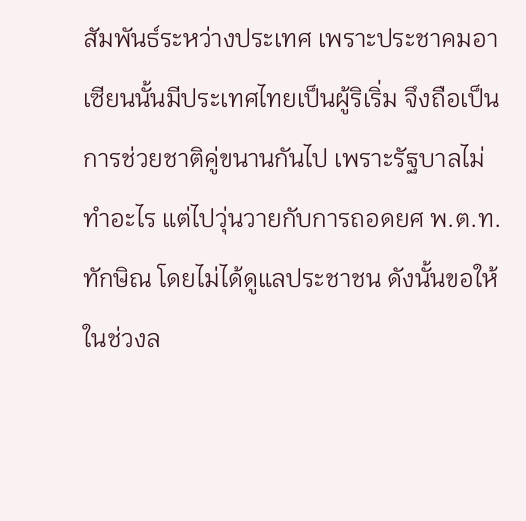สัมพันธ์ระหว่างประเทศ เพราะประชาคมอาเซียนนั้นมีประเทศไทยเป็นผู้ริเริ่ม จึงถือเป็นการช่วยชาติคู่ขนานกันไป เพราะรัฐบาลไม่ทำอะไร แต่ไปวุ่นวายกับการถอดยศ พ.ต.ท.ทักษิณ โดยไม่ได้ดูแลประชาชน ดังนั้นขอให้ในช่วงล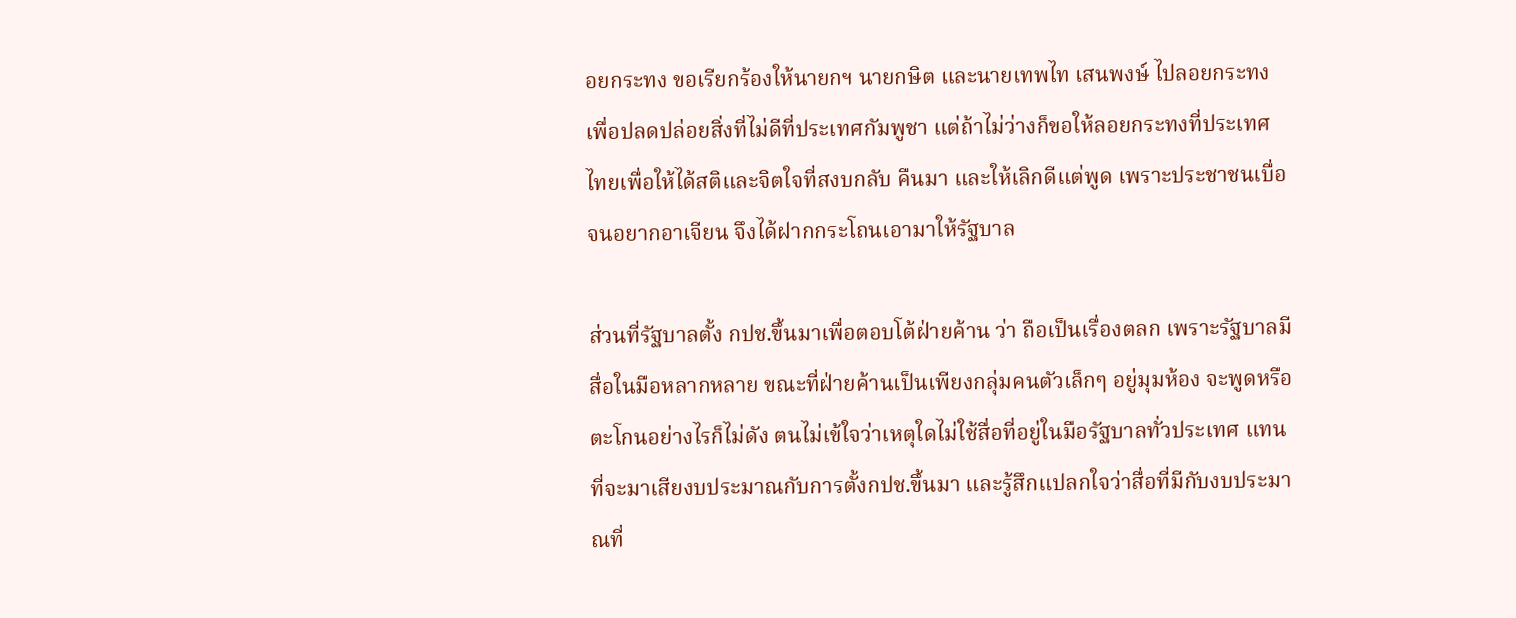อยกระทง ขอเรียกร้องให้นายกฯ นายกษิต และนายเทพไท เสนพงษ์ ไปลอยกระทงเพื่อปลดปล่อยสิ่งที่ไม่ดีที่ประเทศกัมพูชา แต่ถ้าไม่ว่างก็ขอให้ลอยกระทงที่ประเทศไทยเพื่อให้ได้สติและจิตใจที่สงบกลับ คืนมา และให้เลิกดีแต่พูด เพราะประชาชนเบื่อจนอยากอาเจียน จึงได้ฝากกระโถนเอามาให้รัฐบาล

ส่วนที่รัฐบาลตั้ง กปช.ขึ้นมาเพื่อตอบโต้ฝ่ายค้าน ว่า ถือเป็นเรื่องตลก เพราะรัฐบาลมีสื่อในมือหลากหลาย ขณะที่ฝ่ายค้านเป็นเพียงกลุ่มคนตัวเล็กๆ อยู่มุมห้อง จะพูดหรือตะโกนอย่างไรก็ไม่ดัง ตนไม่เข้ใจว่าเหตุใดไม่ใช้สื่อที่อยู่ในมือรัฐบาลทั่วประเทศ แทนที่จะมาเสียงบประมาณกับการตั้งกปช.ขึ้นมา และรู้สึกแปลกใจว่าสื่อที่มีกับงบประมาณที่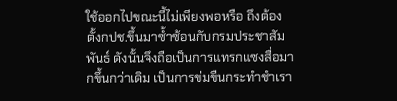ใช้ออกไปขณะนี้ไม่เพียงพอหรือ ถึงต้องตั้งกปช.ขึ้นมาซ้ำซ้อนกับกรมประชาสัมพันธ์ ดังนั้นจึงถือเป็นการแทรกแซงสื่อมากขึ้นกว่าเดิม เป็นการข่มขืนกระทำชำเรา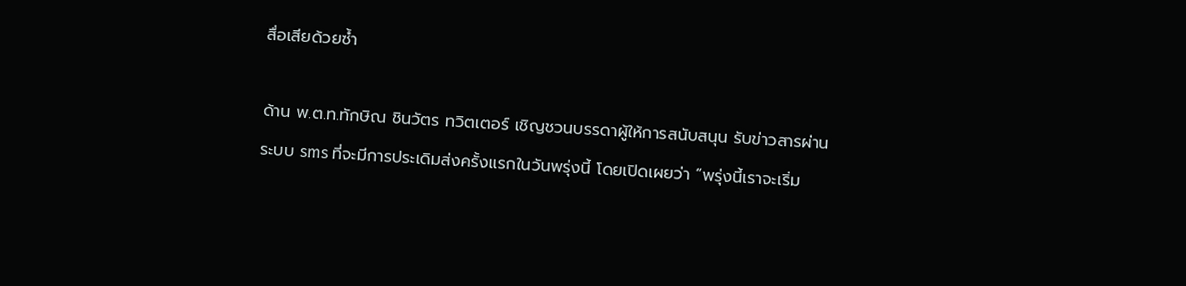สื่อเสียด้วยซ้ำ

ด้าน พ.ต.ท.ทักษิณ ชินวัตร ทวิตเตอร์ เชิญชวนบรรดาผู้ให้การสนับสนุน รับข่าวสารผ่านระบบ sms ที่จะมีการประเดิมส่งครั้งแรกในวันพรุ่งนี้ โดยเปิดเผยว่า “พรุ่งนี้เราจะเริ่ม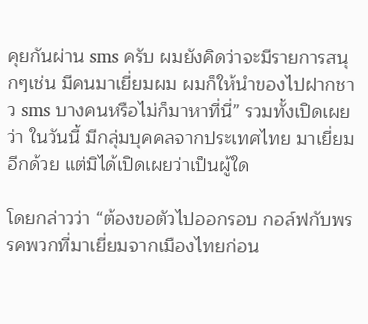คุยกันผ่าน sms ครับ ผมยังคิดว่าจะมีรายการสนุกๆเช่น มีคนมาเยี่ยมผม ผมก็ให้นำของไปฝากชาว sms บางคนหรือไม่ก็มาหาที่นี่” รวมทั้งเปิดเผยว่า ในวันนี้ มีกลุ่มบุคคลจากประเทศไทย มาเยี่ยมอีกด้วย แต่มิได้เปิดเผยว่าเป็นผู้ใด

โดยกล่าวว่า “ต้องขอตัวไปออกรอบ กอล์ฟกับพรรคพวกที่มาเยี่ยมจากเมืองไทยก่อน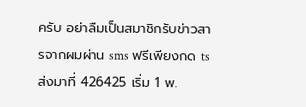ครับ อย่าลืมเป็นสมาชิกรับข่าวสารจากผมผ่าน sms ฟรีเพียงกด ts ส่งมาที่ 426425 เริ่ม 1 พ.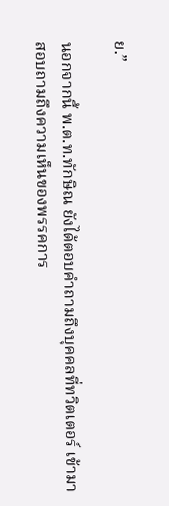ย.”

นอกจากนี้ พ.ต.ท.ทักษิณ ยังได้ตอบคำถามถึงบุคคลที่ทวิตเตอร์ เข้ามาสอบถามถึงความเห็นของพรรคการ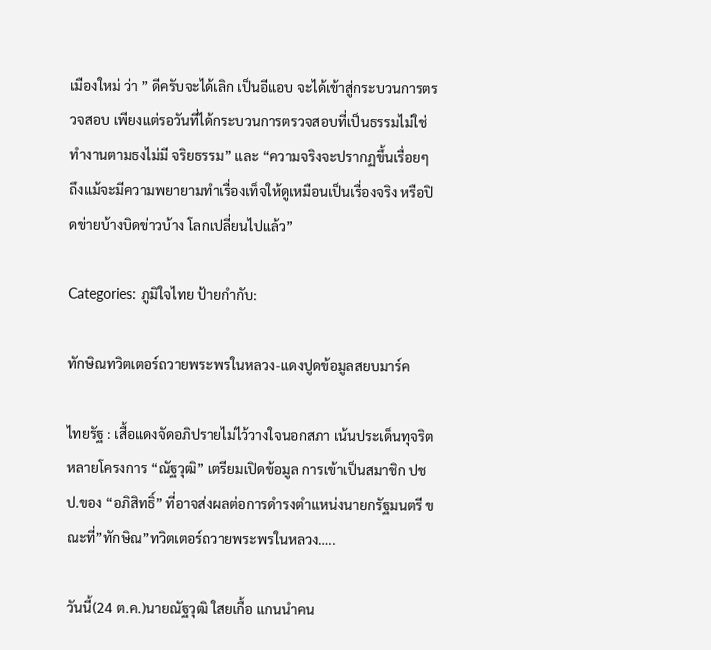เมืองใหม่ ว่า ” ดีครับจะได้เลิก เป็นอีแอบ จะได้เข้าสู่กระบวนการตรวจสอบ เพียงแต่รอวันที่ได้กระบวนการตรวจสอบที่เป็นธรรมไม่ใช่ทำงานตามธงไม่มี จริยธรรม” และ “ความจริงจะปรากฏขึ้นเรื่อยๆ ถึงแม้จะมีความพยายามทำเรื่องเท็จให้ดูเหมือนเป็นเรื่องจริง หรือปิดข่ายบ้างบิดข่าวบ้าง โลกเปลี่ยนไปแล้ว”

Categories: ภูมิใจไทย ป้ายกำกับ:

ทักษิณทวิตเตอร์ถวายพระพรในหลวง-แดงปูดข้อมูลสยบมาร์ค

ไทยรัฐ : เสื้อแดงจัดอภิปรายไม่ไว้วางใจนอกสภา เน้นประเด็นทุจริตหลายโครงการ “ณัฐวุฒิ” เตรียมเปิดข้อมูล การเข้าเป็นสมาชิก ปชป.ของ “อภิสิทธิ์” ที่อาจส่งผลต่อการดำรงตำแหน่งนายกรัฐมนตรี ขณะที่”ทักษิณ”ทวิตเตอร์ถวายพระพรในหลวง…..

วันนี้(24 ต.ค.)นายณัฐวุฒิ ใสยเกื้อ แกนนำคน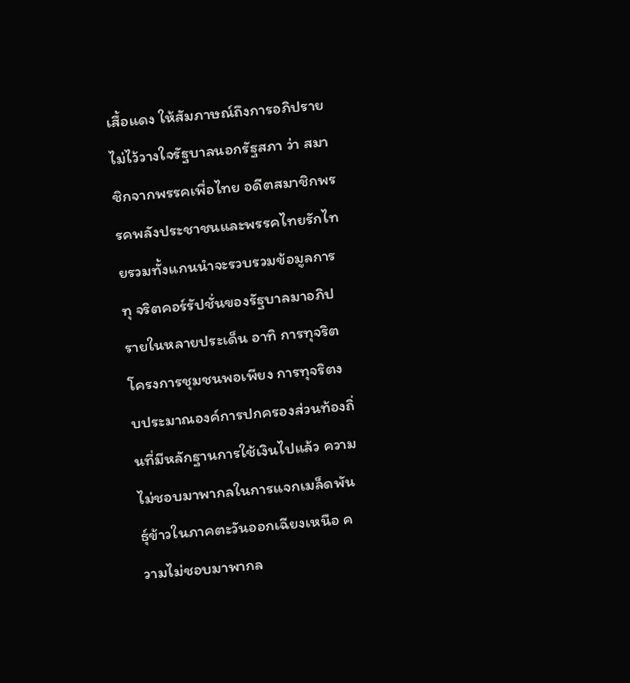เสื้อแดง ให้สัมภาษณ์ถึงการอภิปรายไม่ไว้วางใจรัฐบาลนอกรัฐสภา ว่า สมาชิกจากพรรคเพื่อไทย อดีตสมาชิกพรรคพลังประชาชนและพรรคไทยรักไทยรวมทั้งแกนนำจะรวบรวมข้อมูลการทุ จริตคอร์รัปชั่นของรัฐบาลมาอภิปรายในหลายประเด็น อาทิ การทุจริตโครงการชุมชนพอเพียง การทุจริตงบประมาณองค์การปกครองส่วนท้องถิ่นที่มีหลักฐานการใช้เงินไปแล้ว ความไม่ชอบมาพากลในการแจกเมล็ดพันธุ์ข้าวในภาคตะวันออกเฉียงเหนือ ความไม่ชอบมาพากล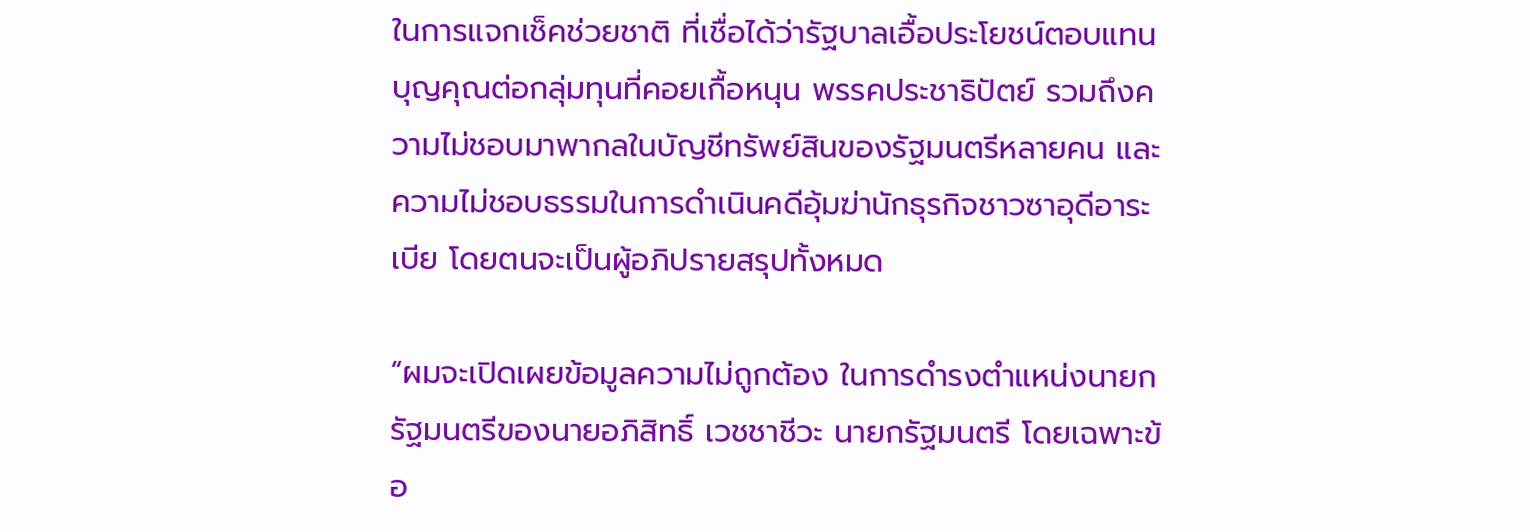ในการแจกเช็คช่วยชาติ ที่เชื่อได้ว่ารัฐบาลเอื้อประโยชน์ตอบแทนบุญคุณต่อกลุ่มทุนที่คอยเกื้อหนุน พรรคประชาธิปัตย์ รวมถึงความไม่ชอบมาพากลในบัญชีทรัพย์สินของรัฐมนตรีหลายคน และความไม่ชอบธรรมในการดำเนินคดีอุ้มฆ่านักธุรกิจชาวซาอุดีอาระเบีย โดยตนจะเป็นผู้อภิปรายสรุปทั้งหมด

“ผมจะเปิดเผยข้อมูลความไม่ถูกต้อง ในการดำรงตำแหน่งนายกรัฐมนตรีของนายอภิสิทธิ์ เวชชาชีวะ นายกรัฐมนตรี โดยเฉพาะข้อ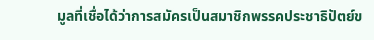มูลที่เชื่อได้ว่าการสมัครเป็นสมาชิกพรรคประชาธิปัตย์ข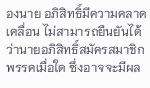องนาย อภิสิทธิ์มีความคลาดเคลื่อน ไม่สามารถยืนยันได้ว่านายอภิสิทธิ์สมัครสมาชิกพรรคเมื่อใด ซึ่งอาจจะมีผล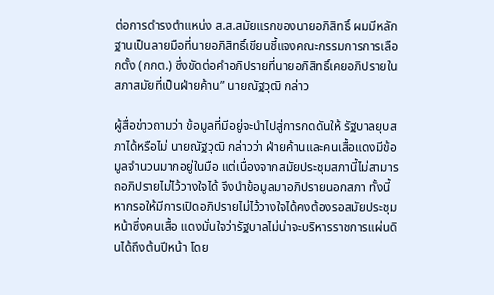ต่อการดำรงตำแหน่ง ส.ส.สมัยแรกของนายอภิสิทธิ์ ผมมีหลักฐานเป็นลายมือที่นายอภิสิทธิ์เขียนชี้แจงคณะกรรมการการเลือกตั้ง (กกต.) ซึ่งขัดต่อคำอภิปรายที่นายอภิสิทธิ์เคยอภิปรายในสภาสมัยที่เป็นฝ่ายค้าน” นายณัฐวุฒิ กล่าว

ผู้สื่อข่าวถามว่า ข้อมูลที่มีอยู่จะนำไปสู่การกดดันให้ รัฐบาลยุบสภาได้หรือไม่ นายณัฐวุฒิ กล่าวว่า ฝ่ายค้านและคนเสื้อแดงมีข้อมูลจำนวนมากอยู่ในมือ แต่เนื่องจากสมัยประชุมสภานี้ไม่สามารถอภิปรายไม่ไว้วางใจได้ จึงนำข้อมูลมาอภิปรายนอกสภา ทั้งนี้ หากรอให้มีการเปิดอภิปรายไม่ไว้วางใจได้คงต้องรอสมัยประชุมหน้าซึ่งคนเสื้อ แดงมั่นใจว่ารัฐบาลไม่น่าจะบริหารราชการแผ่นดินได้ถึงต้นปีหน้า โดย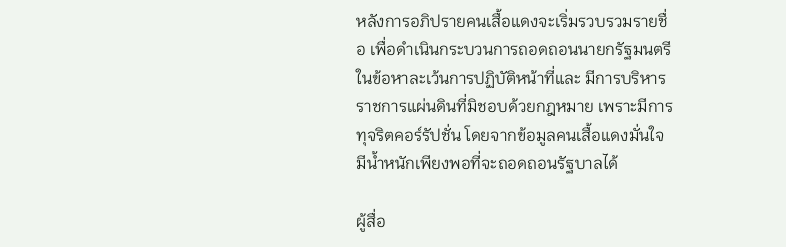หลังการอภิปรายคนเสื้อแดงจะเริ่มรวบรวมรายชื่อ เพื่อดำเนินกระบวนการถอดถอนนายกรัฐมนตรีในข้อหาละเว้นการปฏิบัติหน้าที่และ มีการบริหารราชการแผ่นดินที่มิชอบด้วยกฎหมาย เพราะมีการทุจริตคอร์รัปชั่น โดยจากข้อมูลคนเสื้อแดงมั่นใจมีน้ำหนักเพียงพอที่จะถอดถอนรัฐบาลได้

ผู้สื่อ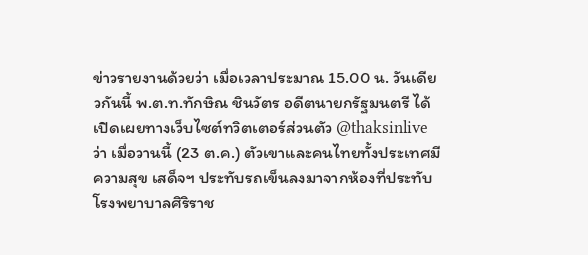ข่าวรายงานด้วยว่า เมื่อเวลาประมาณ 15.00 น. วันเดียวกันนี้ พ.ต.ท.ทักษิณ ชินวัตร อดีตนายกรัฐมนตรี ได้เปิดเผยทางเว็บไซต์ทวิตเตอร์ส่วนตัว @thaksinlive ว่า เมื่อวานนี้ (23 ต.ค.) ตัวเขาและคนไทยทั้งประเทศมีความสุข เสด็จฯ ประทับรถเข็นลงมาจากห้องที่ประทับโรงพยาบาลศิริราช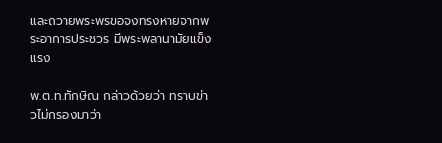และถวายพระพรขอจงทรงหายจากพระอาการประชวร มีพระพลานามัยแข็งแรง

พ.ต.ท.ทักษิณ กล่าวด้วยว่า ทราบข่าวไม่กรองมาว่า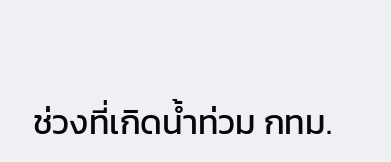ช่วงที่เกิดน้ำท่วม กทม.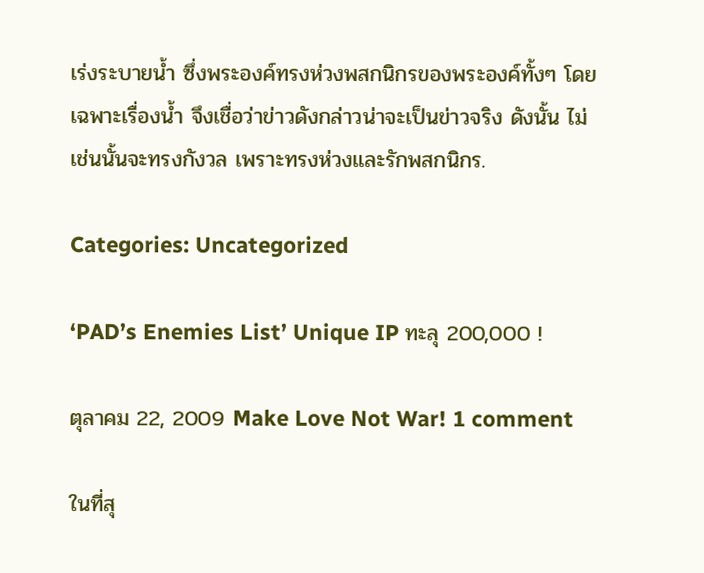เร่งระบายน้ำ ซึ่งพระองค์ทรงห่วงพสกนิกรของพระองค์ทั้งๆ โดยเฉพาะเรื่องน้ำ จึงเชื่อว่าข่าวดังกล่าวน่าจะเป็นข่าวจริง ดังนั้น ไม่เช่นนั้นจะทรงกังวล เพราะทรงห่วงและรักพสกนิกร.

Categories: Uncategorized

‘PAD’s Enemies List’ Unique IP ทะลุ 200,000 !

ตุลาคม 22, 2009 Make Love Not War! 1 comment

ในที่สุ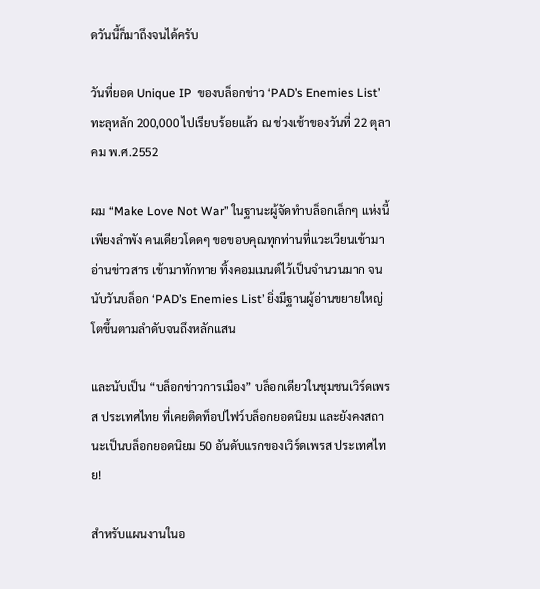ดวันนี้ก็มาถึงจนได้ครับ

วันที่ยอด Unique IP  ของบล็อกข่าว ‘PAD’s Enemies List’ ทะลุหลัก 200,000 ไปเรียบร้อยแล้ว ณ ช่วงเช้าของวันที่ 22 ตุลาคม พ.ศ.2552

ผม “Make Love Not War” ในฐานะผู้จัดทำบล็อกเล็กๆ แห่งนี้เพียงลำพัง คนเดียวโดดๆ ขอขอบคุณทุกท่านที่แวะเวียนเข้ามาอ่านข่าวสาร เข้ามาทักทาย ทิ้งคอมเมนต์ไว้เป็นจำนวนมาก จนนับวันบล็อก ‘PAD’s Enemies List’ ยิ่งมีฐานผู้อ่านขยายใหญ่โตขึ้นตามลำดับจนถึงหลักแสน

และนับเป็น “บล็อกข่าวการเมือง” บล็อกเดียวในชุมชนเวิร์ดเพรส ประเทศไทย ที่เคยติดท็อปไฟว์บล็อกยอดนิยม และยังคงสถานะเป็นบล็อกยอดนิยม 50 อันดับแรกของเวิร์ดเพรส ประเทศไทย!

สำหรับแผนงานในอ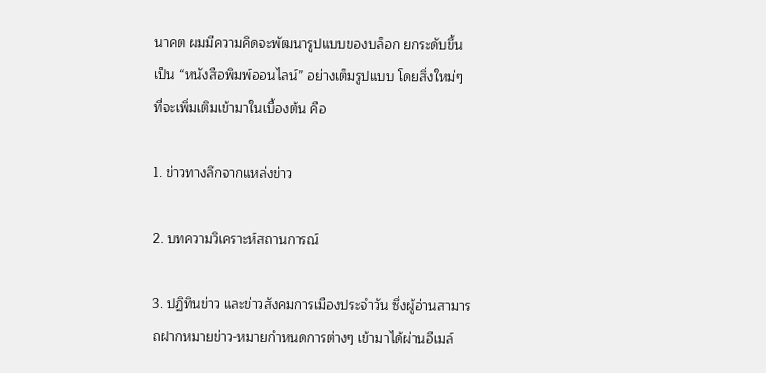นาคต ผมมีความคิดจะพัฒนารูปแบบของบล็อก ยกระดับขึ้นเป็น “หนังสือพิมพ์ออนไลน์” อย่างเต็มรูปแบบ โดยสิ่งใหม่ๆ ที่จะเพิ่มเติมเข้ามาในเบื้องต้น คือ

1. ข่าวทางลึกจากแหล่งข่าว

2. บทความวิเคราะห์สถานการณ์

3. ปฏิทินข่าว และข่าวสังคมการเมืองประจำวัน ซึ่งผู้อ่านสามารถฝากหมายข่าว-หมายกำหนดการต่างๆ เข้ามาได้ผ่านอีเมล์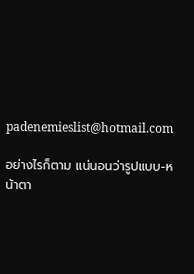padenemieslist@hotmail.com

อย่างไรก็ตาม แน่นอนว่ารูปแบบ-หน้าตา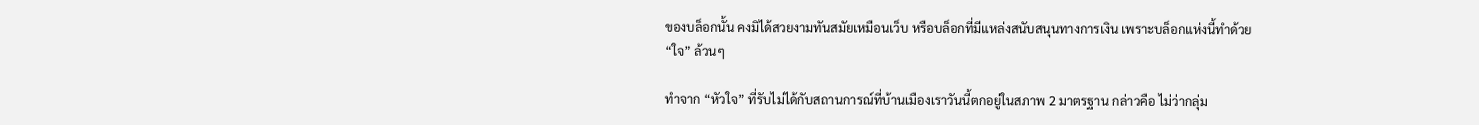ของบล็อกนั้น คงมิได้สวยงามทันสมัยเหมือนเว็บ หรือบล็อกที่มีแหล่งสนับสนุนทางการเงิน เพราะบล็อกแห่งนี้ทำด้วย “ใจ” ล้วนๆ

ทำจาก “หัวใจ” ที่รับไม่ได้กับสถานการณ์ที่บ้านเมืองเราวันนี้ตกอยู่ในสภาพ 2 มาตรฐาน กล่าวคือ ไม่ว่ากลุ่ม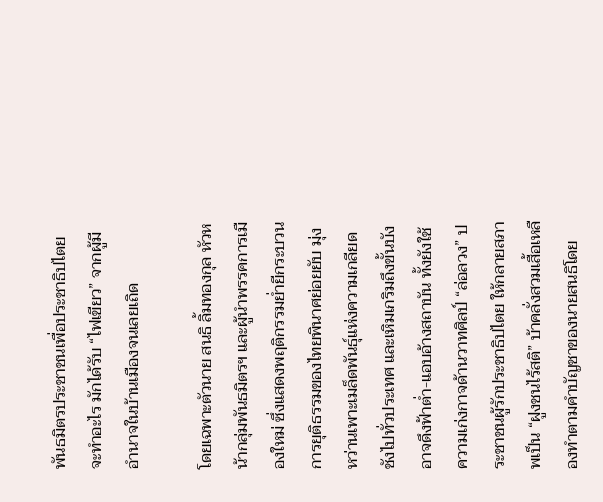พันธมิตรประชาชนเพื่อประชาธิปไตย จะทำอะไร มักได้รับ “ไฟเขียว” จากผู้มีอำนาจในบ้านเมืองจนเลยเถิด

โดยเฉพาะตัวนาย สนธิ ลิ้มทองกุล หัวหน้ากลุ่มพันธมิตรฯ และผู้นำพรรคการเมืองใหม่ ซึ่งแสดงพฤติกรรมย่ำยีกระบวนการยุติธรรมของไทยพินาศย่อยยับ มุ่งหว่านเพาะเมล็ดพันธุ์แห่งความเกลียดชังไปทั่วประเทศ และเหิมเกริมถึงขั้นบังอาจดึงฟ้าต่ำ-แอบอ้างสถาบัน ทั้งยังใช้ความเก่งกาจด้านวาทศิลป์ “ล่อลวง” ประชาชนผู้รักประชาธิปไตย ให้กลายสภาพเป็น “ฝูงชนไร้สติ” บ้าคลั่งสวมเสื้อเหลืองทำตามคำบัญชาของนายสนธิโดย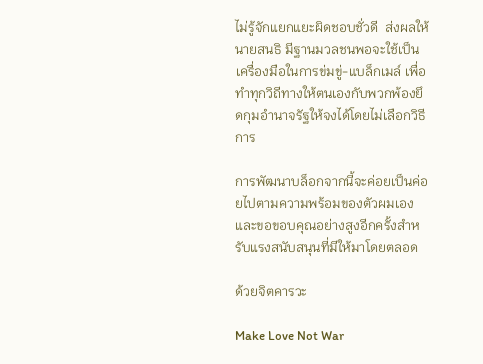ไม่รู้จักแยกแยะผิดชอบชั่วดี  ส่งผลให้นายสนธิ มีฐานมวลชนพอจะใช้เป็นเครื่องมือในการข่มขู่-แบล็กเมล์ เพื่อทำทุกวิถีทางให้ตนเองกับพวกพ้องยึดกุมอำนาจรัฐให้จงได้โดยไม่เลือกวิธีการ

การพัฒนาบล็อกจากนี้จะค่อยเป็นค่อยไปตามความพร้อมของตัวผมเอง และขอขอบคุณอย่างสูงอีกครั้งสำหรับแรงสนับสนุนที่มีให้มาโดยตลอด

ด้วยจิตคารวะ

Make Love Not War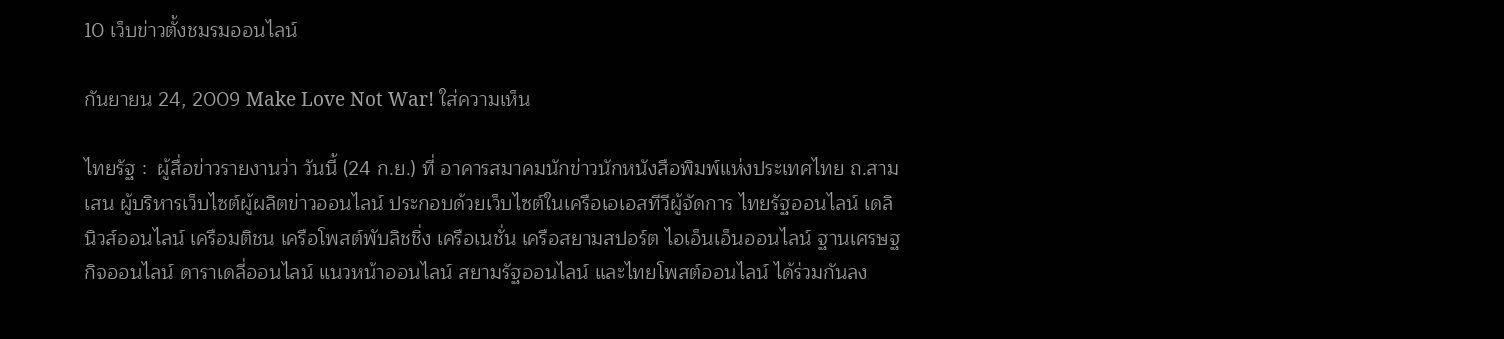10 เว็บข่าวตั้งชมรมออนไลน์

กันยายน 24, 2009 Make Love Not War! ใส่ความเห็น

ไทยรัฐ :  ผู้สื่อข่าวรายงานว่า วันนี้ (24 ก.ย.) ที่ อาคารสมาคมนักข่าวนักหนังสือพิมพ์แห่งประเทศไทย ถ.สามเสน ผู้บริหารเว็บไซต์ผู้ผลิตข่าวออนไลน์ ประกอบด้วยเว็บไซต์ในเครือเอเอสทีวีผู้จัดการ ไทยรัฐออนไลน์ เดลินิวส์ออนไลน์ เครือมติชน เครือโพสต์พับลิชชิ่ง เครือเนชั่น เครือสยามสปอร์ต ไอเอ็นเอ็นออนไลน์ ฐานเศรษฐกิจออนไลน์ ดาราเดลี่ออนไลน์ แนวหน้าออนไลน์ สยามรัฐออนไลน์ และไทยโพสต์ออนไลน์ ได้ร่วมกันลง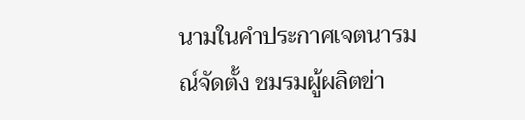นามในคำประกาศเจตนารมณ์จัดตั้ง ชมรมผู้ผลิตข่า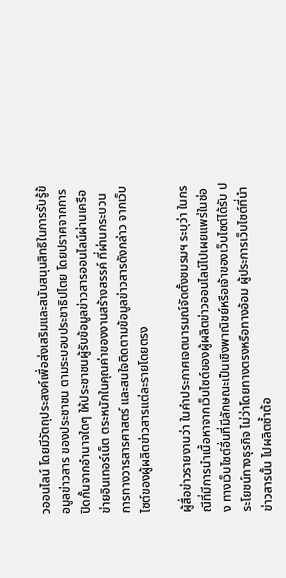วออนไลน์ โดยมีวัตถุประสงค์เพื่อส่งเสริมและสนับสนุนสิทธิในการรับรู้ข้อมูลข่าวสาร ของประชาชน ตามระบอบประชาธิปไตย โดยปราศจากการปิดกั้นจากอำนาจใดๆ ให้ประชาชนผู้รับข้อมูลข่าวสารออนไลน์ผ่านเครือข่ายอินเทอร์เน็ต ตระหนักในคุณค่าของงานสร้างสรรค์ ที่ผ่านกระบวนการทางวารสารศาสตร์ และสนใจติดตามข้อมูลข่าวสารดังกล่าว จากเว็บไซต์ของผู้ผลิตข่าวสารแต่ละรายโดยตรง

ผู้สื่อข่าวรายงานว่า ในคำประกาศเจตนารมณ์จัดตั้งชมรมฯ ระบุว่า ในกรณีที่มีการนำเนื้อหาจากเว็บไซต์ของผู้ผลิตข่าวออนไลน์ไปเผยแพร่ในช่อง ทางเว็บไซต์อื่นที่มีลักษณะเป็นเชิงพาณิชย์หรือเจ้าของเว็บไซต์ได้รับ ประโยชน์ทางธุรกิจ ไม่ว่าโดยทางตรงหรือทางอ้อม ผู้ประการเว็บไซต์ที่นำข่าวสารนั้น ไปผลิตซ้ำต้อ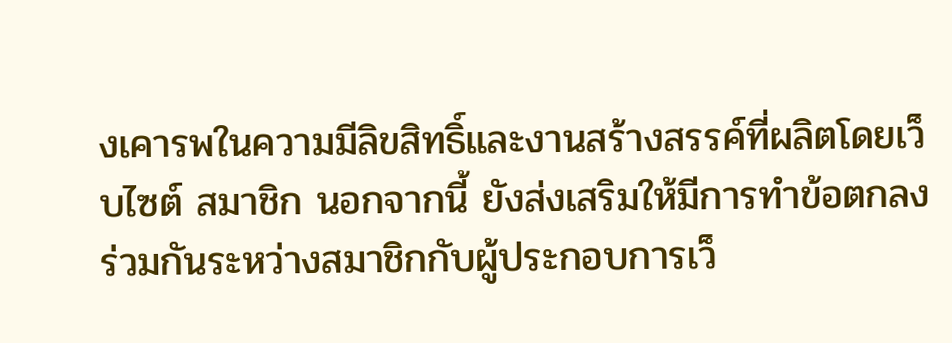งเคารพในความมีลิขสิทธิ์และงานสร้างสรรค์ที่ผลิตโดยเว็บไซต์ สมาชิก นอกจากนี้ ยังส่งเสริมให้มีการทำข้อตกลงร่วมกันระหว่างสมาชิกกับผู้ประกอบการเว็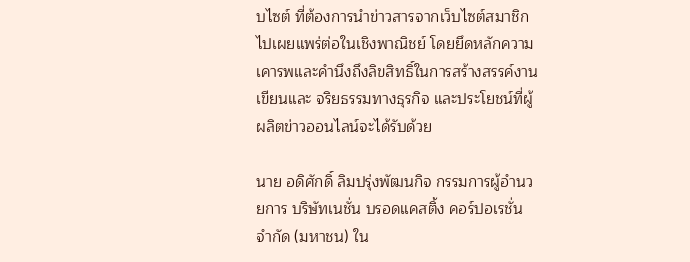บไซต์ ที่ต้องการนำข่าวสารจากเว็บไซต์สมาชิกไปเผยแพร่ต่อในเชิงพาณิชย์ โดยยึดหลักความเคารพและคำนึงถึงลิขสิทธิ์ในการสร้างสรรค์งานเขียนและ จริยธรรมทางธุรกิจ และประโยชน์ที่ผู้ผลิตข่าวออนไลน์จะได้รับด้วย

นาย อดิศักดิ์ ลิมปรุ่งพัฒนกิจ กรรมการผู้อำนวยการ บริษัทเนชั่น บรอดแคสติ้ง คอร์ปอเรชั่น จำกัด (มหาชน) ใน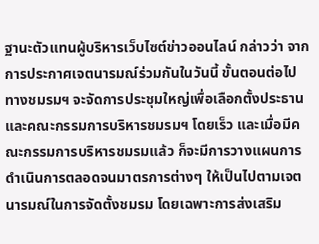ฐานะตัวแทนผู้บริหารเว็บไซต์ข่าวออนไลน์ กล่าวว่า จากการประกาศเจตนารมณ์ร่วมกันในวันนี้ ขั้นตอนต่อไป ทางชมรมฯ จะจัดการประชุมใหญ่เพื่อเลือกตั้งประธานและคณะกรรมการบริหารชมรมฯ โดยเร็ว และเมื่อมีคณะกรรมการบริหารชมรมแล้ว ก็จะมีการวางแผนการดำเนินการตลอดจนมาตรการต่างๆ ให้เป็นไปตามเจตนารมณ์ในการจัดตั้งชมรม โดยเฉพาะการส่งเสริม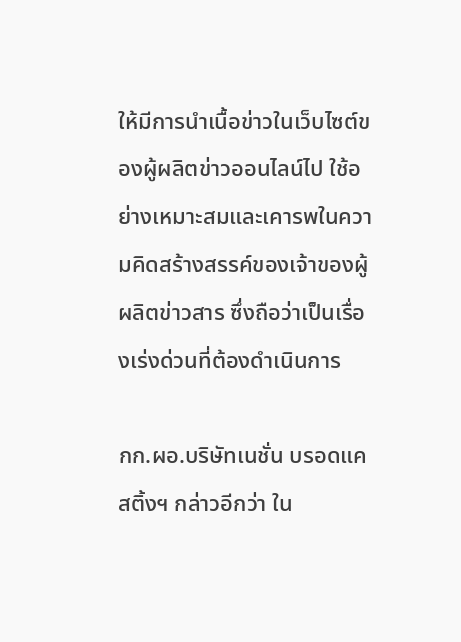ให้มีการนำเนื้อข่าวในเว็บไซต์ของผู้ผลิตข่าวออนไลน์ไป ใช้อย่างเหมาะสมและเคารพในความคิดสร้างสรรค์ของเจ้าของผู้ผลิตข่าวสาร ซึ่งถือว่าเป็นเรื่องเร่งด่วนที่ต้องดำเนินการ

กก.ผอ.บริษัทเนชั่น บรอดแคสติ้งฯ กล่าวอีกว่า ใน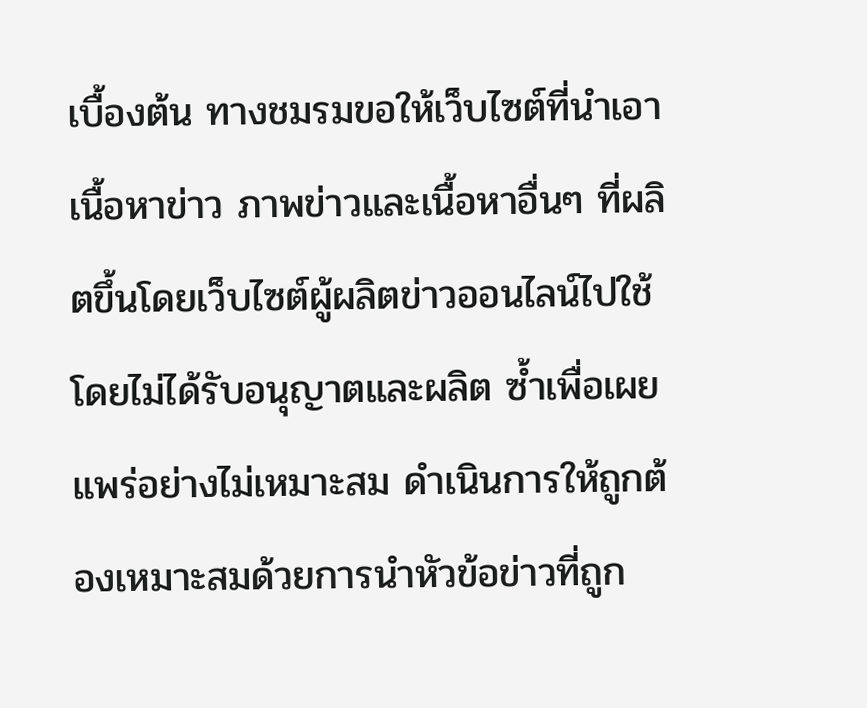เบื้องต้น ทางชมรมขอให้เว็บไซต์ที่นำเอาเนื้อหาข่าว ภาพข่าวและเนื้อหาอื่นๆ ที่ผลิตขึ้นโดยเว็บไซต์ผู้ผลิตข่าวออนไลน์ไปใช้โดยไม่ได้รับอนุญาตและผลิต ซ้ำเพื่อเผยแพร่อย่างไม่เหมาะสม ดำเนินการให้ถูกต้องเหมาะสมด้วยการนำหัวข้อข่าวที่ถูก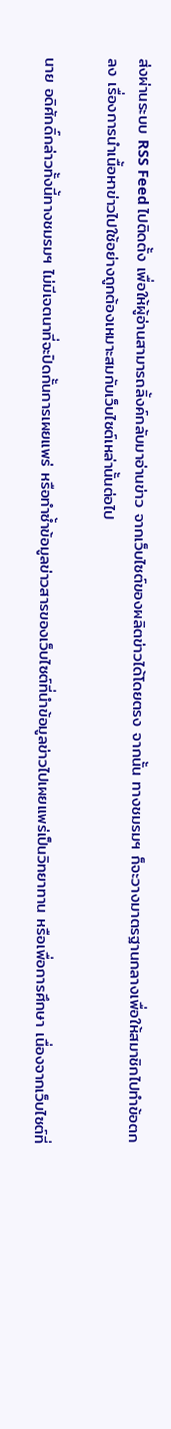ส่งผ่านระบบ RSS Feed ไปติดตั้ง เพื่อให้ผู้อ่านสามารถลิ้งค์กลับมาอ่านข่าว จากเว็บไซต์ของผลิตข่าวได้โดยตรง จากนั้น ทางชมรมฯ ก็จะวางมาตรฐานกลางเพื่อให้สมาชิกไปทำข้อตกลง เรื่องการนำเนื้อหาข่าวไปใช้อย่างถูกต้องเหมาะสมกับเว็บไซต์เหล่านั้นต่อไป

นาย อดิศักดิ์กล่าวทั้งนี้ทางชมรมฯ ไม่มีเจตนาที่จะปิดกั้นการเผยแพร่ หรือทำซ้ำข้อมูลข่าวสารของเว็บไซต์ที่นำข้อมูลข่าวไปเผยแพร่เป็นวิทยาทาน หรือเพื่อการศึกษา เนื่องจากเว็บไซต์ที่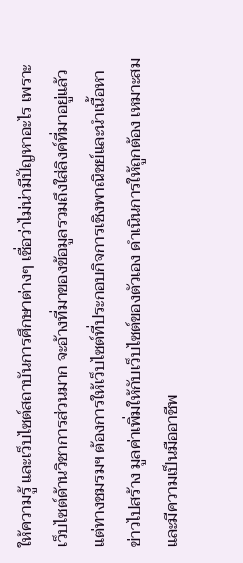ให้ความรู้ และเว็บไซต์สถาบันการศึกษาต่างๆ เชื่อว่าไม่น่ามีปัญหาอะไร เพราะเว็บไซต์ด้านวิชาการส่วนมาก จะอ้างที่มาของข้อมูลรวมถึงใส่ลิงค์ที่มาอยู่แล้ว แต่ทางชมรมฯ ต้องการให้เว็บไซต์ที่ประกอบกิจการเชิงพาณิชย์และนำเนื้อหาข่าวไปสร้าง มูลค่าเพิ่มให้กับเว็บไซต์ของตัวเอง ดำเนินการให้ถูกต้อง เหมาะสมและมีความเป็นมืออาชีพ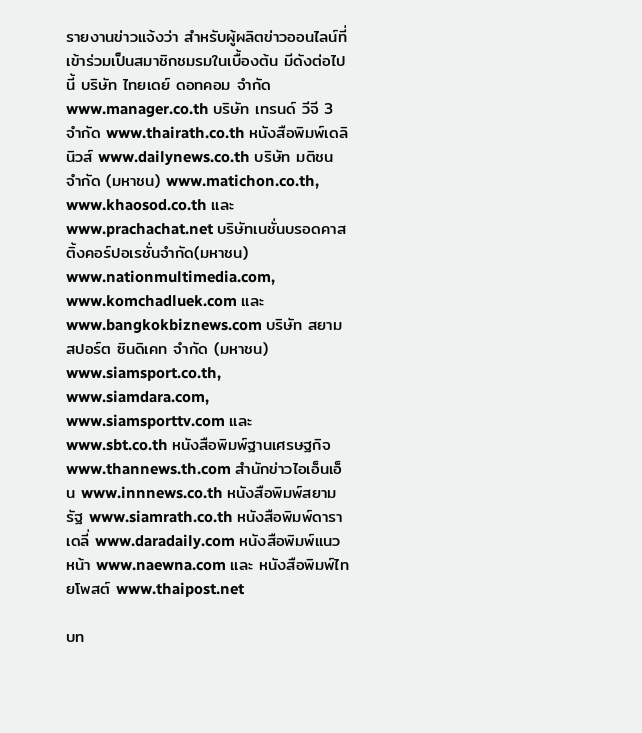รายงานข่าวแจ้งว่า สำหรับผู้ผลิตข่าวออนไลน์ที่เข้าร่วมเป็นสมาชิกชมรมในเบื้องต้น มีดังต่อไปนี้ บริษัท ไทยเดย์ ดอทคอม จำกัด www.manager.co.th บริษัท เทรนด์ วีจี 3 จำกัด www.thairath.co.th หนังสือพิมพ์เดลินิวส์ www.dailynews.co.th บริษัท มติชน จำกัด (มหาชน) www.matichon.co.th, www.khaosod.co.th และ www.prachachat.net บริษัทเนชั่นบรอดคาสติ้งคอร์ปอเรชั่นจำกัด(มหาชน) www.nationmultimedia.com, www.komchadluek.com และwww.bangkokbiznews.com บริษัท สยามสปอร์ต ซินดิเคท จำกัด (มหาชน) www.siamsport.co.th, www.siamdara.com, www.siamsporttv.com และ www.sbt.co.th หนังสือพิมพ์ฐานเศรษฐกิจ www.thannews.th.com สำนักข่าวไอเอ็นเอ็น www.innnews.co.th หนังสือพิมพ์สยามรัฐ www.siamrath.co.th หนังสือพิมพ์ดาราเดลี่ www.daradaily.com หนังสือพิมพ์แนวหน้า www.naewna.com และ หนังสือพิมพ์ไทยโพสต์ www.thaipost.net

บท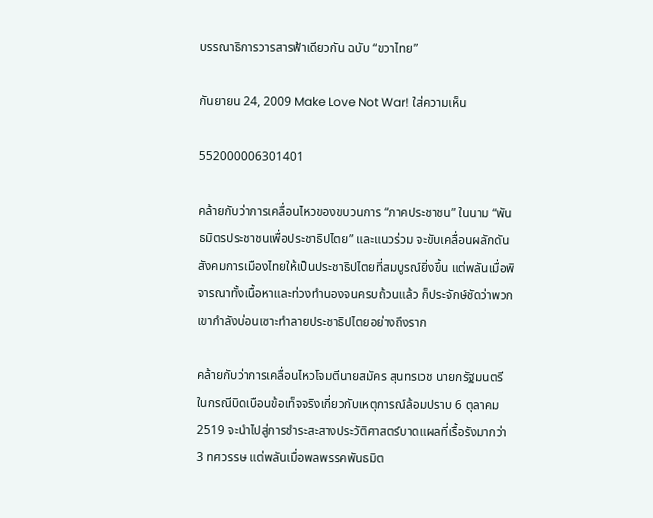บรรณาธิการวารสารฟ้าเดียวกัน ฉบับ “ขวาไทย”

กันยายน 24, 2009 Make Love Not War! ใส่ความเห็น

552000006301401

คล้ายกับว่าการเคลื่อนไหวของขบวนการ “ภาคประชาชน” ในนาม “พันธมิตรประชาชนเพื่อประชาธิปไตย” และแนวร่วม จะขับเคลื่อนผลักดันสังคมการเมืองไทยให้เป็นประชาธิปไตยที่สมบูรณ์ยิ่งขึ้น แต่พลันเมื่อพิจารณาทั้งเนื้อหาและท่วงทำนองจนครบถ้วนแล้ว ก็ประจักษ์ชัดว่าพวกเขากำลังบ่อนเซาะทำลายประชาธิปไตยอย่างถึงราก

คล้ายกับว่าการเคลื่อนไหวโจมตีนายสมัคร สุนทรเวช นายกรัฐมนตรี ในกรณีบิดเบือนข้อเท็จจริงเกี่ยวกับเหตุการณ์ล้อมปราบ 6 ตุลาคม 2519 จะนำไปสู่การชำระสะสางประวัติศาสตร์บาดแผลที่เรื้อรังมากว่า 3 ทศวรรษ แต่พลันเมื่อพลพรรคพันธมิต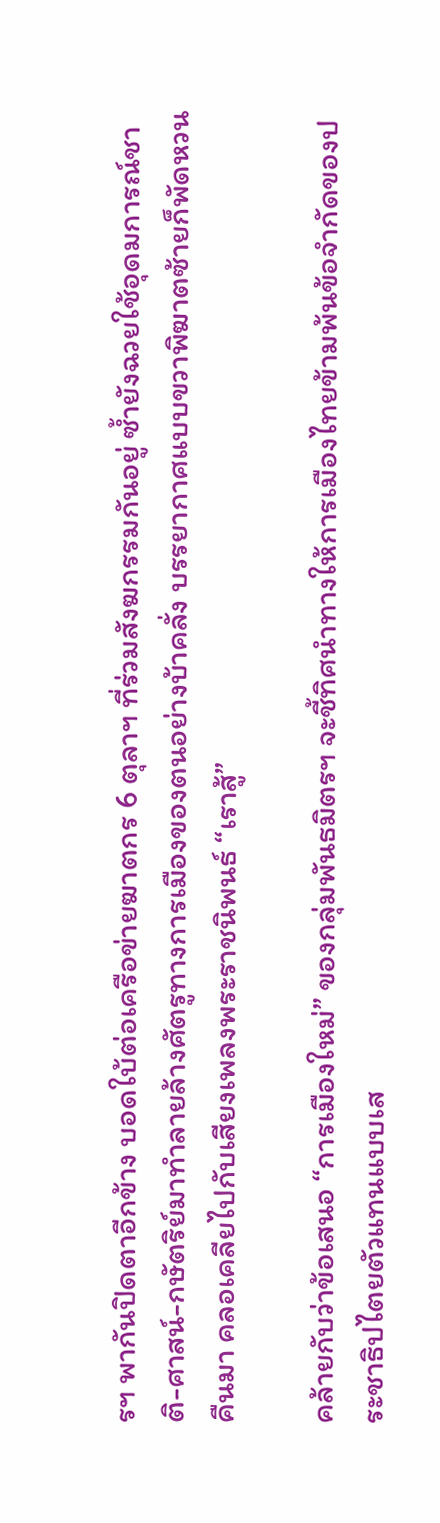รฯ พากันปิดตาอีกข้าง บอดใบ้ต่อเครือข่ายฆาตกร 6 ตุลาฯ ที่ร่วมสังฆกรรมกันอยู่ ซ้ำยังฉวยใช้อุดมการณ์ชาติ-ศาสน์-กษัตริย์มาทำลายล้างศัตรูทางการเมืองของตนอย่างบ้าคลั่ง บรรยากาศแบบขวาพิฆาตซ้ายก็พัดหวนคืนมา คลอเคลียไปกับเสียงเพลงพระราชนิพนธ์ “เราสู้”

คล้ายกับว่าข้อเสนอ “การเมืองใหม่” ของกลุ่มพันธมิตรฯ จะชี้ทิศนำทางให้การเมืองไทยข้ามพ้นข้อจำกัดของประชาธิปไตยตัวแทนแบบเส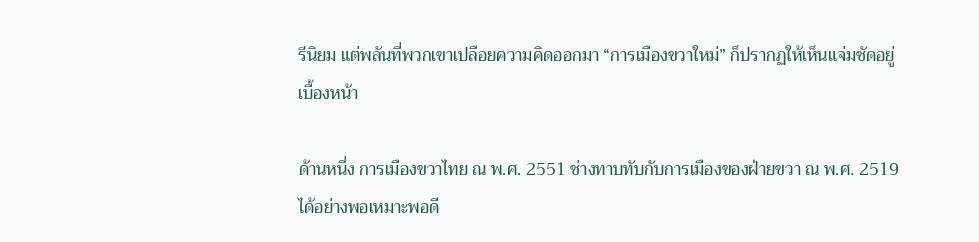รีนิยม แต่พลันที่พวกเขาเปลือยความคิดออกมา “การเมืองขวาใหม่” ก็ปรากฏให้เห็นแจ่มชัดอยู่เบื้องหน้า

ด้านหนึ่ง การเมืองขวาไทย ณ พ.ศ. 2551 ช่างทาบทับกับการเมืองของฝ่ายขวา ณ พ.ศ. 2519 ได้อย่างพอเหมาะพอดี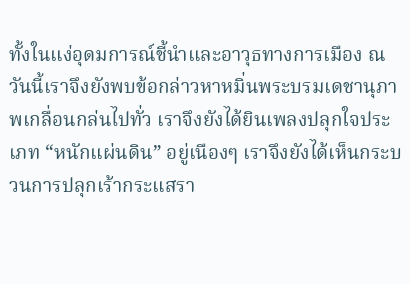ทั้งในแง่อุดมการณ์ชี้นำและอาวุธทางการเมือง ณ วันนี้เราจึงยังพบข้อกล่าวหาหมิ่นพระบรมเดชานุภาพเกลื่อนกล่นไปทั่ว เราจึงยังได้ยินเพลงปลุกใจประเภท “หนักแผ่นดิน” อยู่เนืองๆ เราจึงยังได้เห็นกระบวนการปลุกเร้ากระแสรา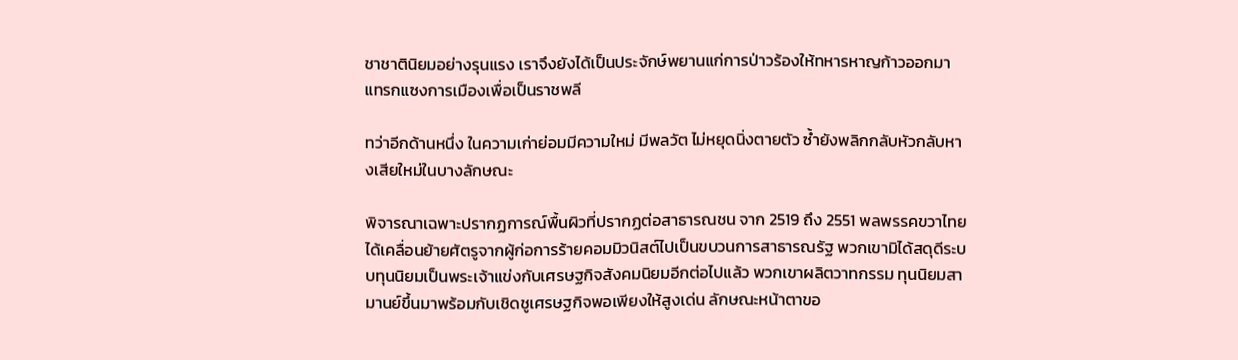ชาชาตินิยมอย่างรุนแรง เราจึงยังได้เป็นประจักษ์พยานแก่การป่าวร้องให้ทหารหาญก้าวออกมาแทรกแซงการเมืองเพื่อเป็นราชพลี

ทว่าอีกด้านหนึ่ง ในความเก่าย่อมมีความใหม่ มีพลวัต ไม่หยุดนิ่งตายตัว ซ้ำยังพลิกกลับหัวกลับหางเสียใหม่ในบางลักษณะ

พิจารณาเฉพาะปรากฏการณ์พื้นผิวที่ปรากฏต่อสาธารณชน จาก 2519 ถึง 2551 พลพรรคขวาไทยได้เคลื่อนย้ายศัตรูจากผู้ก่อการร้ายคอมมิวนิสต์ไปเป็นขบวนการสาธารณรัฐ พวกเขามิได้สดุดีระบบทุนนิยมเป็นพระเจ้าแข่งกับเศรษฐกิจสังคมนิยมอีกต่อไปแล้ว พวกเขาผลิตวาทกรรม ทุนนิยมสามานย์ขึ้นมาพร้อมกับเชิดชูเศรษฐกิจพอเพียงให้สูงเด่น ลักษณะหน้าตาขอ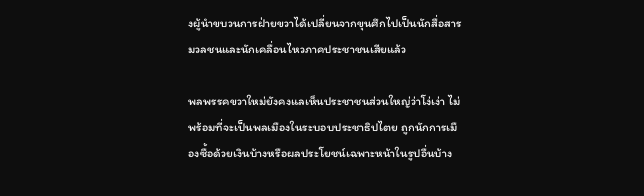งผู้นำขบวนการฝ่ายขวาได้เปลี่ยนจากขุนศึกไปเป็นนักสื่อสารมวลชนและนักเคลื่อนไหวภาคประชาชนเสียแล้ว

พลพรรคขวาใหม่ยังคงแลเห็นประชาชนส่วนใหญ่ว่าโง่เง่า ไม่พร้อมที่จะเป็นพลเมืองในระบอบประชาธิปไตย ถูกนักการเมืองซื้อด้วยเงินบ้างหรือผลประโยชน์เฉพาะหน้าในรูปอื่นบ้าง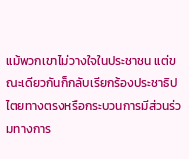แม้พวกเขาไม่วางใจในประชาชน แต่ขณะเดียวกันก็กลับเรียกร้องประชาธิปไตยทางตรงหรือกระบวนการมีส่วนร่วมทางการ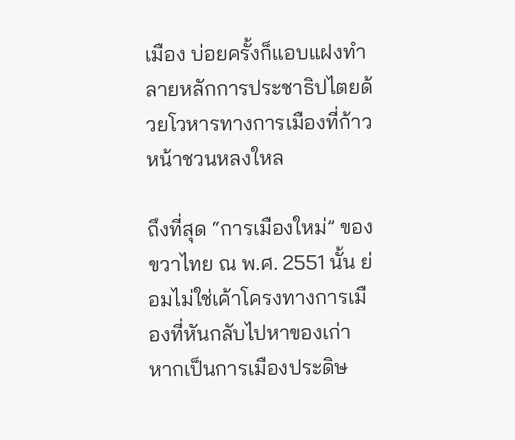เมือง บ่อยครั้งก็แอบแฝงทำลายหลักการประชาธิปไตยด้วยโวหารทางการเมืองที่ก้าวหน้าชวนหลงใหล

ถึงที่สุด “การเมืองใหม่” ของขวาไทย ณ พ.ศ. 2551 นั้น ย่อมไม่ใช่เค้าโครงทางการเมืองที่หันกลับไปหาของเก่า หากเป็นการเมืองประดิษ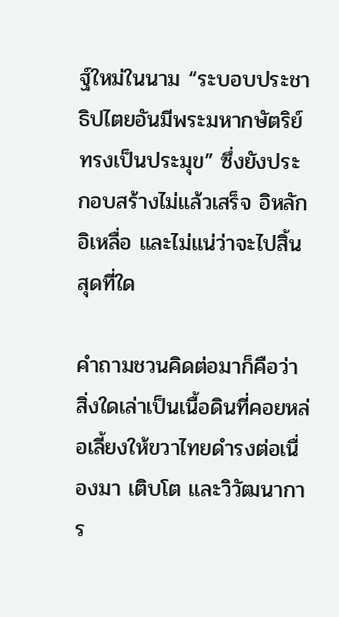ฐ์ใหม่ในนาม “ระบอบประชาธิปไตยอันมีพระมหากษัตริย์ทรงเป็นประมุข” ซึ่งยังประกอบสร้างไม่แล้วเสร็จ อิหลักอิเหลื่อ และไม่แน่ว่าจะไปสิ้นสุดที่ใด

คำถามชวนคิดต่อมาก็คือว่า สิ่งใดเล่าเป็นเนื้อดินที่คอยหล่อเลี้ยงให้ขวาไทยดำรงต่อเนื่องมา เติบโต และวิวัฒนาการ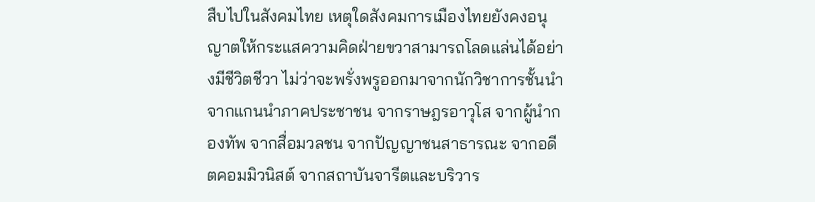สืบไปในสังคมไทย เหตุใดสังคมการเมืองไทยยังคงอนุญาตให้กระแสความคิดฝ่ายขวาสามารถโลดแล่นได้อย่างมีชีวิตชีวา ไม่ว่าจะพรั่งพรูออกมาจากนักวิชาการชั้นนำ จากแกนนำภาคประชาชน จากราษฎรอาวุโส จากผู้นำกองทัพ จากสื่อมวลชน จากปัญญาชนสาธารณะ จากอดีตคอมมิวนิสต์ จากสถาบันจารีตและบริวาร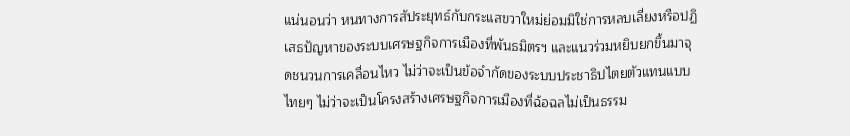แน่นอนว่า หนทางการสัประยุทธ์กับกระแสขวาใหม่ย่อมมิใช่การหลบเลี่ยงหรือปฏิเสธปัญหาของระบบเศรษฐกิจการเมืองที่พันธมิตรฯ และแนวร่วมหยิบยกขึ้นมาจุดชนวนการเคลื่อนไหว ไม่ว่าจะเป็นข้อจำกัดของระบบประชาธิปไตยตัวแทนแบบไทยๆ ไม่ว่าจะเป็นโครงสร้างเศรษฐกิจการเมืองที่ฉ้อฉลไม่เป็นธรรม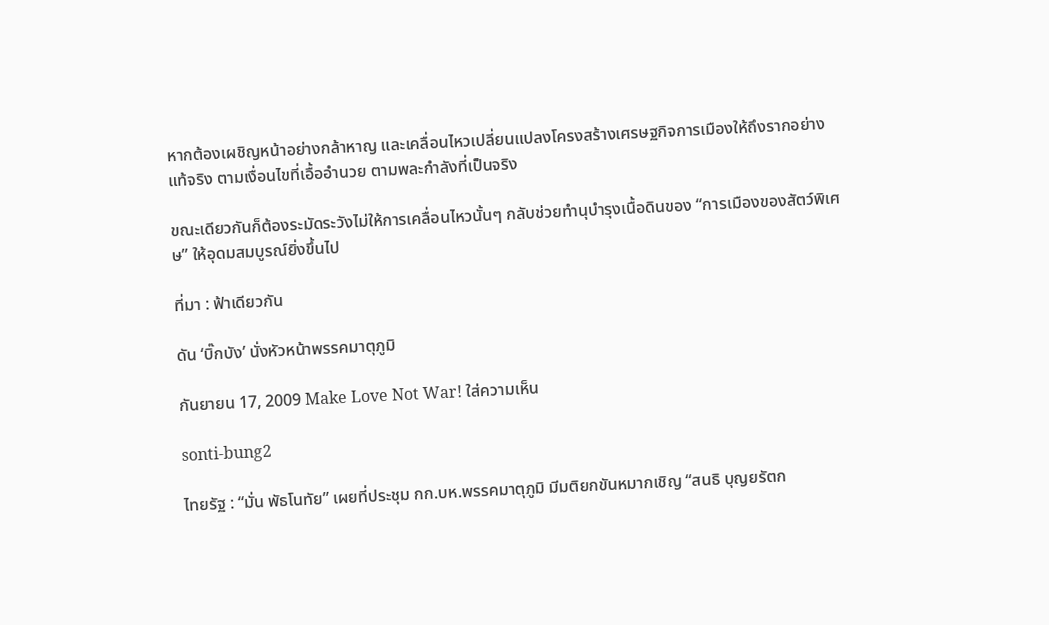หากต้องเผชิญหน้าอย่างกล้าหาญ และเคลื่อนไหวเปลี่ยนแปลงโครงสร้างเศรษฐกิจการเมืองให้ถึงรากอย่างแท้จริง ตามเงื่อนไขที่เอื้ออำนวย ตามพละกำลังที่เป็นจริง

ขณะเดียวกันก็ต้องระมัดระวังไม่ให้การเคลื่อนไหวนั้นๆ กลับช่วยทำนุบำรุงเนื้อดินของ “การเมืองของสัตว์พิเศษ” ให้อุดมสมบูรณ์ยิ่งขึ้นไป

ที่มา : ฟ้าเดียวกัน

ดัน ‘บิ๊กบัง’ นั่งหัวหน้าพรรคมาตุภูมิ

กันยายน 17, 2009 Make Love Not War! ใส่ความเห็น

sonti-bung2

ไทยรัฐ : “มั่น พัธโนทัย” เผยที่ประชุม กก.บห.พรรคมาตุภูมิ มีมติยกขันหมากเชิญ “สนธิ บุญยรัตก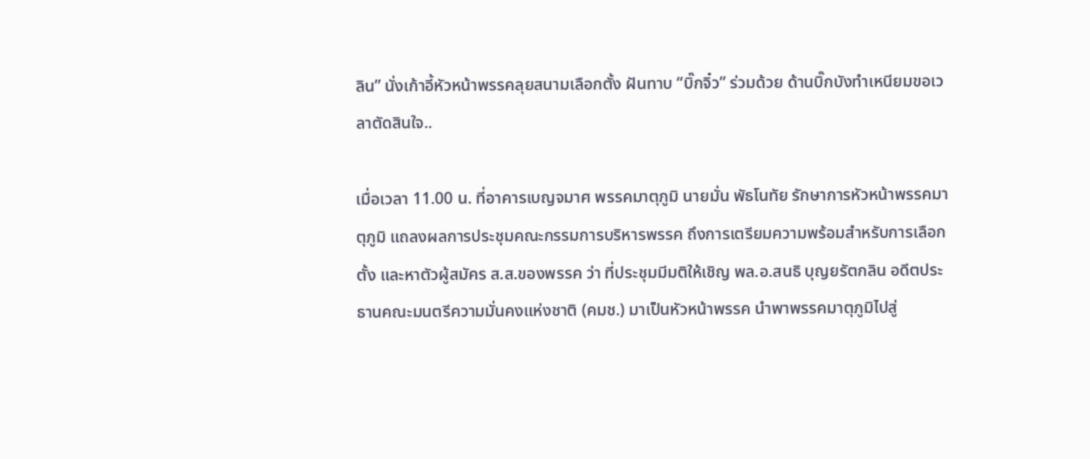ลิน” นั่งเก้าอี้หัวหน้าพรรคลุยสนามเลือกตั้ง ฝันทาบ “บิ๊กจิ๋ว” ร่วมด้วย ด้านบิ๊กบังทำเหนียมขอเวลาตัดสินใจ..

เมื่อเวลา 11.00 น. ที่อาคารเบญจมาศ พรรคมาตุภูมิ นายมั่น พัธโนทัย รักษาการหัวหน้าพรรคมาตุภูมิ แถลงผลการประชุมคณะกรรมการบริหารพรรค ถึงการเตรียมความพร้อมสำหรับการเลือกตั้ง และหาตัวผู้สมัคร ส.ส.ของพรรค ว่า ที่ประชุมมีมติให้เชิญ พล.อ.สนธิ บุญยรัตกลิน อดีตประธานคณะมนตรีความมั่นคงแห่งชาติ (คมช.) มาเป็นหัวหน้าพรรค นำพาพรรคมาตุภูมิไปสู่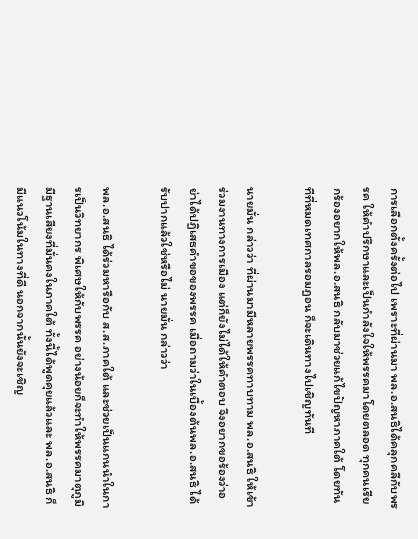การเลือกตั้งครั้งต่อไป เพราะที่ผ่านมา พล.อ.สนธิได้คลุกคลีกับพรรค ให้คำปรึกษาและเป็นกำลังใจให้พรรคมาโดยตลอด ทุกคนเรียกร้องอยากให้พล.อ.สนธิ กลับมาช่วยแก้ไขปัญหาภาคใต้ โดยทันทีที่หมดเทศกาลรอมฎอน ก็จะเดินทางไปเชิญทันที

นายมั่น กล่าวว่า ที่ผ่านมามีหลายพรรคทาบทาม พล.อ.สนธิ ให้เข้าร่วมงานทางการเมือง แต่ก็ยังไม่ได้ให้คำตอบ จึงอยากขอร้องว่าอย่าได้ปฏิเสธคำขอของพรรค เมื่อถามว่าในเบื้องต้นพล.อ.สนธิ ได้รับปากแล้วใช่หรือไม่ นายมั่น กล่าวว่า

พล.อ.สนธิ ได้ร่วมหารือกับ ส.ส.ภาคใต้ และช่วยเป็นแกนนำในการเป็นวิทยากร พิเศษให้กับพรรค อย่างน้อยก็จะทำให้พรรคมาตุภูมิมีฐานเสียงที่มั่นคงในภาคใต้ ทั้งนี้ได้พูดคุยแล้วและ พล.อ.สนธิ ก็มีแนวโน้มในทางที่ดี นอกจากนั้นยังจะเชิญ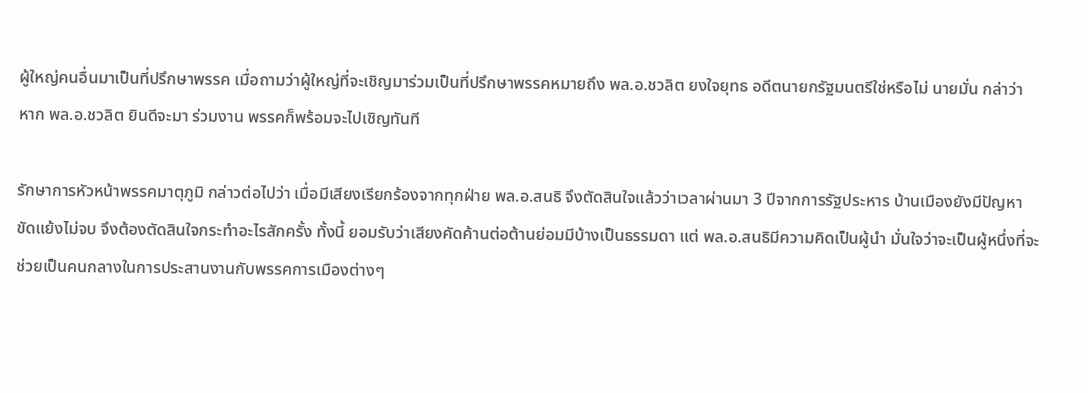ผู้ใหญ่คนอื่นมาเป็นที่ปรึกษาพรรค เมื่อถามว่าผู้ใหญ่ที่จะเชิญมาร่วมเป็นที่ปรึกษาพรรคหมายถึง พล.อ.ชวลิต ยงใจยุทธ อดีตนายกรัฐมนตรีใช่หรือไม่ นายมั่น กล่าว่า หาก พล.อ.ชวลิต ยินดีจะมา ร่วมงาน พรรคก็พร้อมจะไปเชิญทันที

รักษาการหัวหน้าพรรคมาตุภูมิ กล่าวต่อไปว่า เมื่อมีเสียงเรียกร้องจากทุกฝ่าย พล.อ.สนธิ จึงตัดสินใจแล้วว่าเวลาผ่านมา 3 ปีจากการรัฐประหาร บ้านเมืองยังมีปัญหาขัดแย้งไม่จบ จึงต้องตัดสินใจกระทำอะไรสักครั้ง ทั้งนี้ ยอมรับว่าเสียงคัดค้านต่อต้านย่อมมีบ้างเป็นธรรมดา แต่ พล.อ.สนธิมีความคิดเป็นผู้นำ มั่นใจว่าจะเป็นผู้หนึ่งที่จะช่วยเป็นคนกลางในการประสานงานกับพรรคการเมืองต่างๆ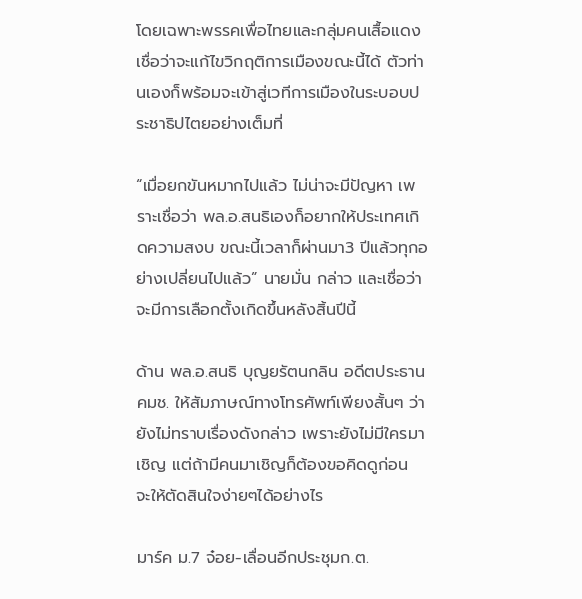โดยเฉพาะพรรคเพื่อไทยและกลุ่มคนเสื้อแดง เชื่อว่าจะแก้ไขวิกฤติการเมืองขณะนี้ได้ ตัวท่านเองก็พร้อมจะเข้าสู่เวทีการเมืองในระบอบประชาธิปไตยอย่างเต็มที่

“เมื่อยกขันหมากไปแล้ว ไม่น่าจะมีปัญหา เพราะเชื่อว่า พล.อ.สนธิเองก็อยากให้ประเทศเกิดความสงบ ขณะนี้เวลาก็ผ่านมา3 ปีแล้วทุกอย่างเปลี่ยนไปแล้ว” นายมั่น กล่าว และเชื่อว่าจะมีการเลือกตั้งเกิดขึ้นหลังสิ้นปีนี้

ด้าน พล.อ.สนธิ บุญยรัตนกลิน อดีตประธาน คมช. ให้สัมภาษณ์ทางโทรศัพท์เพียงสั้นๆ ว่า ยังไม่ทราบเรื่องดังกล่าว เพราะยังไม่มีใครมาเชิญ แต่ถ้ามีคนมาเชิญก็ต้องขอคิดดูก่อน จะให้ตัดสินใจง่ายๆได้อย่างไร

มาร์ค ม.7 จ๋อย-เลื่อนอีกประชุมก.ต.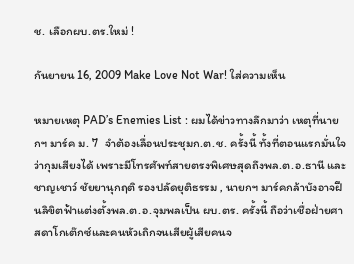ช. เลือกผบ.ตร.ใหม่ !

กันยายน 16, 2009 Make Love Not War! ใส่ความเห็น

หมายเหตุ PAD’s Enemies List : ผมได้ข่าวทางลึกมาว่า เหตุที่นายกฯ มาร์ค ม. 7  จำต้องเลื่อนประชุมก.ต.ช. ครั้งนี้ ทั้งที่ตอนแรกมั่นใจว่ากุมเสียงได้ เพราะมีโทรศัพท์สายตรงพิเศษสุดถึงพล.ต.อ.ธานี และชาญเชาว์ ชัยยานุกฤติ รองปลัดยุติธรรม , นายกฯ มาร์คกล้าบังอาจฝืนลิขิตฟ้าแต่งตั้งพล.ต.อ.จุมพลเป็น ผบ.ตร. ครั้งนี้ ถือว่าเชื่อฝ่ายศาสดาโกเต๊กซ์และคนหัวเถิกจนเสียผู้เสียคนจ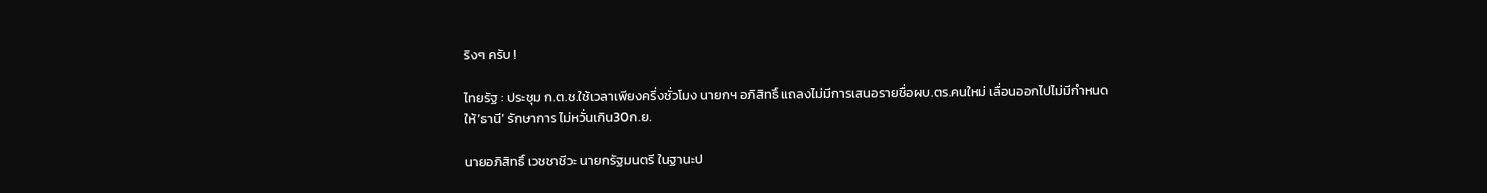ริงๆ ครับ !

ไทยรัฐ : ประชุม ก.ต.ช.ใช้เวลาเพียงครึ่งชั่วโมง นายกฯ อภิสิทธิ์ แถลงไม่มีการเสนอรายชื่อผบ.ตร.คนใหม่ เลื่อนออกไปไม่มีกำหนด ให้’ธานี’ รักษาการ ไม่หวั่นเกิน30ก.ย.

นายอภิสิทธิ์ เวชชาชีวะ นายกรัฐมนตรี ในฐานะป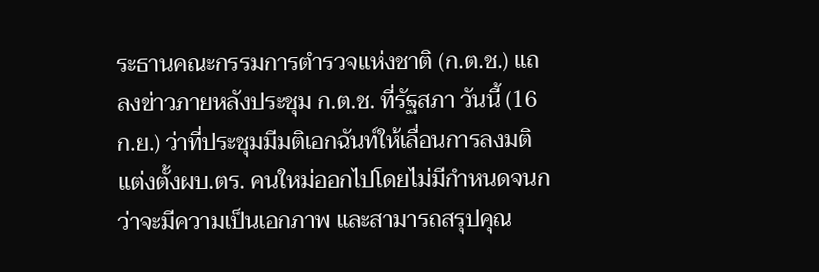ระธานคณะกรรมการตำรวจแห่งชาติ (ก.ต.ช.) แถลงข่าวภายหลังประชุม ก.ต.ช. ที่รัฐสภา วันนี้ (16 ก.ย.) ว่าที่ประชุมมีมติเอกฉันท์ให้เลื่อนการลงมติแต่งตั้งผบ.ตร. คนใหม่ออกไปโดยไม่มีกำหนดจนกว่าจะมีความเป็นเอกภาพ และสามารถสรุปคุณ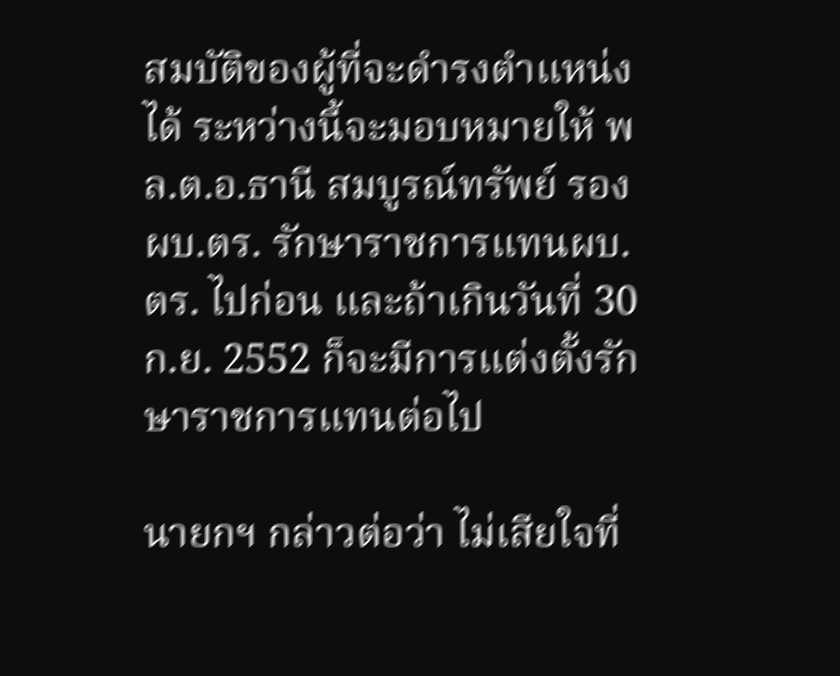สมบัติของผู้ที่จะดำรงตำแหน่งได้ ระหว่างนี้จะมอบหมายให้ พล.ต.อ.ธานี สมบูรณ์ทรัพย์ รอง ผบ.ตร. รักษาราชการแทนผบ.ตร. ไปก่อน และถ้าเกินวันที่ 30 ก.ย. 2552 ก็จะมีการแต่งตั้งรักษาราชการแทนต่อไป

นายกฯ กล่าวต่อว่า ไม่เสียใจที่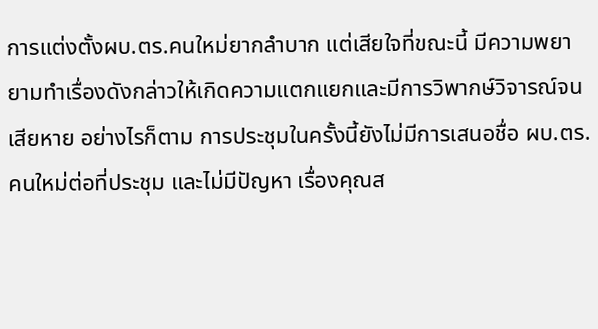การแต่งตั้งผบ.ตร.คนใหม่ยากลำบาก แต่เสียใจที่ขณะนี้ มีความพยายามทำเรื่องดังกล่าวให้เกิดความแตกแยกและมีการวิพากษ์วิจารณ์จน เสียหาย อย่างไรก็ตาม การประชุมในครั้งนี้ยังไม่มีการเสนอชื่อ ผบ.ตร.คนใหม่ต่อที่ประชุม และไม่มีปัญหา เรื่องคุณส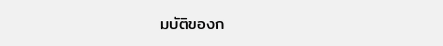มบัติของก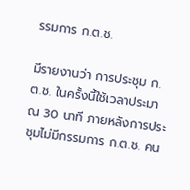รรมการ ก.ต.ช.

มีรายงานว่า การประชุม ก.ต.ช. ในครั้งนี้ใช้เวลาประมาณ 30 นาที ภายหลังการประชุมไม่มีกรรมการ ก.ต.ช. คน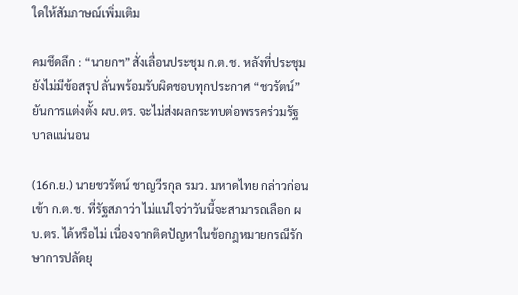ใดให้สัมภาษณ์เพิ่มเติม

คมชึดลึก : “นายกฯ”สั่งเลื่อนประชุม ก.ต.ช. หลังที่ประชุมยังไม่มีข้อสรุป ลั่นพร้อมรับผิดชอบทุกประกาศ “ชวรัตน์” ยันการแต่งตั้ง ผบ.ตร. จะไม่ส่งผลกระทบต่อพรรคร่วมรัฐบาลแน่นอน

(16ก.ย.) นายชวรัตน์ ชาญวีรกุล รมว. มหาดไทย กล่าวก่อนเข้า ก.ต.ช. ที่รัฐสภาว่า ไม่แน่ใจว่าวันนี้จะสามารถเลือก ผบ.ตร. ได้หรือไม่ เนื่องจากติดปัญหาในข้อกฎหมายกรณีรักษาการปลัดยุ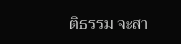ติธรรม จะสา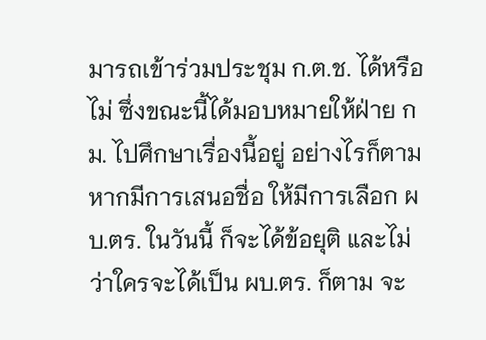มารถเข้าร่วมประชุม ก.ต.ช. ได้หรือไม่ ซึ่งขณะนี้ได้มอบหมายให้ฝ่าย กม. ไปศึกษาเรื่องนี้อยู่ อย่างไรก็ตามหากมีการเสนอชื่อ ให้มีการเลือก ผบ.ตร. ในวันนี้ ก็จะได้ข้อยุติ และไม่ว่าใครจะได้เป็น ผบ.ตร. ก็ตาม จะ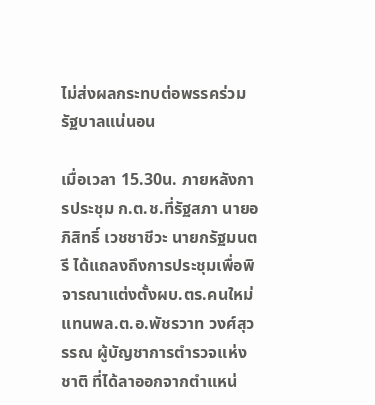ไม่ส่งผลกระทบต่อพรรคร่วมรัฐบาลแน่นอน

เมื่อเวลา 15.30น. ภายหลังการประชุม ก.ต.ช.ที่รัฐสภา นายอภิสิทธิ์ เวชชาชีวะ นายกรัฐมนตรี ได้แถลงถึงการประชุมเพื่อพิจารณาแต่งตั้งผบ.ตร.คนใหม่แทนพล.ต.อ.พัชรวาท วงศ์สุวรรณ ผู้บัญชาการตำรวจแห่งชาติ ที่ได้ลาออกจากตำแหน่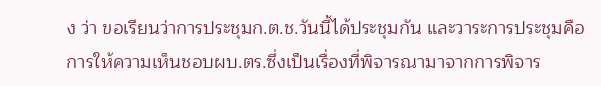ง ว่า ขอเรียนว่าการประชุมก.ต.ช.วันนี้ได้ประชุมกัน และวาระการประชุมคือการให้ความเห็นชอบผบ.ตร.ซึ่งเป็นเรื่องที่พิจารณามาจากการพิจาร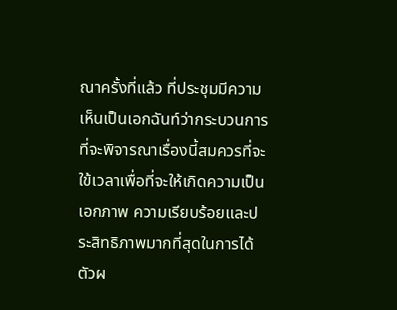ณาครั้งที่แล้ว ที่ประชุมมีความเห็นเป็นเอกฉันท์ว่ากระบวนการที่จะพิจารณาเรื่องนี้สมควรที่จะใข้เวลาเพื่อที่จะให้เกิดความเป็นเอกภาพ ความเรียบร้อยและประสิทธิภาพมากที่สุดในการได้ตัวผ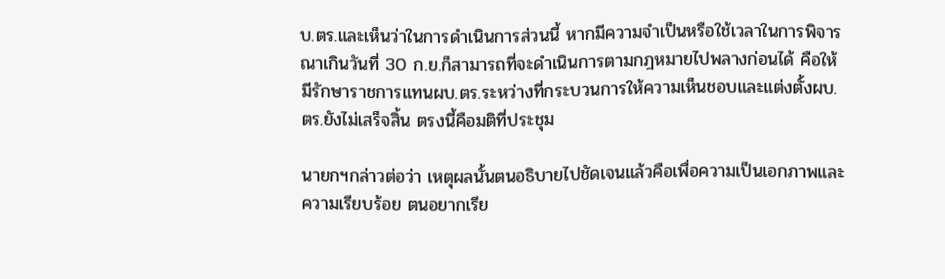บ.ตร.และเห็นว่าในการดำเนินการส่วนนี้ หากมีความจำเป็นหรือใช้เวลาในการพิจารณาเกินวันที่ 30 ก.ย.ก็สามารถที่จะดำเนินการตามกฎหมายไปพลางก่อนได้ คือให้มีรักษาราชการแทนผบ.ตร.ระหว่างที่กระบวนการให้ความเห็นชอบและแต่งตั้งผบ.ตร.ยังไม่เสร็จสิ้น ตรงนี้คือมติที่ประชุม

นายกฯกล่าวต่อว่า เหตุผลนั้นตนอธิบายไปชัดเจนแล้วคือเพื่อความเป็นเอกภาพและความเรียบร้อย ตนอยากเรีย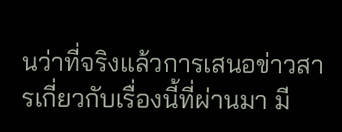นว่าที่จริงแล้วการเสนอข่าวสารเกี่ยวกับเรื่องนี้ที่ผ่านมา มี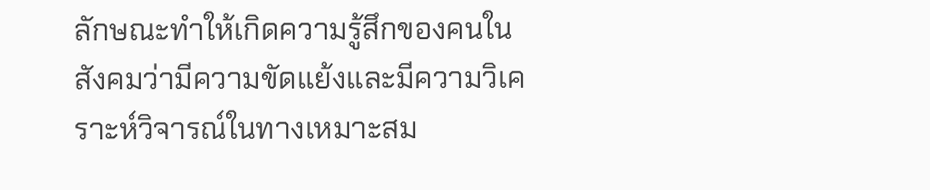ลักษณะทำให้เกิดความรู้สึกของคนในสังคมว่ามีความขัดแย้งและมีความวิเคราะห์วิจารณ์ในทางเหมาะสม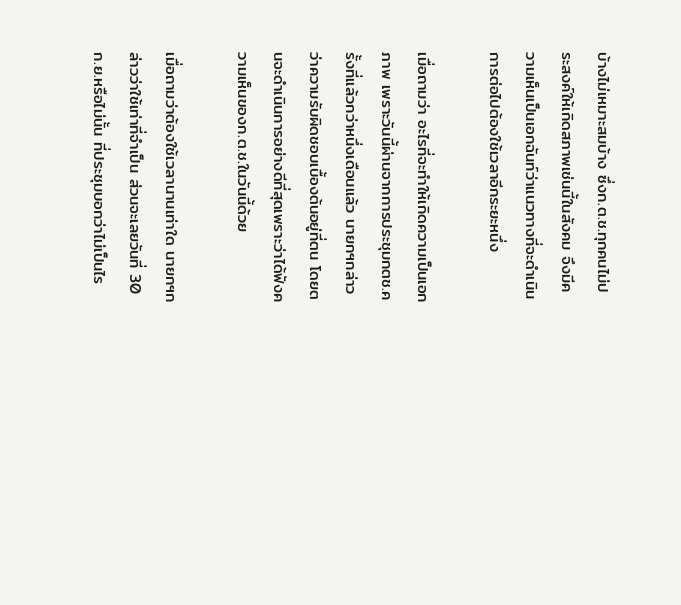บ้างไม่เหมาะสมบ้าง ซึ่งก.ต.ช.ทุกคนไม่ประสงค์ให้เกิดสภาพเช่นนี้ในสังคม จึงมีความเห็นเป็นเอกฉันท์ว่าแนวทางที่จะดำเนินการต่อไปต้องใช้เวลาอีกระยะหนึ่ง

เมื่อถามว่า อะไรที่จะทำให้เกิดความเป็นเอกภาพ เพราะวันนี้ผ่านจากการประชุมกตช.ครั้งที่แล้วกว่าหนึ่งเดือนแล้ว นายกฯกล่าวว่าความรับผิดชอบเบื้องต้นอยู่ที่ตน โดยตนจะดำเนินการอย่างดีที่สุดเพราะว่าได้ฟังความเห็นของก.ต.ช.ในวันนี้ด้วย

เมื่อถามว่าต้องใช้เวลานานเท่าใด นายกฯกล่าวว่าใช้เท่าที่จำเป็น ส่วนจะเลยวันที่ 30 ก.ย.หรือไม่นั้น ที่ประชุมบอกว่าไม่เป็นไร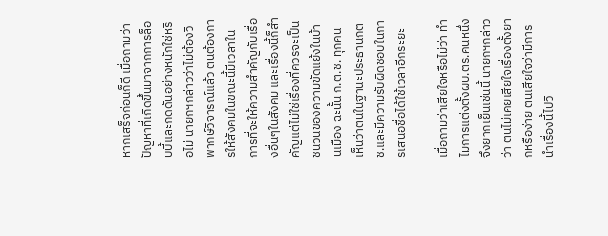หากเสร็จก่อนก็ดี เมื่อถามว่า ปัญหาที่เกิดขึ้นมาจากการล็อบบี้และกดดันอย่างหนักใช่หริอไม่ นายกฯกล่าวว่าไม่ต้องวิพากษ์วิจารณ์แล้ว ตนต้องการให้สังคมในขณะนี้มีเวลาในการที่จะให้ความสำคัญกับเรื่องอื่นๆในสังคม และเรื่องนี้ก็สำคัญแต่ไม่ใช่เรื่องที่ควรจะเป็นชนวนของความขัดแย้งในบ้านเมือง ฉะนั้น ก.ต.ช. ทุกคนเห็นว่าตนในฐานะประธานกตช.และมีความรับผิดชอบในการเสนอชื่อได้ใช้เวลาอีกระยะ

เมื่อถามว่าเสียใจหรือไม่ว่า ทำไมการแต่งตั้งผบ.ตร.คนหนึ่งจึงยากเย็นเช่นนี้ นายกฯกล่าวว่า ตนไม่เคยเสียใจเรื่องตั้งยากหรือง่าย ตนเสียใจว่ามีการนำเรื่องนี้ไปวิ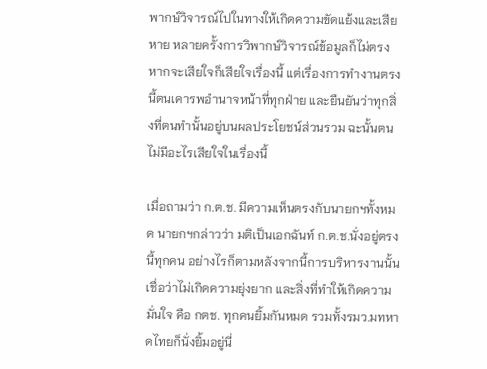พากษ์วิจารณ์ไปในทางให้เกิดความขัดแย้งและเสียหาย หลายครั้งการวิพากษ์วิจารณ์ข้อมูลก็ไม่ตรง หากจะเสียใจก็เสียใจเรื่องนี้ แต่เรื่องการทำงานตรงนี้ตนเคารพอำนาจหน้าที่ทุกฝ่าย และยืนยันว่าทุกสิ่งที่ตนทำนั้นอยู่บนผลประโยชน์ส่วนรวม ฉะนั้นตนไม่มีอะไรเสียใจในเรื่องนี้

เมื่อถามว่า ก.ต.ช. มีความเห็นตรงกับนายกฯทั้งหมด นายกฯกล่าวว่า มติเป็นเอกฉันท์ ก.ต.ช.นั่งอยู่ตรงนี้ทุกคน อย่างไรก็ตามหลังจากนี้การบริหารงานนั้นเชื่อว่าไม่เกิดความยุ่งยาก และสิ่งที่ทำให้เกิดความมั่นใจ คือ กตช. ทุกคนยิ้มกันหมด รวมทั้งรมว.มทหาดไทยก็นั่งยิ้มอยู่นี่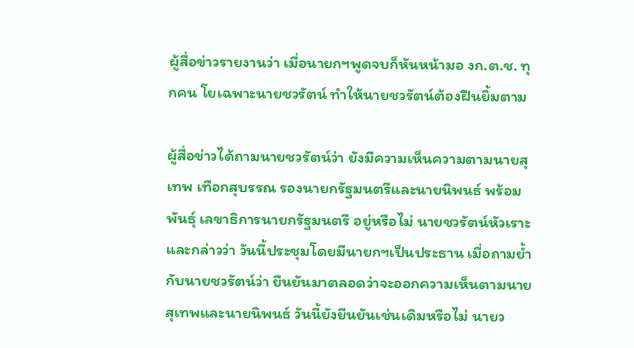ผู้สื่อข่าวรายงานว่า เมื่อนายกฯพูดจบก็หันหน้ามอ งก.ต.ช. ทุกคน โยเฉพาะนายชวรัตน์ ทำให้นายชวรัตน์ต้องฝืนยิ้มตาม

ผู้สื่อข่าวได้ถามนายชวรัตน์ว่า ยังมีความเห็นความตามนายสุเทพ เทือกสุบรรณ รองนายกรัฐมนตรีและนายนิพนธ์ พร้อมพันธุ์ เลขาธิการนายกรัฐมนตรี อยู่หรือไม่ นายชวรัตน์หัวเราะและกล่าวว่า วันนี้ประชุมโดยมีนายกฯเป็นประธาน เมื่อถามย้ำกับนายชวรัตน์ว่า ยืนยันมาตลอดว่าจะออกความเห็นตามนายสุเทพและนายนิพนธ์ วันนี้ยังยืนยันเช่นเดิมหรือไม่ นายว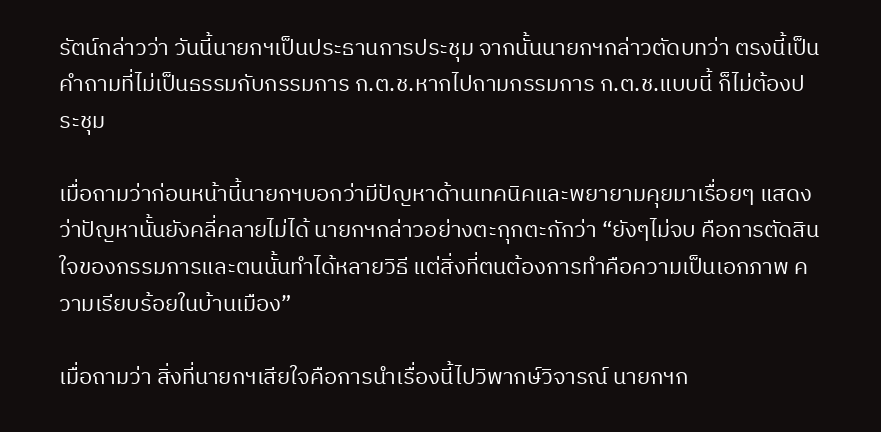รัตน์กล่าวว่า วันนี้นายกฯเป็นประธานการประชุม จากนั้นนายกฯกล่าวตัดบทว่า ตรงนี้เป็นคำถามที่ไม่เป็นธรรมกับกรรมการ ก.ต.ช.หากไปถามกรรมการ ก.ต.ช.แบบนี้ ก็ไม่ต้องประชุม

เมื่อถามว่าก่อนหน้านี้นายกฯบอกว่ามีปัญหาด้านเทคนิคและพยายามคุยมาเรื่อยๆ แสดงว่าปัญหานั้นยังคลี่คลายไม่ได้ นายกฯกล่าวอย่างตะกุกตะกักว่า “ยังๆไม่จบ คือการตัดสินใจของกรรมการและตนนั้นทำได้หลายวิธี แต่สิ่งที่ตนต้องการทำคือความเป็นเอกภาพ ความเรียบร้อยในบ้านเมือง”

เมื่อถามว่า สิ่งที่นายกฯเสียใจคือการนำเรื่องนี้ไปวิพากษ์วิจารณ์ นายกฯก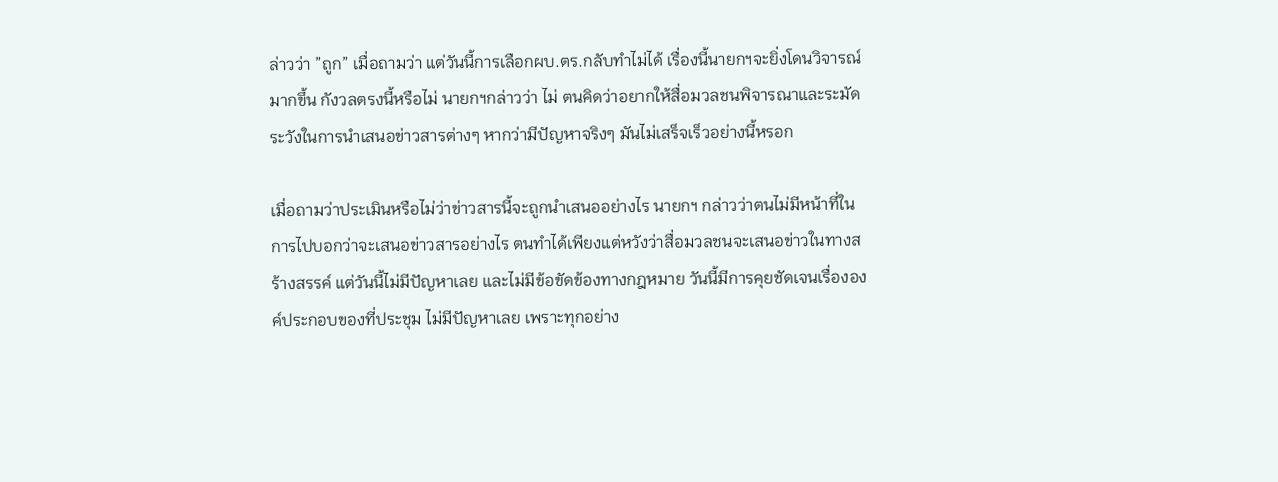ล่าวว่า ”ถูก” เมื่อถามว่า แต่วันนี้การเลือกผบ.ตร.กลับทำไม่ได้ เรื่องนี้นายกฯจะยิ่งโดนวิจารณ์มากขึ้น กังวลตรงนี้หรือไม่ นายกฯกล่าวว่า ไม่ ตนคิดว่าอยากให้สื่อมวลชนพิจารณาและระมัดระวังในการนำเสนอข่าวสารต่างๆ หากว่ามีปัญหาจริงๆ มันไม่เสร็จเร็วอย่างนี้หรอก

เมื่อถามว่าประเมินหรือไม่ว่าข่าวสารนี้จะถูกนำเสนออย่างไร นายกฯ กล่าวว่าตนไม่มีหน้าที่ในการไปบอกว่าจะเสนอข่าวสารอย่างไร ตนทำได้เพียงแต่หวังว่าสื่อมวลชนจะเสนอข่าวในทางสร้างสรรค์ แต่วันนี้ไม่มีปัญหาเลย และไม่มีข้อขัดข้องทางกฎหมาย วันนี้มีการคุยชัดเจนเรื่ององค์ประกอบของที่ประชุม ไม่มีปัญหาเลย เพราะทุกอย่าง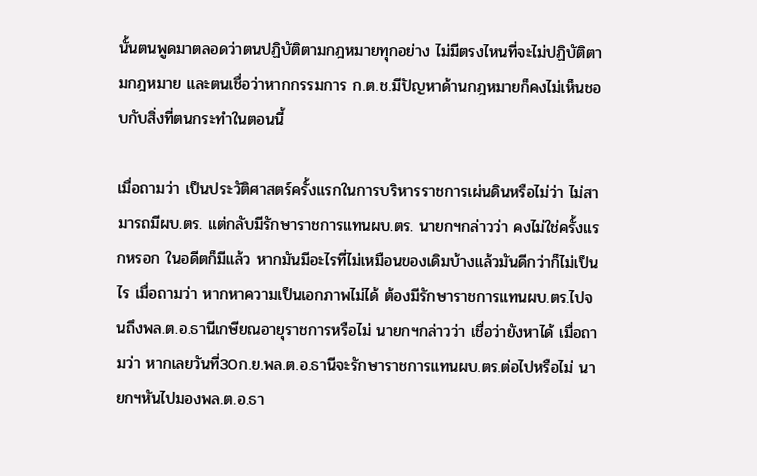นั้นตนพูดมาตลอดว่าตนปฏิบัติตามกฎหมายทุกอย่าง ไม่มีตรงไหนที่จะไม่ปฏิบัติตามกฎหมาย และตนเชื่อว่าหากกรรมการ ก.ต.ช.มีปัญหาด้านกฎหมายก็คงไม่เห็นชอบกับสิ่งที่ตนกระทำในตอนนี้

เมื่อถามว่า เป็นประวัติศาสตร์ครั้งแรกในการบริหารราชการเผ่นดินหรือไม่ว่า ไม่สามารถมีผบ.ตร. แต่กลับมีรักษาราชการแทนผบ.ตร. นายกฯกล่าวว่า คงไม่ใช่ครั้งแรกหรอก ในอดีตก็มีแล้ว หากมันมีอะไรที่ไม่เหมือนของเดิมบ้างแล้วมันดีกว่าก็ไม่เป็นไร เมื่อถามว่า หากหาความเป็นเอกภาพไม่ได้ ต้องมีรักษาราชการแทนผบ.ตร.ไปจนถึงพล.ต.อ.ธานีเกษียณอายุราชการหรือไม่ นายกฯกล่าวว่า เชื่อว่ายังหาได้ เมื่อถามว่า หากเลยวันที่30ก.ย.พล.ต.อ.ธานีจะรักษาราชการแทนผบ.ตร.ต่อไปหรือไม่ นายกฯหันไปมองพล.ต.อ.ธา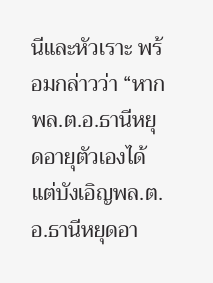นีและหัวเราะ พร้อมกล่าวว่า “หากพล.ต.อ.ธานีหยุดอายุตัวเองได้แต่บังเอิญพล.ต.อ.ธานีหยุดอา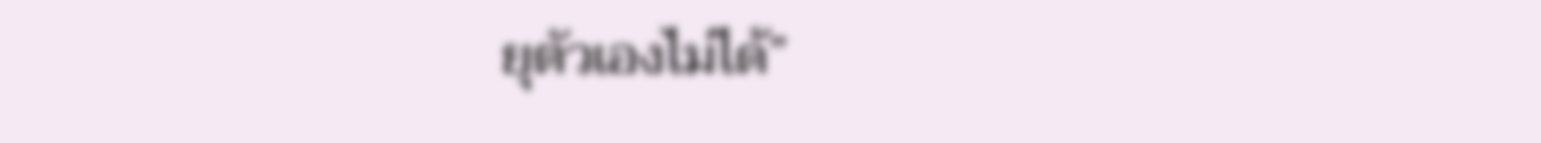ยุตัวเองไม่ได้”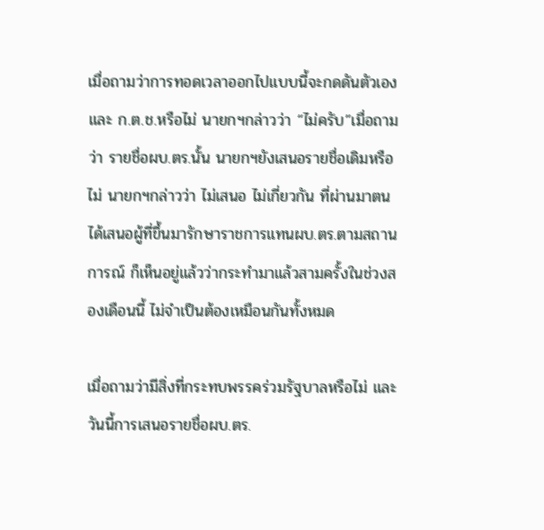เมื่อถามว่าการทอดเวลาออกไปแบบนี้จะกดดันตัวเองและ ก.ต.ช.หรือไม่ นายกฯกล่าวว่า “ไม่ครับ”เมื่อถามว่า รายชื่อผบ.ตร.นั้น นายกฯยังเสนอรายชื่อเดิมหรือไม่ นายกฯกล่าวว่า ไม่เสนอ ไม่เกี่ยวกัน ที่ผ่านมาตนได้เสนอผู้ที่ขึ้นมารักษาราชการแทนผบ.ตร.ตามสถานการณ์ ก็เห็นอยู่แล้วว่ากระทำมาแล้วสามครั้งในช่วงสองเดือนนี้ ไม่จำเป็นต้องเหมือนกันทั้งหมด

เมื่อถามว่ามีสิ่งที่กระทบพรรคร่วมรัฐบาลหรือไม่ และวันนี้การเสนอรายชื่อผบ.ตร.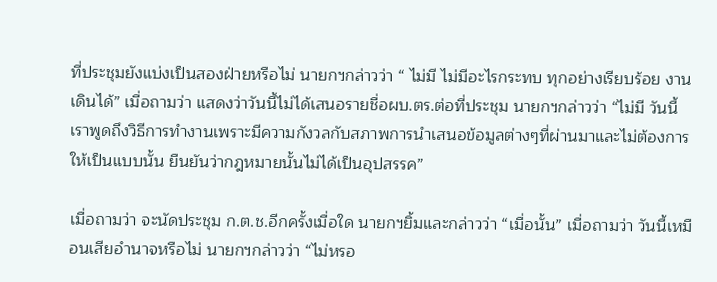ที่ประชุมยังแบ่งเป็นสองฝ่ายหรือไม่ นายกฯกล่าวว่า “ ไม่มี ไม่มีอะไรกระทบ ทุกอย่างเรียบร้อย งานเดินได้” เมื่อถามว่า แสดงว่าวันนี้ไม่ได้เสนอรายชื่อผบ.ตร.ต่อที่ประชุม นายกฯกล่าวว่า “ไม่มี วันนี้เราพูดถึงวิธีการทำงานเพราะมีความกังวลกับสภาพการนำเสนอข้อมูลต่างๆที่ผ่านมาและไม่ต้องการให้เป็นแบบนั้น ยืนยันว่ากฎหมายนั้นไม่ได้เป็นอุปสรรค”

เมื่อถามว่า จะนัดประชุม ก.ต.ช.อีกครั้งเมื่อใด นายกฯยิ้มและกล่าวว่า “เมื่อนั้น” เมื่อถามว่า วันนี้เหมือนเสียอำนาจหรือไม่ นายกฯกล่าวว่า “ไม่หรอ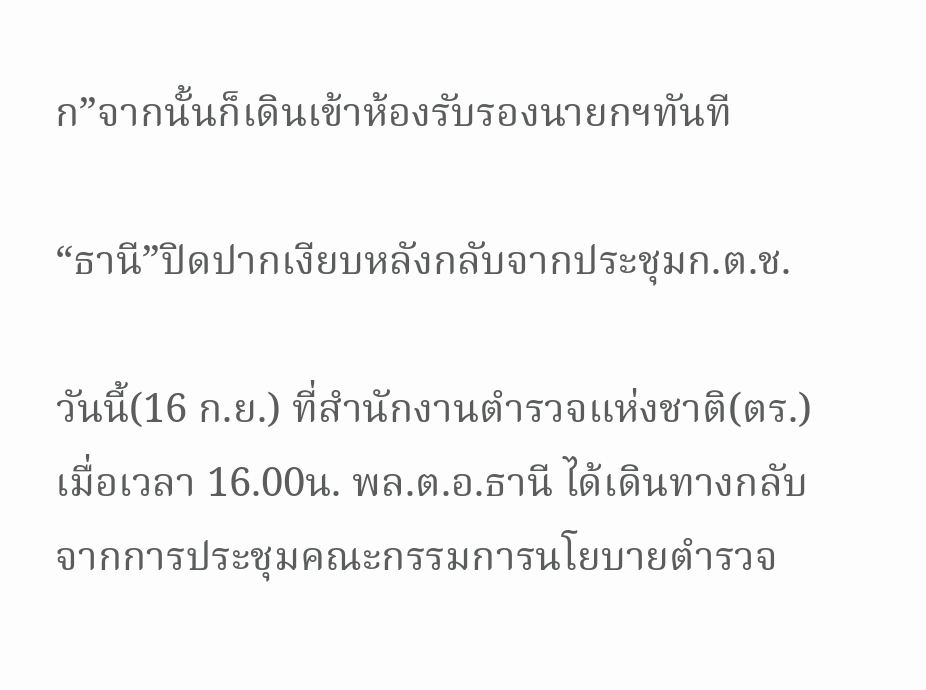ก”จากนั้นก็เดินเข้าห้องรับรองนายกฯทันที

“ธานี”ปิดปากเงียบหลังกลับจากประชุมก.ต.ช.

วันนี้(16 ก.ย.) ที่สำนักงานตำรวจแห่งชาติ(ตร.) เมื่อเวลา 16.00น. พล.ต.อ.ธานี ได้เดินทางกลับจากการประชุมคณะกรรมการนโยบายตำรวจ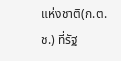แห่งชาติ(ก.ต.ช.) ที่รัฐ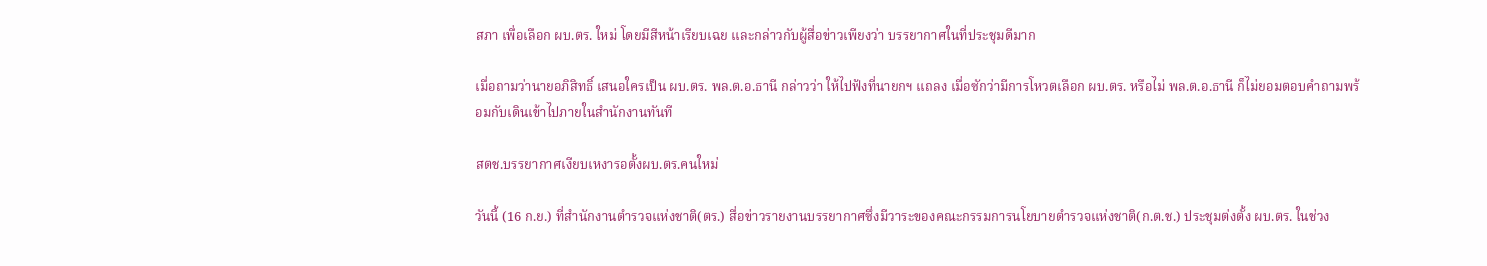สภา เพื่อเลือก ผบ.ตร. ใหม่ โดยมีสีหน้าเรียบเฉย และกล่าวกับผู้สื่อข่าวเพียงว่า บรรยากาศในที่ประชุมดีมาก

เมื่อถามว่านายอภิสิทธิ์ เสนอใครเป็น ผบ.ตร. พล.ต.อ.ธานี กล่าวว่า ให้ไปฟังที่นายกฯ แถลง เมื่อซักว่ามีการโหวตเลือก ผบ.ตร. หรือไม่ พล.ต.อ.ธานี ก็ไม่ยอมตอบคำถามพร้อมกับเดินเข้าไปภายในสำนักงานทันที

สตช.บรรยากาศเงียบเหงารอตั้งผบ.ตร.คนใหม่

วันนี้ (16 ก.ย.) ที่สำนักงานตำรวจแห่งชาติ(ตร.) สื่อข่าวรายงานบรรยากาศซึ่งมีวาระของคณะกรรมการนโยบายตำรวจแห่งชาติ(ก.ต.ช.) ประชุมต่งตั้ง ผบ.ตร. ในช่วง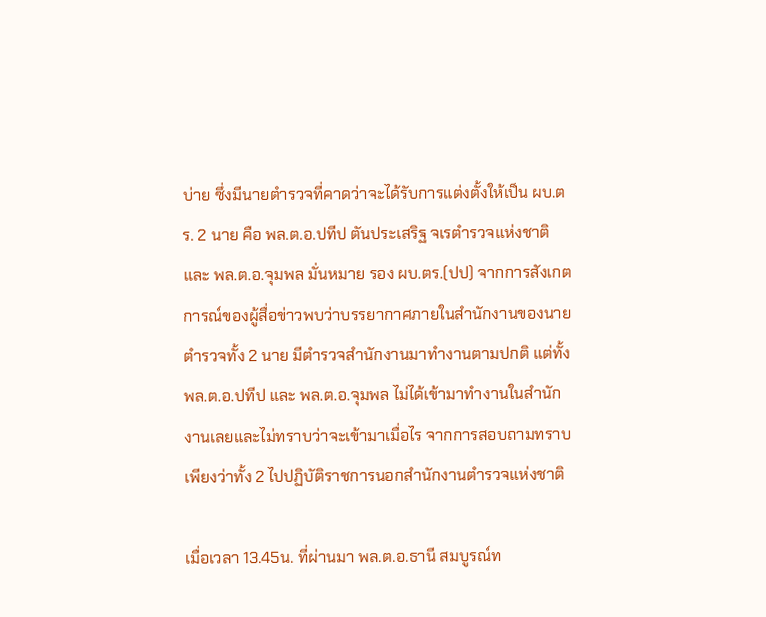บ่าย ซึ่งมีนายตำรวจที่คาดว่าจะได้รับการแต่งตั้งให้เป็น ผบ.ตร. 2 นาย คือ พล.ต.อ.ปทีป ตันประเสริฐ จเรตำรวจแห่งชาติ และ พล.ต.อ.จุมพล มั่นหมาย รอง ผบ.ตร.(ปป) จากการสังเกตการณ์ของผู้สื่อข่าวพบว่าบรรยากาศภายในสำนักงานของนายตำรวจทั้ง 2 นาย มีตำรวจสำนักงานมาทำงานตามปกติ แต่ทั้ง พล.ต.อ.ปทีป และ พล.ต.อ.จุมพล ไม่ได้เข้ามาทำงานในสำนักงานเลยและไม่ทราบว่าจะเข้ามาเมื่อไร จากการสอบถามทราบเพียงว่าทั้ง 2 ไปปฏิบัติราชการนอกสำนักงานตำรวจแห่งชาติ

เมื่อเวลา 13.45น. ที่ผ่านมา พล.ต.อ.ธานี สมบูรณ์ท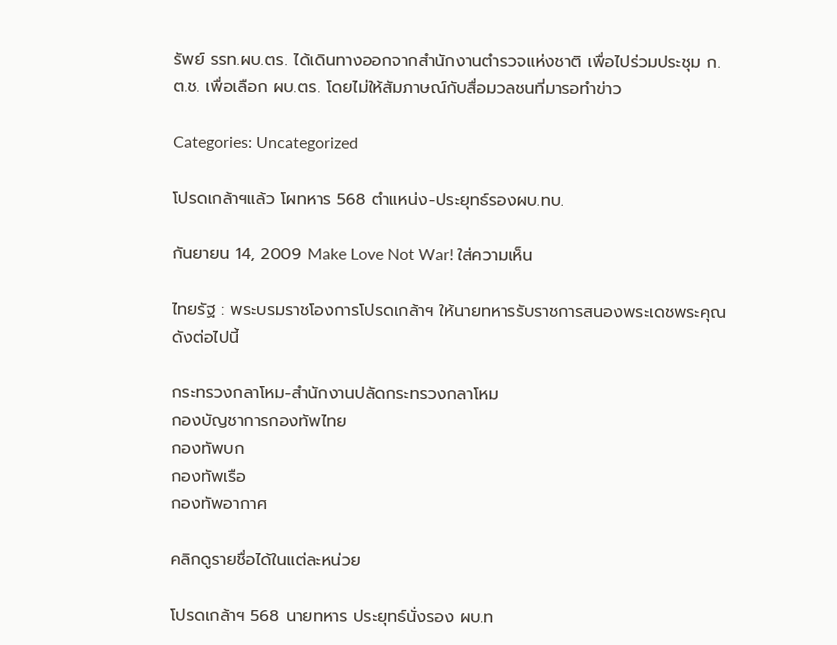รัพย์ รรท.ผบ.ตร. ได้เดินทางออกจากสำนักงานตำรวจแห่งชาติ เพื่อไปร่วมประชุม ก.ต.ช. เพื่อเลือก ผบ.ตร. โดยไม่ให้สัมภาษณ์กับสื่อมวลชนที่มารอทำข่าว

Categories: Uncategorized

โปรดเกล้าฯแล้ว โผทหาร 568 ตำแหน่ง-ประยุทธ์รองผบ.ทบ.

กันยายน 14, 2009 Make Love Not War! ใส่ความเห็น

ไทยรัฐ : พระบรมราชโองการโปรดเกล้าฯ ให้นายทหารรับราชการสนองพระเดชพระคุณ ดังต่อไปนี้

กระทรวงกลาโหม-สำนักงานปลัดกระทรวงกลาโหม
กองบัญชาการกองทัพไทย
กองทัพบก
กองทัพเรือ
กองทัพอากาศ

คลิกดูรายชื่อได้ในแต่ละหน่วย

โปรดเกล้าฯ 568 นายทหาร ประยุทธ์นั่งรอง ผบ.ท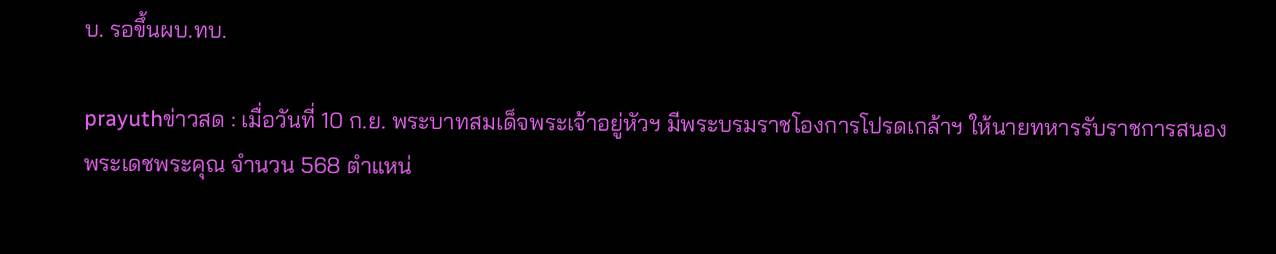บ. รอขึ้นผบ.ทบ.

prayuthข่าวสด : เมื่อวันที่ 10 ก.ย. พระบาทสมเด็จพระเจ้าอยู่หัวฯ มีพระบรมราชโองการโปรดเกล้าฯ ให้นายทหารรับราชการสนองพระเดชพระคุณ จำนวน 568 ตำแหน่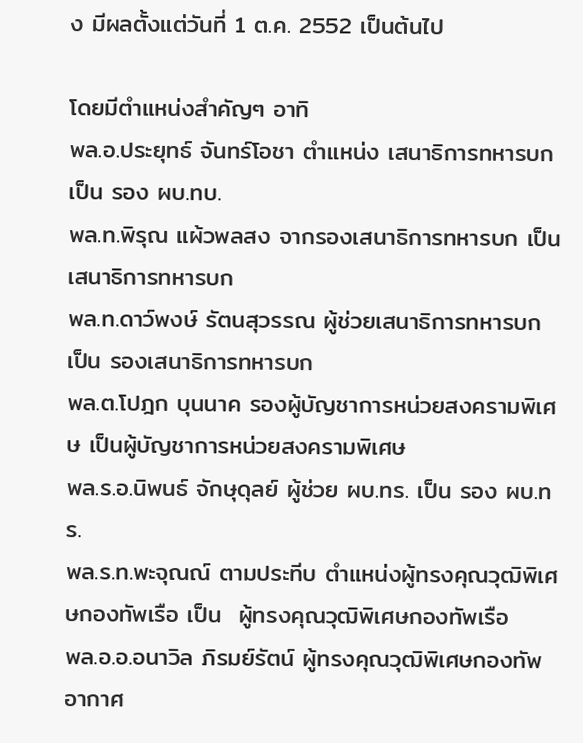ง มีผลตั้งแต่วันที่ 1 ต.ค. 2552 เป็นต้นไป

โดยมีตำแหน่งสำคัญๆ อาทิ
พล.อ.ประยุทธ์ จันทร์โอชา ตำแหน่ง เสนาธิการทหารบก เป็น รอง ผบ.ทบ.
พล.ท.พิรุณ แผ้วพลสง จากรองเสนาธิการทหารบก เป็น เสนาธิการทหารบก
พล.ท.ดาว์พงษ์ รัตนสุวรรณ ผู้ช่วยเสนาธิการทหารบก เป็น รองเสนาธิการทหารบก
พล.ต.โปฎก บุนนาค รองผู้บัญชาการหน่วยสงครามพิเศษ เป็นผู้บัญชาการหน่วยสงครามพิเศษ
พล.ร.อ.นิพนธ์ จักษุดุลย์ ผู้ช่วย ผบ.ทร. เป็น รอง ผบ.ทร.
พล.ร.ท.พะจุณณ์ ตามประทีบ ตำแหน่งผู้ทรงคุณวุฒิพิเศษกองทัพเรือ เป็น  ผู้ทรงคุณวุฒิพิเศษกองทัพเรือ
พล.อ.อ.อนาวิล ภิรมย์รัตน์ ผู้ทรงคุณวุฒิพิเศษกองทัพอากาศ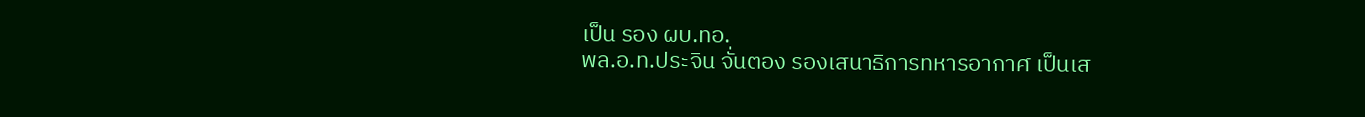เป็น รอง ผบ.ทอ.
พล.อ.ท.ประจิน จั่นตอง รองเสนาธิการทหารอากาศ เป็นเส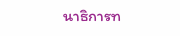นาธิการท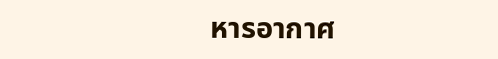หารอากาศ